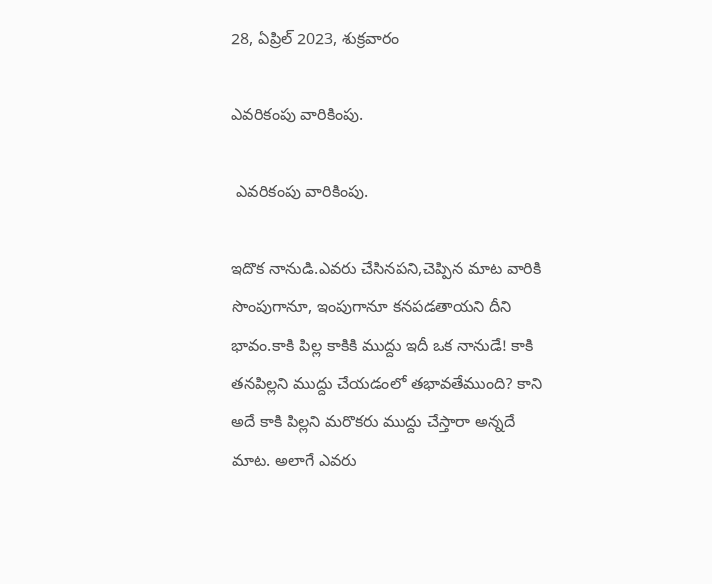28, ఏప్రిల్ 2023, శుక్రవారం

ఎవరికంపు వారికింపు.

 ఎవరికంపు వారికింపు.

ఇదొక నానుడి.ఎవరు చేసినపని,చెప్పిన మాట వారికి సొంపుగానూ, ఇంపుగానూ కనపడతాయని దీని భావం.కాకి పిల్ల కాకికి ముద్దు ఇదీ ఒక నానుడే! కాకి తనపిల్లని ముద్దు చేయడంలో తభావతేముంది? కాని అదే కాకి పిల్లని మరొకరు ముద్దు చేస్తారా అన్నదే మాట. అలాగే ఎవరు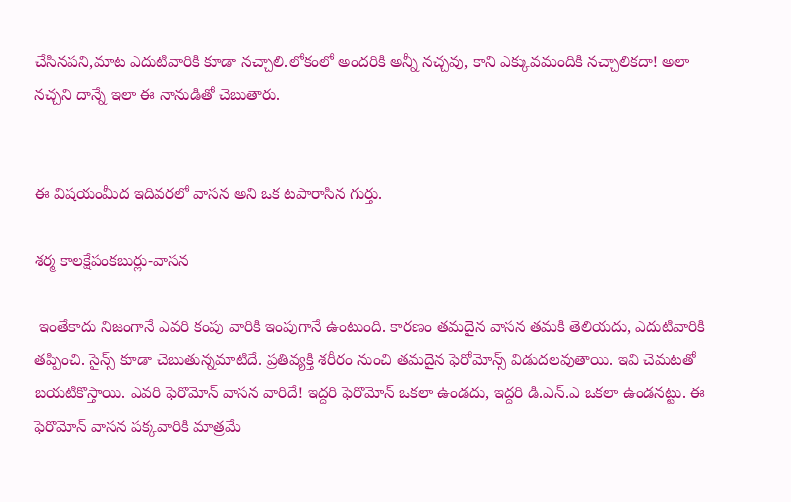చేసినపని,మాట ఎదుటివారికి కూడా నచ్చాలి.లోకంలో అందరికి అన్నీ నచ్చవు, కాని ఎక్కువమందికి నచ్చాలికదా! అలా నచ్చని దాన్నే ఇలా ఈ నానుడితో చెబుతారు.


ఈ విషయంమీద ఇదివరలో వాసన అని ఒక టపారాసిన గుర్తు.

శర్మ కాలక్షేపంకబుర్లు-వాసన

 ఇంతేకాదు నిజంగానే ఎవరి కంపు వారికి ఇంపుగానే ఉంటుంది. కారణం తమదైన వాసన తమకి తెలియదు, ఎదుటివారికి తప్పించి. సైన్స్ కూడా చెబుతున్నమాటిదే. ప్రతివ్యక్తి శరీరం నుంచి తమదైన ఫెరోమోన్స్ విడుదలవుతాయి. ఇవి చెమటతో బయటికొస్తాయి. ఎవరి ఫెరొమోన్ వాసన వారిదే! ఇద్దరి ఫెరొమోన్ ఒకలా ఉండదు, ఇద్దరి డి.ఎన్.ఎ ఒకలా ఉండనట్టు. ఈ ఫెరొమోన్ వాసన పక్కవారికి మాత్రమే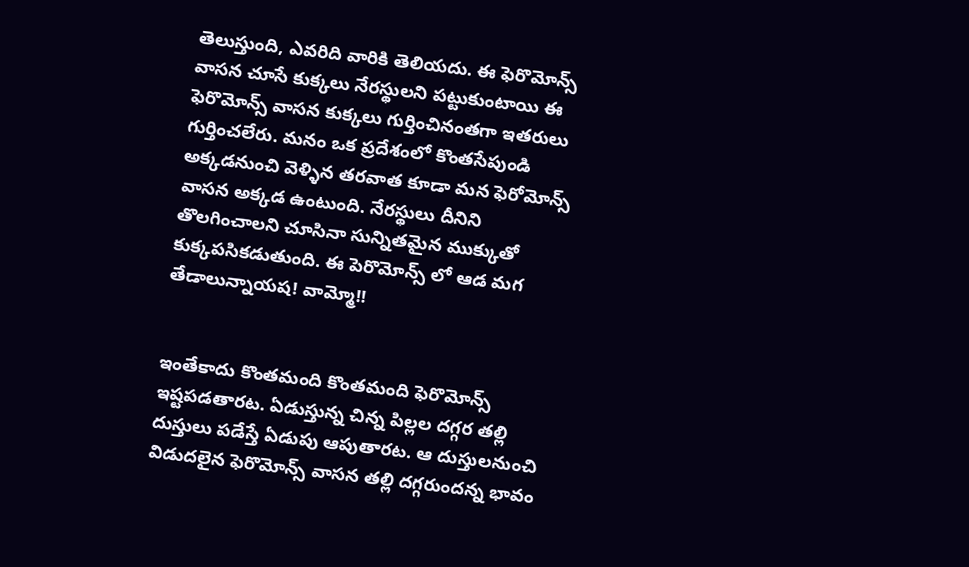తెలుస్తుంది, ఎవరిది వారికి తెలియదు. ఈ ఫెరొమోన్స్ వాసన చూసే కుక్కలు నేరస్థులని పట్టుకుంటాయి ఈ ఫెరొమోన్స్ వాసన కుక్కలు గుర్తించినంతగా ఇతరులు గుర్తించలేరు. మనం ఒక ప్రదేశంలో కొంతసేపుండి అక్కడనుంచి వెళ్ళిన తరవాత కూడా మన ఫెరోమోన్స్ వాసన అక్కడ ఉంటుంది. నేరస్థులు దీనిని తొలగించాలని చూసినా సున్నితమైన ముక్కుతో కుక్కపసికడుతుంది. ఈ పెరొమోన్స్ లో ఆడ మగ తేడాలున్నాయష! వామ్మో!!


ఇంతేకాదు కొంతమంది కొంతమంది ఫెరొమోన్స్ ఇష్టపడతారట. ఏడుస్తున్న చిన్న పిల్లల దగ్గర తల్లి దుస్తులు పడేస్తే ఏడుపు ఆపుతారట. ఆ దుస్తులనుంచి విడుదలైన ఫెరొమోన్స్ వాసన తల్లి దగ్గరుందన్న భావం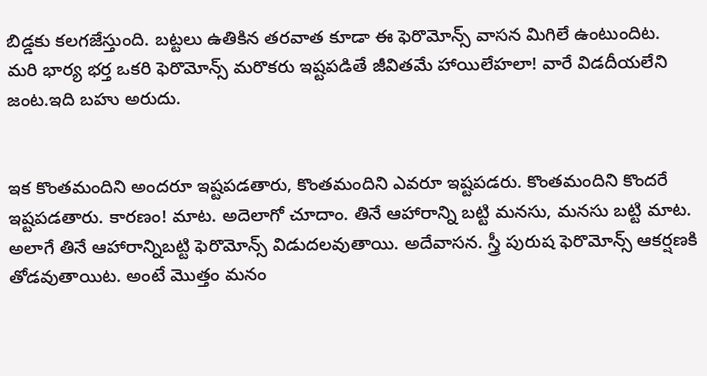బిడ్డకు కలగజేస్తుంది. బట్టలు ఉతికిన తరవాత కూడా ఈ ఫెరొమోన్స్ వాసన మిగిలే ఉంటుందిట.  మరి భార్య భర్త ఒకరి ఫెరొమోన్స్ మరొకరు ఇష్టపడితే జీవితమే హాయిలేహలా! వారే విడదీయలేని జంట.ఇది బహు అరుదు.


ఇక కొంతమందిని అందరూ ఇష్టపడతారు, కొంతమందిని ఎవరూ ఇష్టపడరు. కొంతమందిని కొందరే ఇష్టపడతారు. కారణం! మాట. అదెలాగో చూదాం. తినే ఆహారాన్ని బట్టి మనసు, మనసు బట్టి మాట. అలాగే తినే ఆహారాన్నిబట్టి ఫెరొమోన్స్ విడుదలవుతాయి. అదేవాసన. స్త్రీ పురుష ఫెరొమోన్స్ ఆకర్షణకి తోడవుతాయిట. అంటే మొత్తం మనం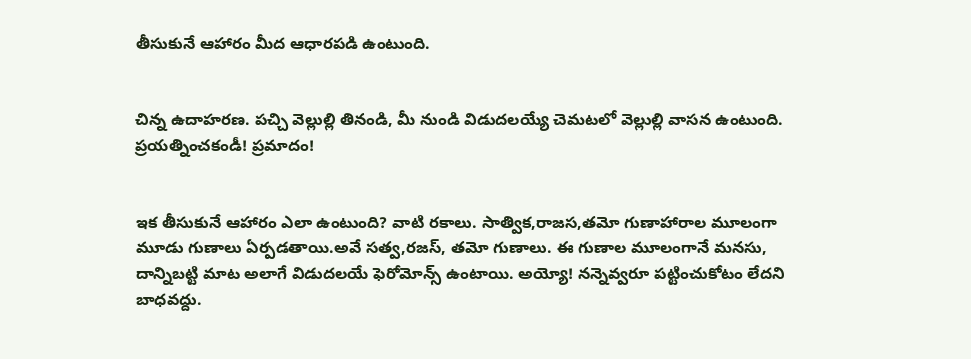తీసుకునే ఆహారం మీద ఆధారపడి ఉంటుంది.


చిన్న ఉదాహరణ. పచ్చి వెల్లుల్లి తినండి, మీ నుండి విడుదలయ్యే చెమటలో వెల్లుల్లి వాసన ఉంటుంది. ప్రయత్నించకండీ! ప్రమాదం!


ఇక తీసుకునే ఆహారం ఎలా ఉంటుంది? వాటి రకాలు. సాత్విక,రాజస,తమో గుణాహారాల మూలంగా మూడు గుణాలు ఏర్పడతాయి.అవే సత్వ,రజస్, తమో గుణాలు. ఈ గుణాల మూలంగానే మనసు, దాన్నిబట్టి మాట అలాగే విడుదలయే ఫెరోమోన్స్ ఉంటాయి. అయ్యో! నన్నెవ్వరూ పట్టించుకోటం లేదని బాధవద్దు.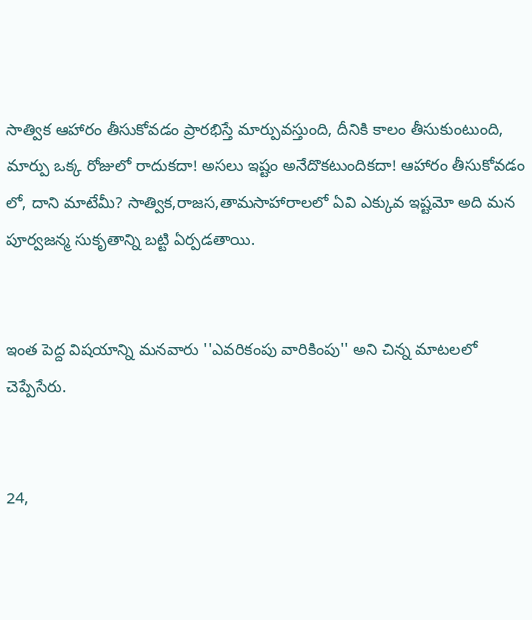సాత్విక ఆహారం తీసుకోవడం ప్రారభిస్తే మార్పువస్తుంది, దీనికి కాలం తీసుకుంటుంది, మార్పు ఒక్క రోజులో రాదుకదా! అసలు ఇష్టం అనేదొకటుందికదా! ఆహారం తీసుకోవడం లో, దాని మాటేమీ? సాత్విక,రాజస,తామసాహారాలలో ఏవి ఎక్కువ ఇష్టమో అది మన పూర్వజన్మ సుకృతాన్ని బట్టి ఏర్పడతాయి.


ఇంత పెద్ద విషయాన్ని మనవారు ''ఎవరికంపు వారికింపు'' అని చిన్న మాటలలో చెప్పేసేరు.


24,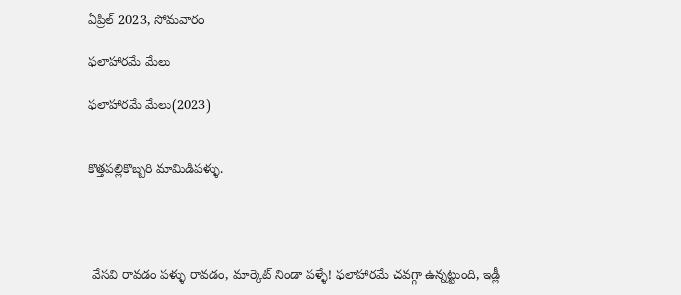ఏప్రిల్ 2023, సోమవారం

ఫలాహారమే మేలు

ఫలాహారమే మేలు(2023)


కొత్తపల్లికొబ్బరి మామిడిపళ్ళు.




 వేసవి రావడం పళ్ళు రావడం, మార్కెట్ నిండా పళ్ళే! ఫలాహారమే చవగ్గా ఉన్నట్టుంది, ఇడ్లీ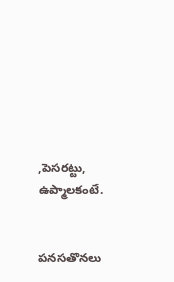,పెసరట్టు, ఉప్మాలకంటే.


పనసతొనలు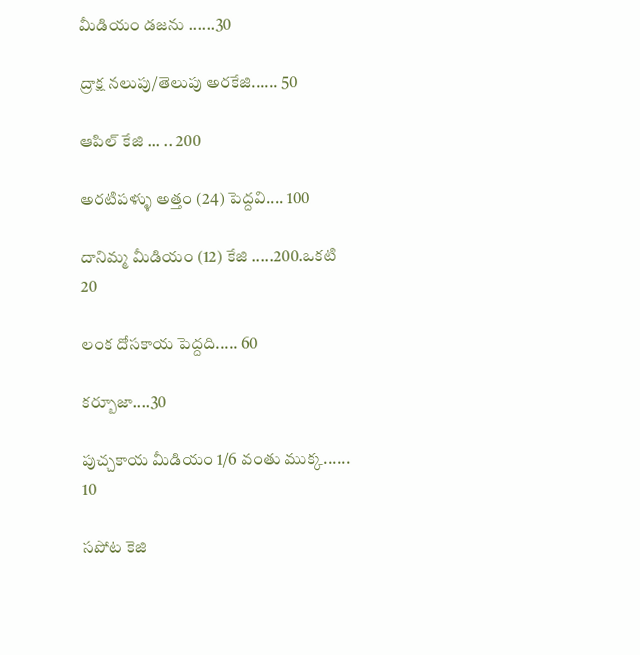మీడియం డజను ......30

ద్రాక్ష నలుపు/తెలుపు అరకేజి...... 50

ఆపిల్ కేజి ... .. 200

అరటిపళ్ళు అత్తం (24) పెద్దవి.... 100

దానిమ్మ మీడియం (12) కేజి .....200.ఒకటి 20

లంక దోసకాయ పెద్దది..... 60

కర్బూజా....30

పుచ్చకాయ మీడియం 1/6 వంతు ముక్క...... 10

సపోట కెజి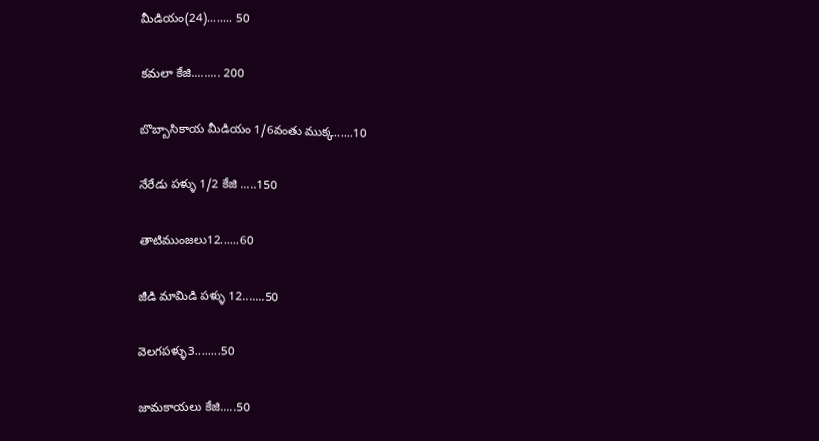మీడియం(24)........ 50

కమలా కేజి......... 200

బొబ్బాసికాయ మీడియం 1/6వంతు ముక్క......10

నేరేడు పళ్ళు 1/2 కేజి .....150

తాటిముంజలు12......60

జీడి మామిడి పళ్ళు 12.......50

వెలగపళ్ళు3........50

జామకాయలు కేజి.....50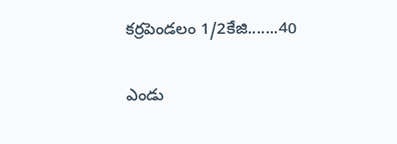కర్రపెండలం 1/2కేజి.......40

ఎండు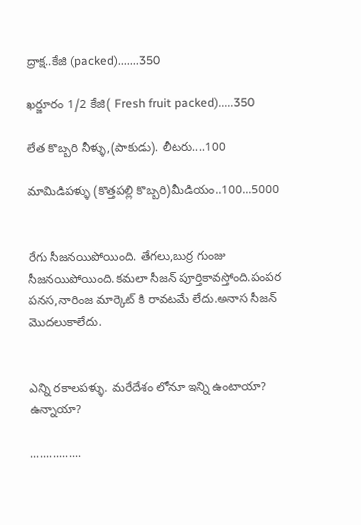ద్రాక్ష..కేజి (packed).......350

ఖర్జూరం 1/2 కేజి( Fresh fruit packed).....350

లేత కొబ్బరి నీళ్ళు,(పాకుడు). లీటరు....100

మామిడిపళ్ళు (కొత్తపల్లి కొబ్బరి)మీడియం..100...5000


రేగు సీజనయిపోయింది. తేగలు,బుర్ర గుంజు సీజనయిపోయింది.కమలా సీజన్ పూర్తికావస్తోంది.పంపర పనస,నారింజ మార్కెట్ కి రావటమే లేదు.అనాస సీజన్ మొదలుకాలేదు.


ఎన్ని రకాలపళ్ళు. మరేదేశం లోనూ ఇన్ని ఉంటాయా? ఉన్నాయా?

................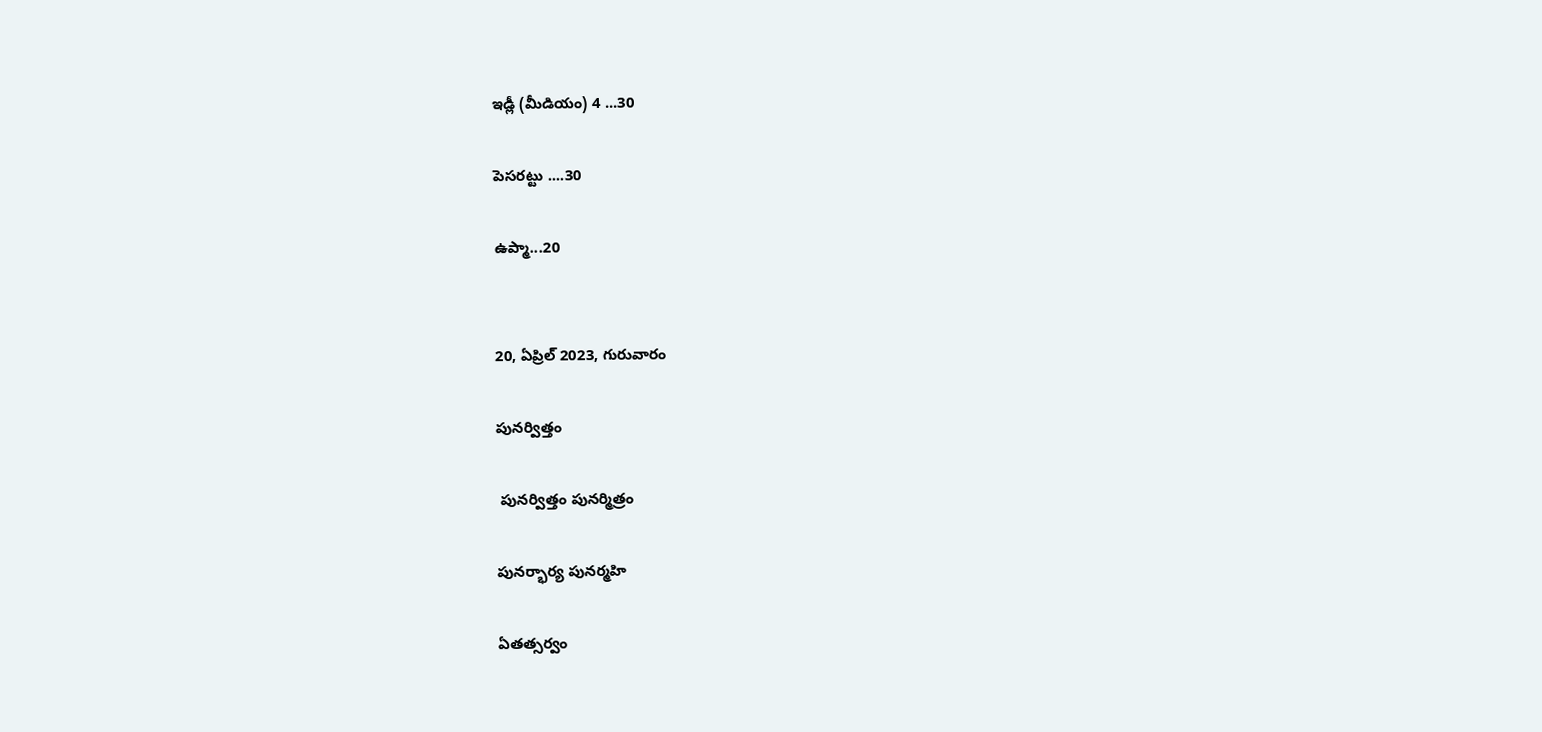ఇడ్లీ (మీడియం) 4 ...30

పెసరట్టు ....30

ఉప్మా...20


20, ఏప్రిల్ 2023, గురువారం

పునర్విత్తం

 పునర్విత్తం పునర్మిత్రం

పునర్భార్య పునర్మహి

ఏతత్సర్వం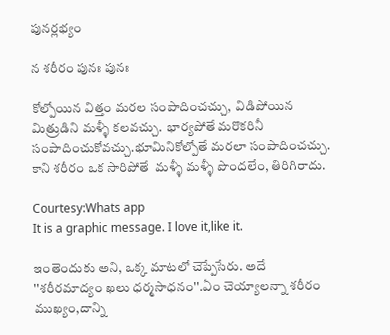పునర్లభ్యం

న శరీరం పునః పునః

కోల్పోయిన విత్తం మరల సంపాదించచ్చు,  విడిపోయిన మిత్రుడిని మళ్ళీ కలవచ్చు.  భార్యపోతే మరొకరినీ సంపాదించుకోవచ్చు.భూమినికోల్పోతే మరలా సంపాదించచ్చు.  కాని శరీరం ఒక సారిపోతే  మళ్ళీ మళ్ళీ పొందలేం, తిరిగిరాదు.

Courtesy:Whats app
It is a graphic message. I love it,like it.

ఇంతెందుకు అని, ఒక్క మాటలో చెప్పేసేరు. అదే ''శరీరమాద్యం ఖలు ధర్మసాధనం''.ఏం చెయ్యాలన్నా శరీరం ముఖ్యం,దాన్ని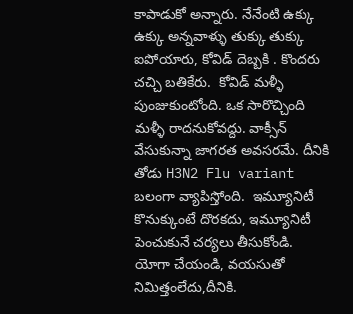కాపాడుకో అన్నారు. నేనేంటి ఉక్కు ఉక్కు అన్నవాళ్ళు తుక్కు తుక్కు ఐపోయారు, కోవిడ్ దెబ్బకి . కొందరు చచ్చి బతికేరు.  కోవిడ్ మళ్ళీ పుంజుకుంటోంది. ఒక సారొచ్చింది మళ్ళీ రాదనుకోవద్దు. వాక్సీన్ వేసుకున్నా జాగరత అవసరమే. దీనికి తోడు H3N2 Flu variant  బలంగా వ్యాపిస్తోంది.  ఇమ్యూనిటీ కొనుక్కుంటే దొరకదు, ఇమ్యూనిటీ పెంచుకునే చర్యలు తీసుకోండి.  యోగా చేయండి, వయసుతో నిమిత్తంలేదు,దీనికి.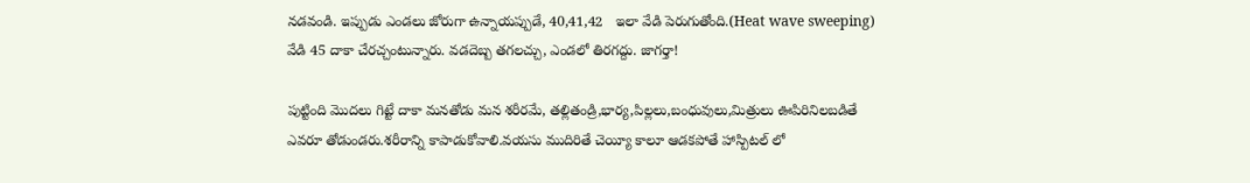నడవండి. ఇప్పుడు ఎండలు జోరుగా ఉన్నాయప్పుడే, 40,41,42   ఇలా వేడి పెరుగుతోంది.(Heat wave sweeping) వేడి 45 దాకా చేరచ్చంటున్నారు. వడదెబ్బ తగలచ్చు, ఎండలో తిరగద్దు. జాగర్తా!

పుట్టింది మొదలు గిట్టే దాకా మనతోడు మన శరీరమే, తల్లితండ్రి,భార్య,పిల్లలు,బంధువులు,మిత్రులు ఊపిరినిలబడితే ఎవరూ తోడుండరు.శరీరాన్ని కాపాడుకోవాలి.వయసు ముదిరితే చెయ్యీ కాలూ ఆడకపోతే హాస్పిటల్ లో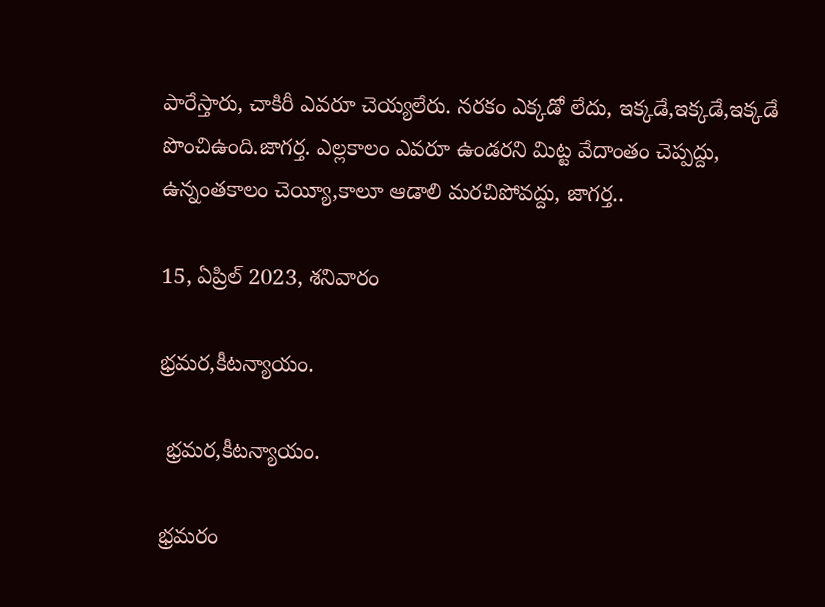పారేస్తారు, చాకిరీ ఎవరూ చెయ్యలేరు. నరకం ఎక్కడో లేదు, ఇక్కడే,ఇక్కడే,ఇక్కడే పొంచిఉంది.జాగర్త. ఎల్లకాలం ఎవరూ ఉండరని మిట్ట వేదాంతం చెప్పద్దు, ఉన్నంతకాలం చెయ్యీ,కాలూ ఆడాలి మరచిపోవద్దు, జాగర్త..

15, ఏప్రిల్ 2023, శనివారం

భ్రమర,కీటన్యాయం.

 భ్రమర,కీటన్యాయం.

భ్రమరం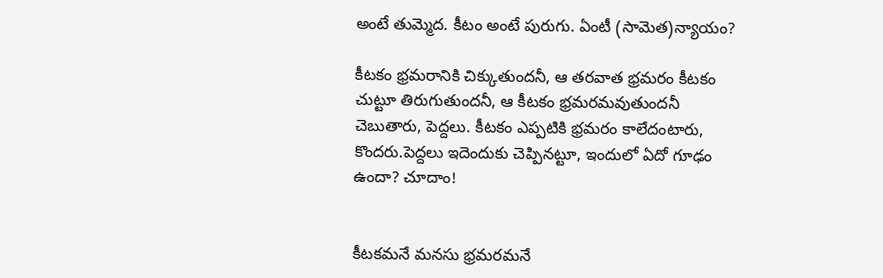అంటే తుమ్మెద. కీటం అంటే పురుగు. ఏంటీ (సామెత)న్యాయం?

కీటకం భ్రమరానికి చిక్కుతుందనీ, ఆ తరవాత భ్రమరం కీటకం చుట్టూ తిరుగుతుందనీ, ఆ కీటకం భ్రమరమవుతుందనీ చెబుతారు, పెద్దలు. కీటకం ఎప్పటికి భ్రమరం కాలేదంటారు, కొందరు.పెద్దలు ఇదెందుకు చెప్పినట్టూ, ఇందులో ఏదో గూఢం ఉందా? చూదాం!


కీటకమనే మనసు భ్రమరమనే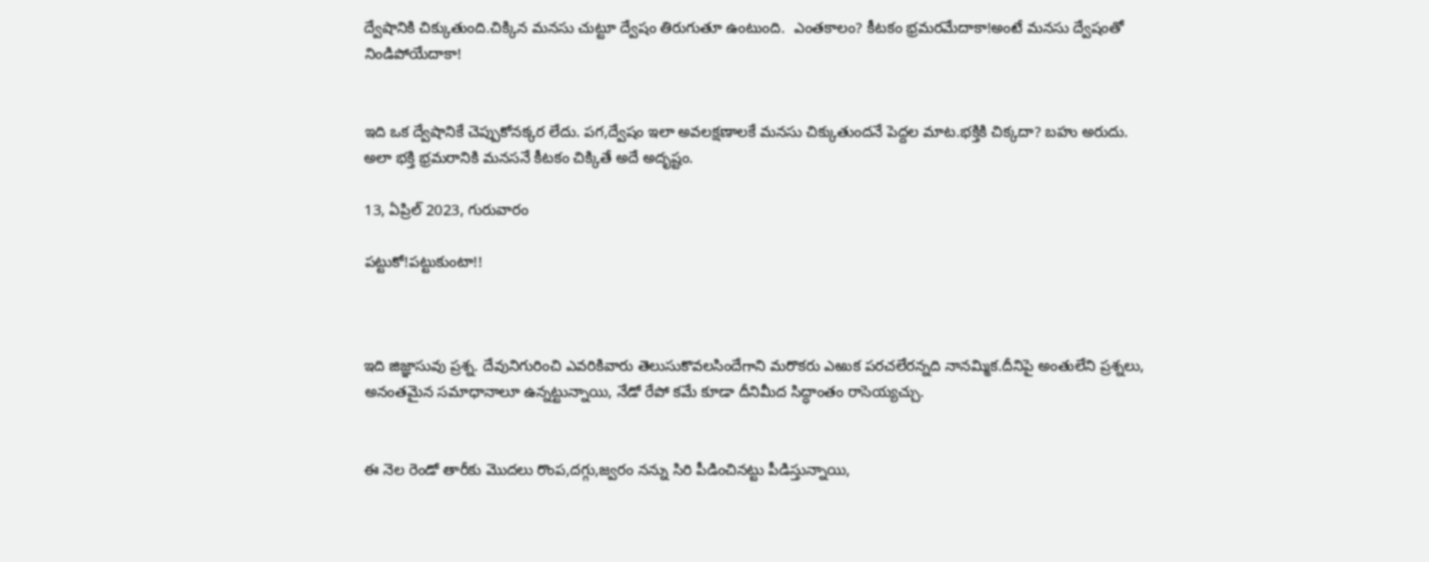ద్వేషానికి చిక్కుతుంది.చిక్కిన మనసు చుట్టూ ద్వేషం తిరుగుతూ ఉంటుంది.  ఎంతకాలం? కీటకం భ్రమరమేదాకా!అంటే మనసు ద్వేషంతో నిండిపోయేదాకా!


ఇది ఒక ద్వేషానికే చెప్పుకోనక్కర లేదు. పగ,ద్వేషం ఇలా అవలక్షణాలకే మనసు చిక్కుతుందనే పెద్దల మాట.భక్తికి చిక్కదా? బహు అరుదు. అలా భక్తి భ్రమరానికి మనసనే కీటకం చిక్కితే అదే అదృష్టం.

13, ఏప్రిల్ 2023, గురువారం

పట్టుకో!పట్టుకుంటా!!



ఇది జిజ్ఞాసువు ప్రశ్న. దేవునిగురించి ఎవరికివారు తెలుసుకొవలసిందేగాని మరొకరు ఎఱుక పరచలేరన్నది నానమ్మిక.దీనిపై అంతులేని ప్రశ్నలు, అనంతమైన సమాధానాలూ ఉన్నట్టున్నాయి, నేడో రేపో కమే కూడా దీనిమీద సిద్ధాంతం రాసెయ్యచ్చు.


ఈ నెల రెండో తారీకు మొదలు రొంప,దగ్గు,జ్వరం నన్ను సిరి పీడించినట్టు పీడిస్తున్నాయి,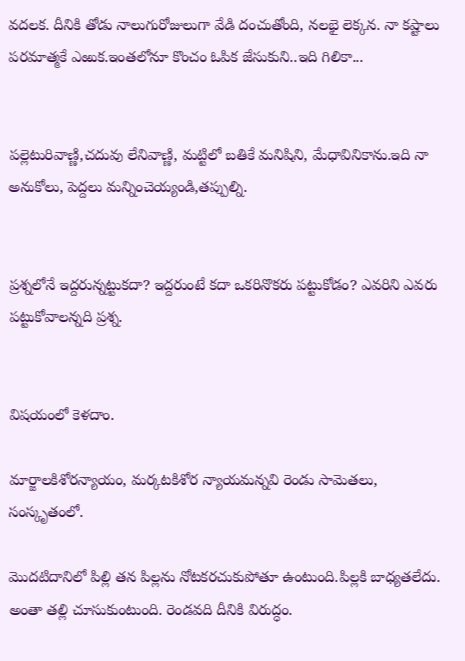వదలక. దీనికి తోడు నాలుగురోజులుగా వేడి దంచుతోంది, నలభై లెక్కన. నా కష్టాలు పరమాత్మకే ఎఱుక.ఇంతలోనూ కొంచం ఓపిక జేసుకుని..ఇది గిలికా...


పల్లెటురివాణ్ణి,చదువు లేనివాణ్ణి, మట్టిలో బతికే మనిషిని, మేధావినికాను.ఇది నా అనుకోలు, పెద్దలు మన్నించెయ్యండి,తప్పుల్ని.


ప్రశ్నలోనే ఇద్దరున్నట్టుకదా? ఇద్దరుంటే కదా ఒకరినొకరు పట్టుకోడం? ఎవరిని ఎవరు పట్టుకోవాలన్నది ప్రశ్న.


విషయంలో కెళదాం.

మార్జాలకిశోరన్యాయం, మర్కటకిశోర న్యాయమన్నవి రెండు సామెతలు, సంస్కృతంలో.

మొదటిదానిలో పిల్లి తన పిల్లను నోటకరచుకుపోతూ ఉంటుంది.పిల్లకి బాధ్యతలేదు. అంతా తల్లి చూసుకుంటుంది. రెండవది దీనికి విరుద్ధం.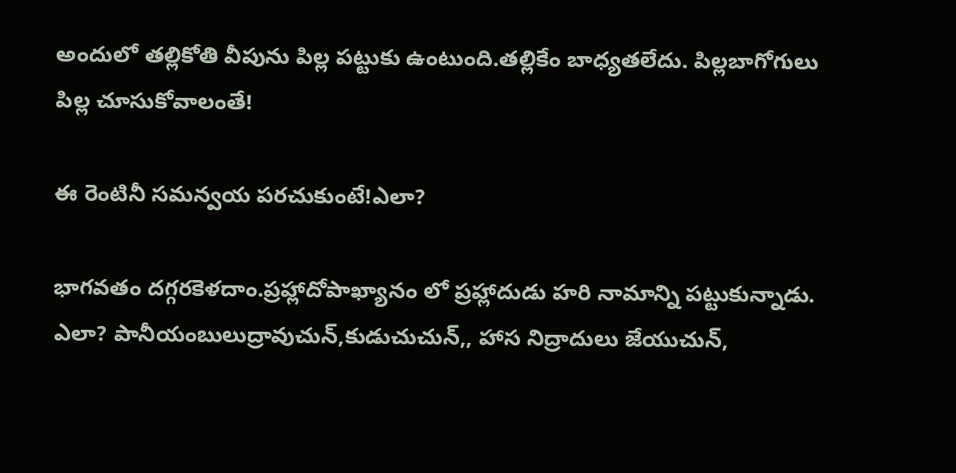అందులో తల్లికోతి వీపును పిల్ల పట్టుకు ఉంటుంది.తల్లికేం బాధ్యతలేదు. పిల్లబాగోగులు పిల్ల చూసుకోవాలంతే!

ఈ రెంటినీ సమన్వయ పరచుకుంటే!ఎలా?

భాగవతం దగ్గరకెళదాం.ప్రహ్లాదోపాఖ్యానం లో ప్రహ్లాదుడు హరి నామాన్ని పట్టుకున్నాడు. ఎలా? పానీయంబులుద్రావుచున్,కుడుచుచున్,, హాస నిద్రాదులు జేయుచున్,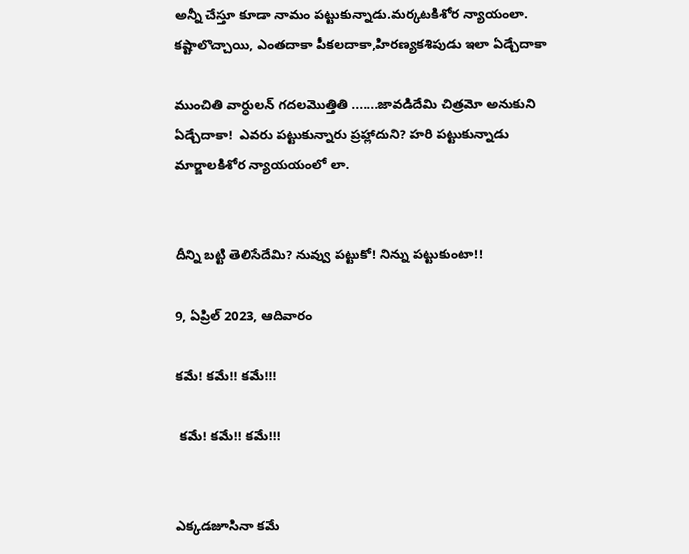అన్నీ చేస్తూ కూడా నామం పట్టుకున్నాడు.మర్కటకిశోర న్యాయంలా. కష్టాలొచ్చాయి, ఎంతదాకా పీకలదాకా,హిరణ్యకశిపుడు ఇలా ఏడ్చేదాకా

ముంచితి వార్ధులన్ గదలమొత్తితి .......జావడిదేమి చిత్రమో అనుకుని ఏడ్చేదాకా!  ఎవరు పట్టుకున్నారు ప్రహ్లాదుని? హరి పట్టుకున్నాడు మార్జాలకిశోర న్యాయయంలో లా.


దీన్ని బట్టి తెలిసేదేమి? నువ్వు పట్టుకో! నిన్ను పట్టుకుంటా!!

9, ఏప్రిల్ 2023, ఆదివారం

కమే! కమే!! కమే!!!

 కమే! కమే!! కమే!!!


ఎక్కడజూసినా కమే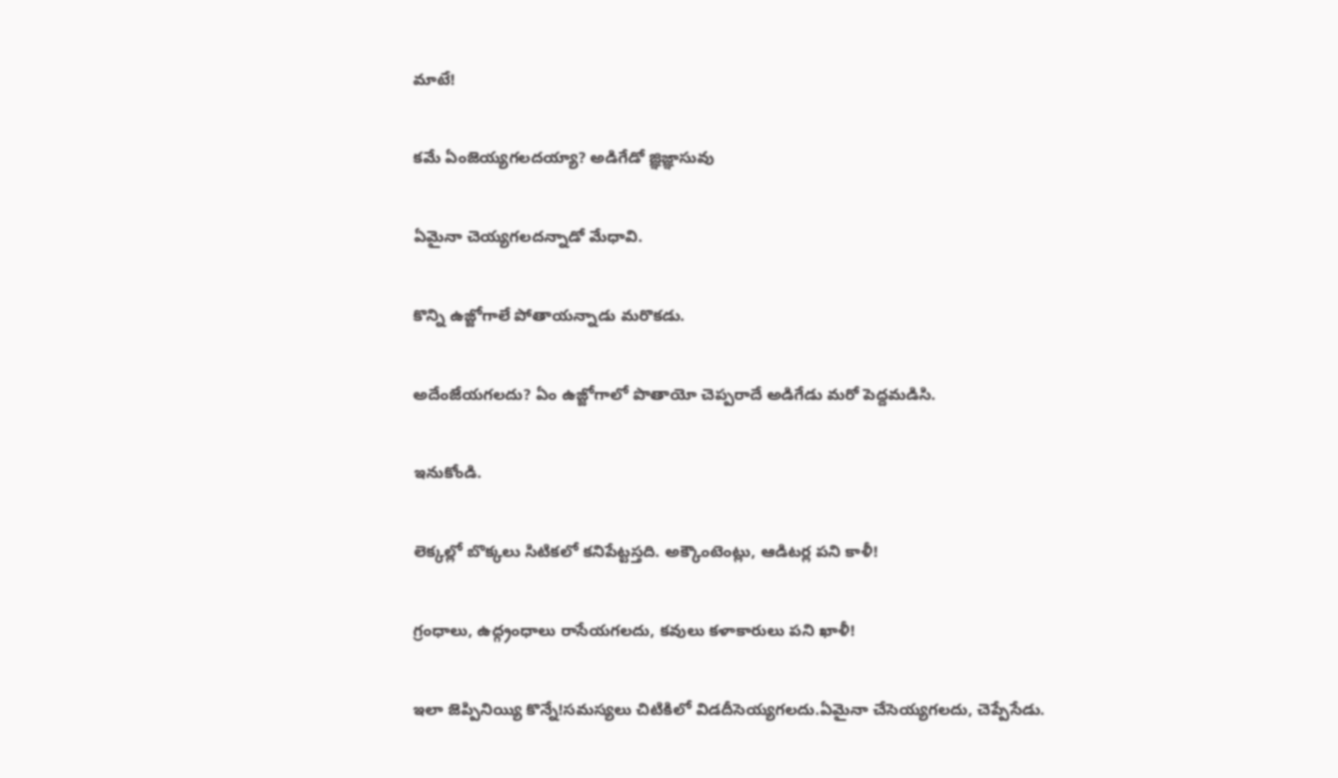మాటే!

కమే ఏంజెయ్యగలదయ్యా? అడిగేడో జ్ఞిజ్ఞాసువు

ఏమైనా చెయ్యగలదన్నాడో మేధావి.

కొన్ని ఉజ్జోగాలే పోతాయన్నాడు మరొకడు.

అదేంజేయగలదు? ఏం ఉజ్జోగాలో పొతాయో చెప్పరాదే అడిగేడు మరో పెద్దమడిసి.

ఇనుకోండి.

లెక్కల్లో బొక్కలు సిటికలో కనిపేట్టస్తది. అక్కౌంటెంట్లు, ఆడిటర్ల పని కాళీ!

గ్రంధాలు, ఉద్గ్రంధాలు రాసేయగలదు, కవులు కళాకారులు పని ఖాళీ!

ఇలా జెప్పినియ్యి కొన్నే!సమస్యలు చిటికిలో విడదీసెయ్యగలదు.ఏమైనా చేసెయ్యగలదు, చెప్పేసేడు.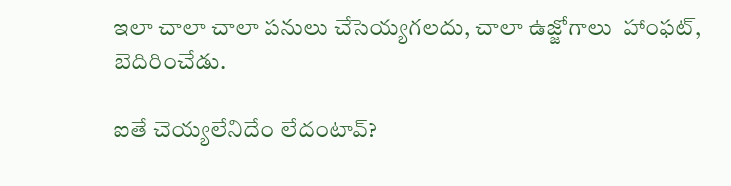ఇలా చాలా చాలా పనులు చేసెయ్యగలదు, చాలా ఉజ్జోగాలు  హాంఫట్, బెదిరించేడు.

ఐతే చెయ్యలేనిదేం లేదంటావ్?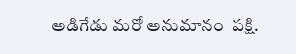అడిగేడు మరో అనుమానం  పక్షి.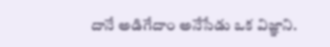దానే అడిగేదాం అనేసేడు ఒక విజ్ఞాని.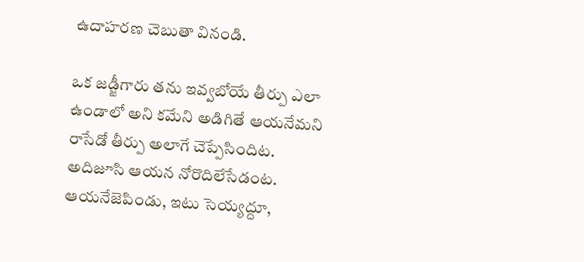ఉదాహరణ చెబుతా వినండి.

ఒక జడ్జీగారు తను ఇవ్వబోయే తీర్పు ఎలా ఉండాలో అని కమేని అడిగితే ఆయనేమని రాసేడో తీర్పు అలాగే చెప్పేసిందిట. అదిజూసి ఆయన నోరొదిలేసేడంట. ఆయనేజెపిండు, ఇటు సెయ్యద్దూ,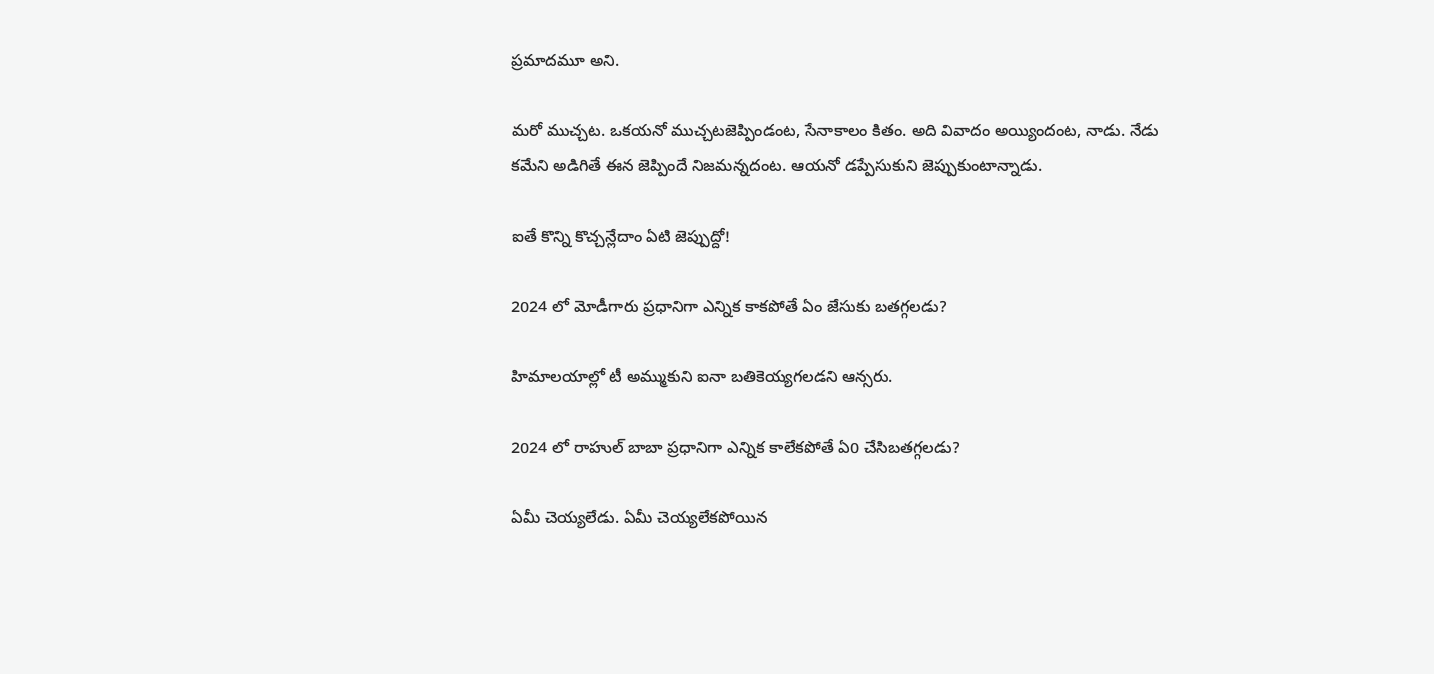ప్రమాదమూ అని.

మరో ముచ్చట. ఒకయనో ముచ్చటజెప్పిండంట, సేనాకాలం కితం. అది వివాదం అయ్యిందంట, నాడు. నేడు కమేని అడిగితే ఈన జెప్పిందే నిజమన్నదంట. ఆయనో డప్పేసుకుని జెప్పుకుంటాన్నాడు.

ఐతే కొన్ని కొచ్చన్లేదాం ఏటి జెప్పుద్దో!

2024 లో మోడీగారు ప్రధానిగా ఎన్నిక కాకపోతే ఏం జేసుకు బతగ్గలడు?

హిమాలయాల్లో టీ అమ్ముకుని ఐనా బతికెయ్యగలడని ఆన్సరు.

2024 లో రాహుల్ బాబా ప్రధానిగా ఎన్నిక కాలేకపోతే ఏ0 చేసిబతగ్గలడు?

ఏమీ చెయ్యలేడు. ఏమీ చెయ్యలేకపోయిన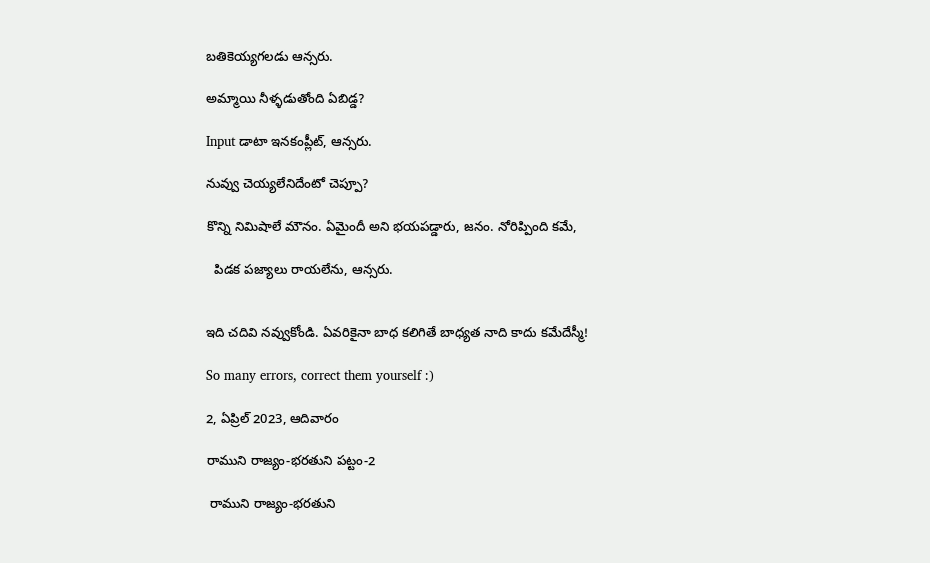బతికెయ్యగలడు ఆన్సరు.

అమ్మాయి నీళ్ళడుతోంది ఏబిడ్డ?

Input డాటా ఇనకంప్లీట్, ఆన్సరు.

నువ్వు చెయ్యలేనిదేంటో చెప్పూ?

కొన్ని నిమిషాలే మౌనం. ఏమైందీ అని భయపడ్డారు, జనం. నోరిప్పింది కమే,

  పిడక పజ్యాలు రాయలేను, ఆన్సరు.


ఇది చదివి నవ్వుకోండి. ఏవరికైనా బాధ కలిగితే బాధ్యత నాది కాదు కమేదేస్మీ!

So many errors, correct them yourself :)

2, ఏప్రిల్ 2023, ఆదివారం

రాముని రాజ్యం-భరతుని పట్టం-2

 రాముని రాజ్యం-భరతుని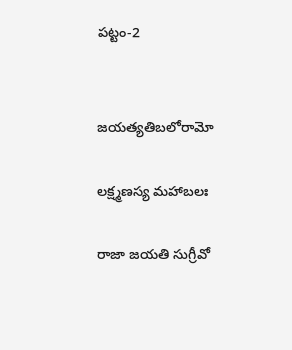పట్టం-2


జయత్యతిబలోరామో

లక్ష్మణస్య మహాబలః

రాజా జయతి సుగ్రీవో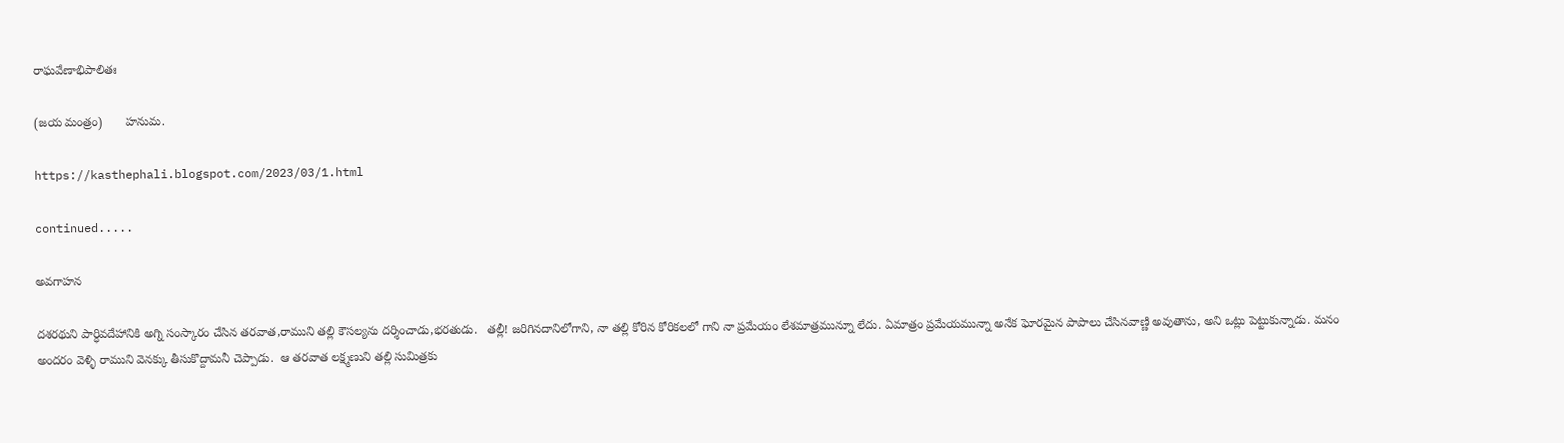రాఘవేణాభిపాలితః

(జయ మంత్రం)       హనుమ.

https://kasthephali.blogspot.com/2023/03/1.html

continued.....

అవగాహన

దశరథుని పార్ధివదేహానికి అగ్ని సంస్కారం చేసిన తరవాత,రాముని తల్లి కౌసల్యను దర్శించాడు,భరతుడు.   తల్లీ! జరిగినదానిలోగాని, నా తల్లి కోరిన కోరికలలో గాని నా ప్రమేయం లేశమాత్రమున్నూ లేదు. ఏమాత్రం ప్రమేయమున్నా అనేక ఘోరమైన పాపాలు చేసినవాణ్ణి అవుతాను, అని ఒట్లు పెట్టుకున్నాడు. మనం అందరం వెళ్ళి రాముని వెనక్కు తీసుకొద్దామనీ చెప్పాడు.  ఆ తరవాత లక్ష్మణుని తల్లి సుమిత్రకు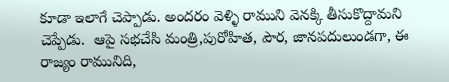కూడా ఇలాగే చెప్పాడు. అందరం వెళ్ళి రాముని వెనక్కి తీసుకొద్దామని చెప్పేడు.  ఆపై సభచేసి మంత్రి,పురోహిత, పౌర, జానపదులుండగా, ఈ రాజ్యం రామునిది,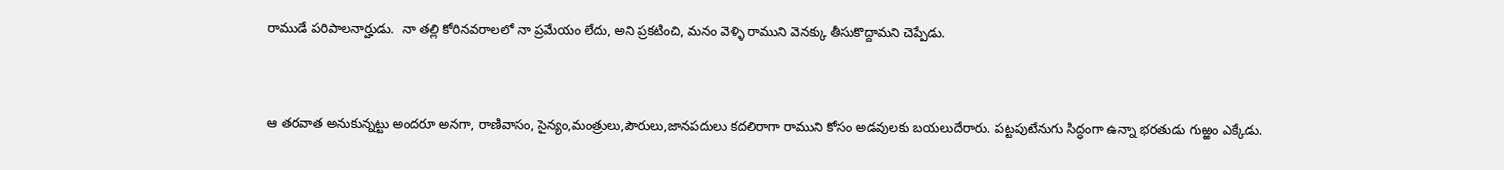రాముడే పరిపాలనార్హుడు.  నా తల్లి కోరినవరాలలో నా ప్రమేయం లేదు, అని ప్రకటించి, మనం వెళ్ళి రాముని వెనక్కు తీసుకొద్దామని చెప్పేడు.


ఆ తరవాత అనుకున్నట్టు అందరూ అనగా, రాణివాసం, సైన్యం,మంత్రులు,పౌరులు,జానపదులు కదలిరాగా రాముని కోసం అడవులకు బయలుదేరారు. పట్టపుటేనుగు సిద్ధంగా ఉన్నా భరతుడు గుఱ్ఱం ఎక్కేడు.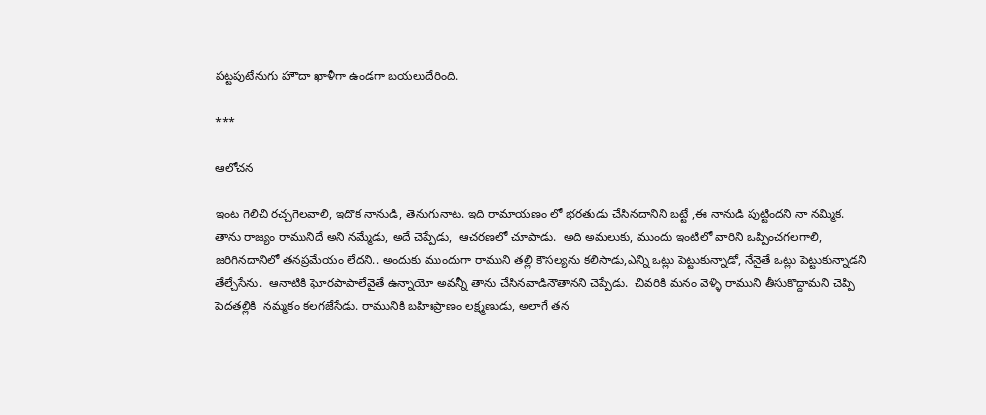పట్టపుటేనుగు హౌదా ఖాళీగా ఉండగా బయలుదేరింది.

***

ఆలోచన

ఇంట గెలిచి రచ్చగెలవాలి, ఇదొక నానుడి, తెనుగునాట. ఇది రామాయణం లో భరతుడు చేసినదానిని బట్టే ,ఈ నానుడి పుట్టిందని నా నమ్మిక. తాను రాజ్యం రామునిదే అని నమ్మేడు, అదే చెప్పేడు,  ఆచరణలో చూపాడు.  అది అమలుకు, ముందు ఇంటిలో వారిని ఒప్పించగలగాలి,  జరిగినదానిలో తనప్రమేయం లేదని.. అందుకు ముందుగా రాముని తల్లి కౌసల్యను కలిసాడు,ఎన్ని ఒట్లు పెట్టుకున్నాడో, నేనైతే ఒట్లు పెట్టుకున్నాడని తేల్చేసేను.  ఆనాటికి ఘోరపాపాలేవైతే ఉన్నాయో అవన్నీ తాను చేసినవాడినౌతానని చెప్పేడు.  చివరికి మనం వెళ్ళి రాముని తీసుకొద్దామని చెప్పి పెదతల్లికి  నమ్మకం కలగజేసేడు. రామునికి బహిఃప్రాణం లక్ష్మణుడు, అలాగే తన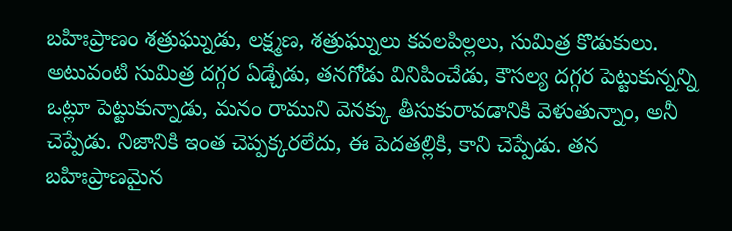బహిఃప్రాణం శత్రుఘ్నుడు, లక్ష్మణ, శత్రుఘ్నులు కవలపిల్లలు, సుమిత్ర కొడుకులు. అటువంటి సుమిత్ర దగ్గర ఏడ్చేడు, తనగోడు వినిపించేడు, కౌసల్య దగ్గర పెట్టుకున్నన్ని ఒట్లూ పెట్టుకున్నాడు, మనం రాముని వెనక్కు తీసుకురావడానికి వెళుతున్నాం, అనీ చెప్పేడు. నిజానికి ఇంత చెప్పక్కరలేదు, ఈ పెదతల్లికి, కాని చెప్పేడు. తన బహిఃప్రాణమైన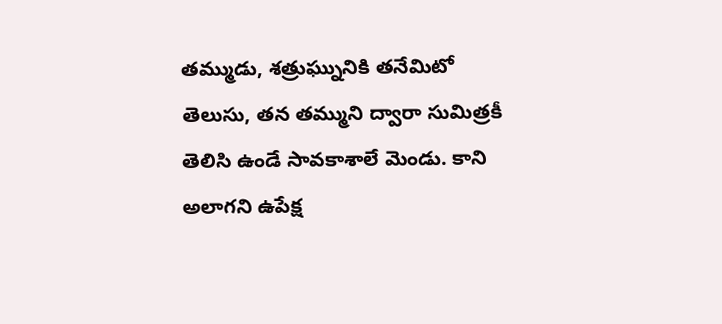తమ్ముడు, శత్రుఘ్నునికి తనేమిటో తెలుసు, తన తమ్ముని ద్వారా సుమిత్రకీ తెలిసి ఉండే సావకాశాలే మెండు. కాని అలాగని ఉపేక్ష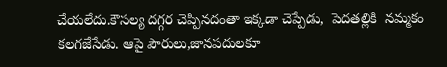చేయలేదు.కౌసల్య దగ్గర చెప్పినదంతా ఇక్కడా చెప్పేడు,  పెదతల్లికి  నమ్మకం కలగజేసేడు. ఆపై పౌరులు,జానపదులకూ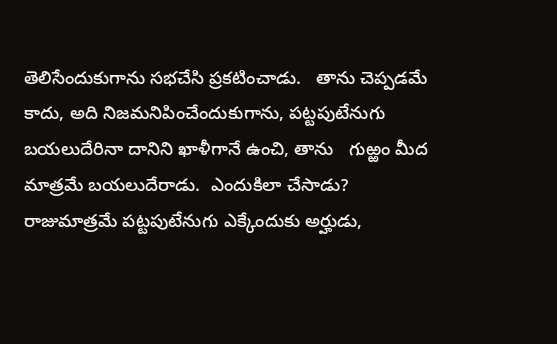తెలిసేందుకుగాను సభచేసి ప్రకటించాడు.   తాను చెప్పడమే కాదు, అది నిజమనిపించేందుకుగాను, పట్టపుటేనుగు బయలుదేరినా దానిని ఖాళీగానే ఉంచి, తాను   గుఱ్ఱం మీద మాత్రమే బయలుదేరాడు.  ఎందుకిలా చేసాడు? రాజుమాత్రమే పట్టపుటేనుగు ఎక్కేందుకు అర్హుడు,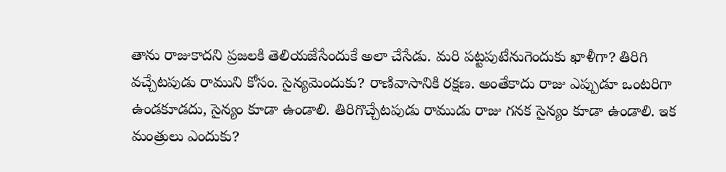తాను రాజుకాదని ప్రజలకి తెలియజేసేందుకే అలా చేసేడు. మరి పట్టపుటేనుగెందుకు ఖాళీగా? తిరిగి వచ్చేటపుడు రాముని కోసం. సైన్యమెందుకు? రాణివాసానికి రక్షణ. అంతేకాదు రాజు ఎప్పుడూ ఒంటరిగా ఉండకూడదు, సైన్యం కూడా ఉండాలి. తిరిగొచ్చేటపుడు రాముడు రాజు గనక సైన్యం కూడా ఉండాలి. ఇక మంత్రులు ఎందుకు?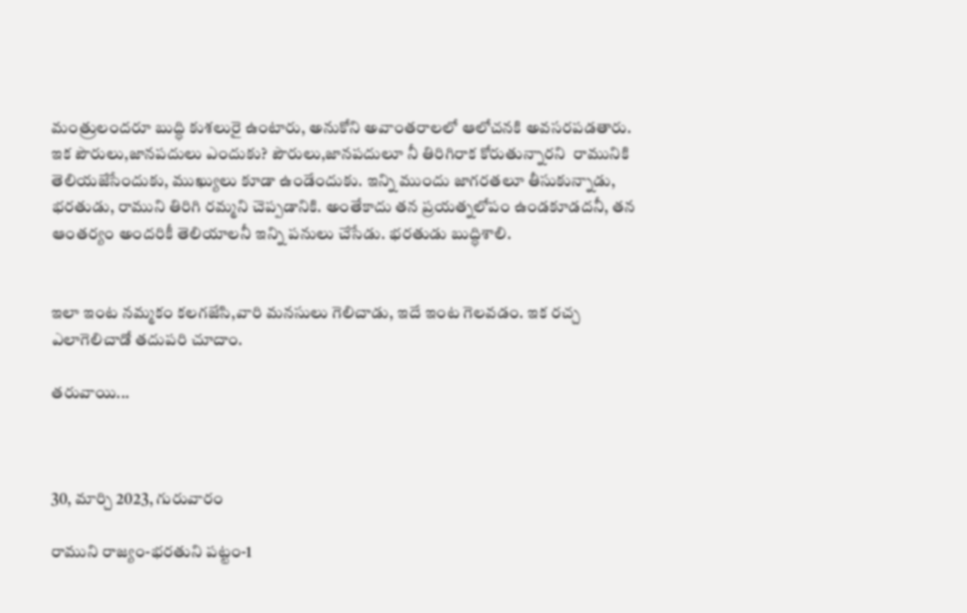మంత్రులందరూ బుద్ధి కుశలురై ఉంటారు, అనుకోని అవాంతరాలలో ఆలోచనకి అవసరపడతారు. ఇక పౌరులు,జానపదులు ఎందుకు? పౌరులు,జానపదులూ నీ తిరిగిరాక కోరుతున్నారని  రామునికి తెలియజేసేందుకు, ముఖ్యులు కూడా ఉండేందుకు. ఇన్ని ముందు జాగరతలూ తీసుకున్నాడు, భరతుడు, రాముని తిరిగి రమ్మని చెప్పడానికి. అంతేకాదు తన ప్రయత్నలోపం ఉండకూడదనీ, తన ఆంతర్యం అందరికీ తెలియాలనీ ఇన్ని పనులు చేసేడు. భరతుడు బుద్ధిశాలి.


ఇలా ఇంట నమ్మకం కలగజేసి,వారి మనసులు గెలిచాడు, ఇదే ఇంట గెలవడం. ఇక రచ్చ ఎలాగెలిచాడో తదుపరి చూదాం.

తరువాయి...



30, మార్చి 2023, గురువారం

రాముని రాజ్యం-భరతుని పట్టం-1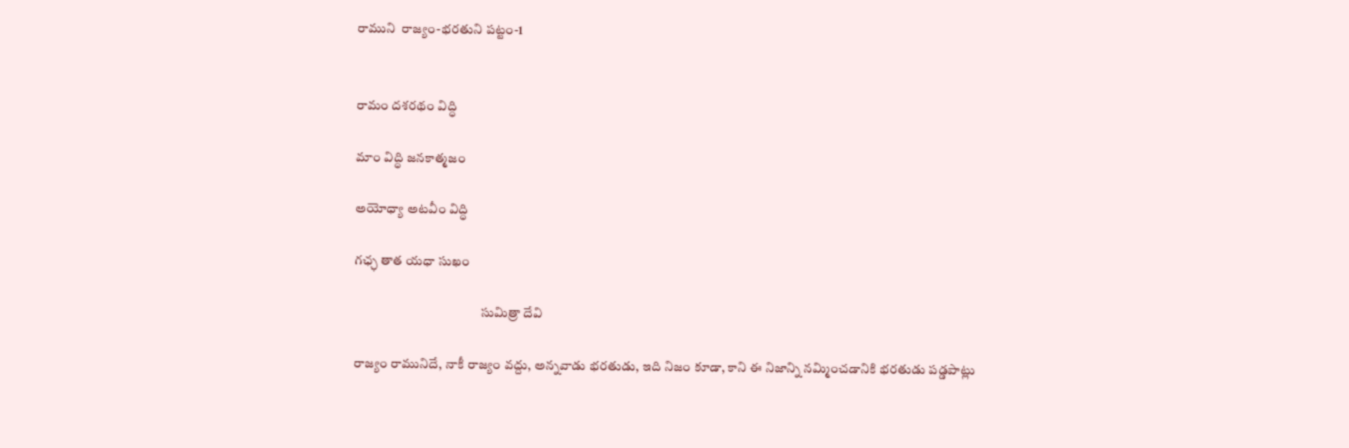రాముని  రాజ్యం-భరతుని పట్టం-1


రామం దశరథం విద్ధి

మాం విద్ధి జనకాత్మజం

అయోధ్యా అటవీం విద్ధి

గఛ్ఛ తాత యధా సుఖం

                                                సుమిత్రా దేవి

రాజ్యం రామునిదే, నాకీ రాజ్యం వద్దు, అన్నవాడు భరతుడు, ఇది నిజం కూడా, కాని ఈ నిజాన్ని నమ్మించడానికి భరతుడు పడ్డపాట్లు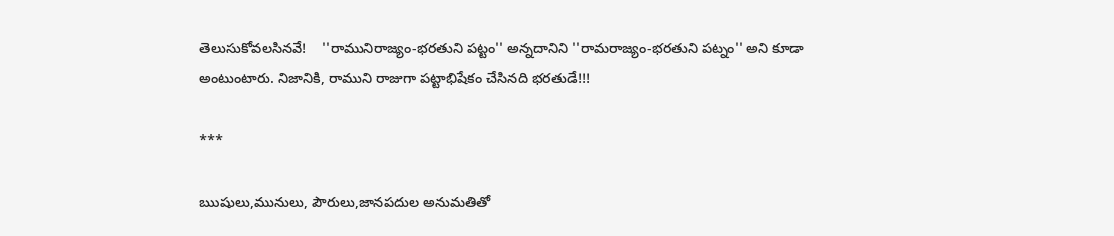తెలుసుకోవలసినవే!    ''రామునిరాజ్యం-భరతుని పట్టం'' అన్నదానిని ''రామరాజ్యం-భరతుని పట్నం'' అని కూడా అంటుంటారు. నిజానికి, రాముని రాజుగా పట్టాభిషేకం చేసినది భరతుడే!!!

***

ఋషులు,మునులు, పౌరులు,జానపదుల అనుమతితో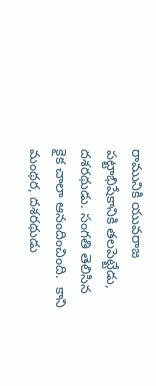రామునికి యువరాజ పట్టాభిషేకానికి తలపెట్టేడు, దశరథుడు. సంగతి తెలిసిన కైక చాలా ఆనందించింది.  కాని మంథర, దశరథుడు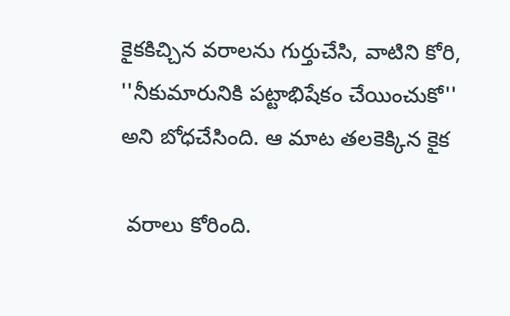కైకకిచ్చిన వరాలను గుర్తుచేసి, వాటిని కోరి, ''నీకుమారునికి పట్టాభిషేకం చేయించుకో'' అని బోధచేసింది. ఆ మాట తలకెక్కిన కైక

 వరాలు కోరింది.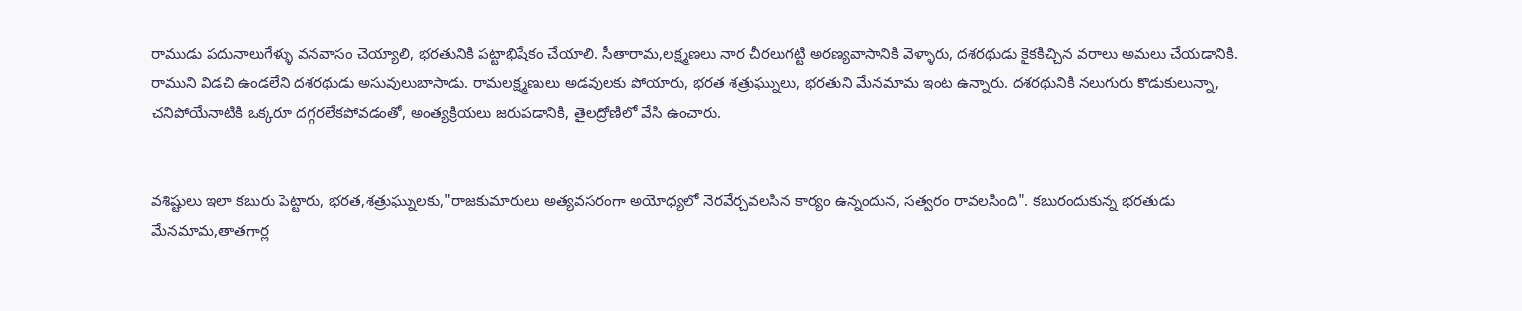రాముడు పదునాలుగేళ్ళు వనవాసం చెయ్యాలి, భరతునికి పట్టాభిషేకం చేయాలి. సీతారామ,లక్ష్మణలు నార చీరలుగట్టి అరణ్యవాసానికి వెళ్ళారు, దశరథుడు కైకకిచ్చిన వరాలు అమలు చేయడానికి. రాముని విడచి ఉండలేని దశరథుడు అసువులుబాసాడు. రామలక్ష్మణులు అడవులకు పోయారు, భరత శత్రుఘ్నులు, భరతుని మేనమామ ఇంట ఉన్నారు. దశరథునికి నలుగురు కొడుకులున్నా, చనిపోయేనాటికి ఒక్కరూ దగ్గరలేకపోవడంతో, అంత్యక్రియలు జరుపడానికి, తైలద్రోణిలో వేసి ఉంచారు.


వశిష్టులు ఇలా కబురు పెట్టారు, భరత,శత్రుఘ్నులకు,"రాజకుమారులు అత్యవసరంగా అయోధ్యలో నెరవేర్చవలసిన కార్యం ఉన్నందున, సత్వరం రావలసింది". కబురందుకున్న భరతుడు మేనమామ,తాతగార్ల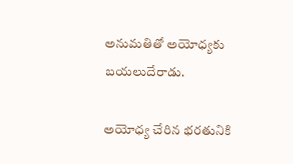అనుమతితో అయోధ్యకు  బయలుదేరాడు.

అయోధ్య చేరిన భరతునికి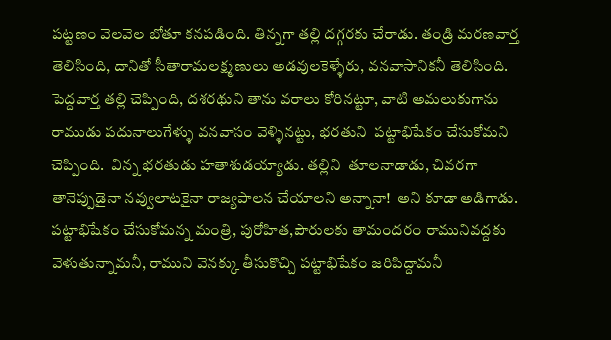పట్టణం వెలవెల బోతూ కనపడింది. తిన్నగా తల్లి దగ్గరకు చేరాడు. తండ్రి మరణవార్త తెలిసింది, దానితో సీతారామలక్ష్మణులు అడవులకెళ్ళేరు, వనవాసానికనీ తెలిసింది. పెద్దవార్త తల్లి చెప్పింది, దశరథుని తాను వరాలు కోరినట్టూ, వాటి అమలుకుగాను రాముడు పదునాలుగేళ్ళు వనవాసం వెళ్ళినట్టు, భరతుని  పట్టాభిషేకం చేసుకోమని చెప్పింది.  విన్న భరతుడు హతాశుడయ్యాడు. తల్లిని  తూలనాడాడు, చివరగా తానెప్పుడైనా నవ్వులాటకైనా రాజ్యపాలన చేయాలని అన్నానా!  అని కూడా అడిగాడు.   పట్టాభిషేకం చేసుకోమన్న మంత్రి, పురోహిత,పౌరులకు తామందరం రామునివద్దకు వెళుతున్నామనీ, రాముని వెనక్కు తీసుకొచ్చి పట్టాభిషేకం జరిపిద్దామనీ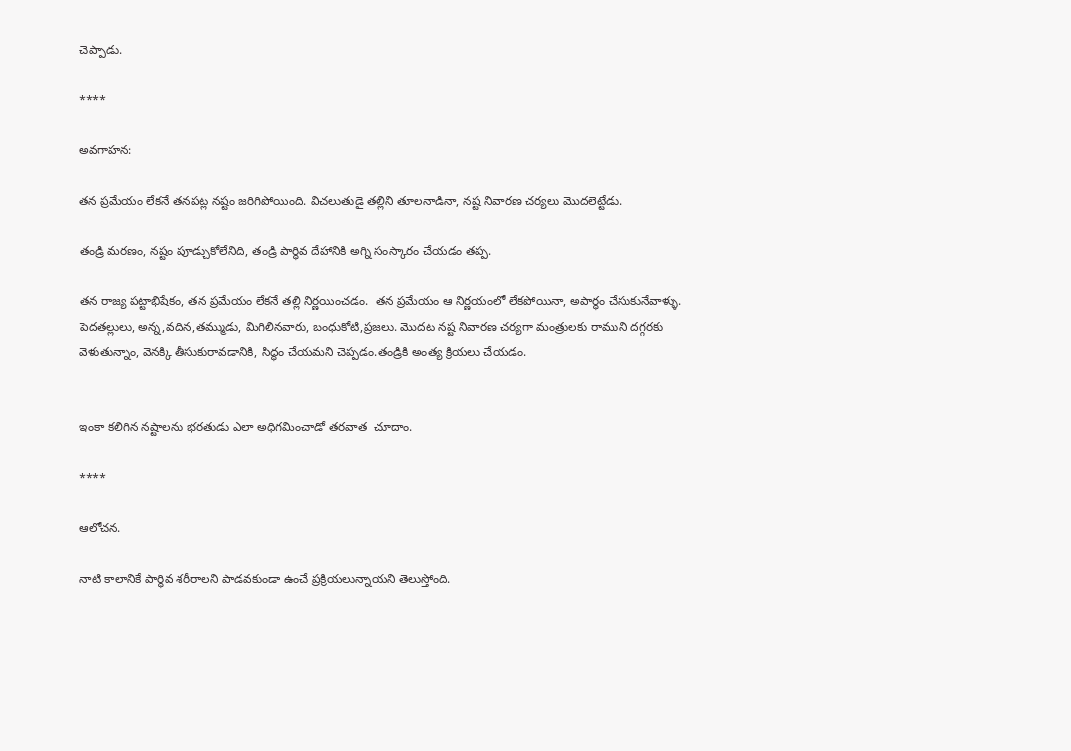చెప్పాడు.

****

అవగాహన:

తన ప్రమేయం లేకనే తనపట్ల నష్టం జరిగిపోయింది. విచలుతుడై తల్లిని తూలనాడినా, నష్ట నివారణ చర్యలు మొదలెట్టేడు.

తండ్రి మరణం, నష్టం పూడ్చుకోలేనిది, తండ్రి పార్ధివ దేహానికి అగ్ని సంస్కారం చేయడం తప్ప.

తన రాజ్య పట్టాభిషేకం, తన ప్రమేయం లేకనే తల్లి నిర్ణయించడం.  తన ప్రమేయం ఆ నిర్ణయంలో లేకపోయినా, అపార్ధం చేసుకునేవాళ్ళు. పెదతల్లులు, అన్న,వదిన,తమ్ముడు, మిగిలినవారు, బంధుకోటి,ప్రజలు. మొదట నష్ట నివారణ చర్యగా మంత్రులకు రాముని దగ్గరకు వెళుతున్నాం, వెనక్కి తీసుకురావడానికి, సిద్ధం చేయమని చెప్పడం.తండ్రికి అంత్య క్రియలు చేయడం.


ఇంకా కలిగిన నష్టాలను భరతుడు ఎలా అధిగమించాడో తరవాత  చూదాం.

****

ఆలోచన.

నాటి కాలానికే పార్థివ శరీరాలని పాడవకుండా ఉంచే ప్రక్రియలున్నాయని తెలుస్తోంది.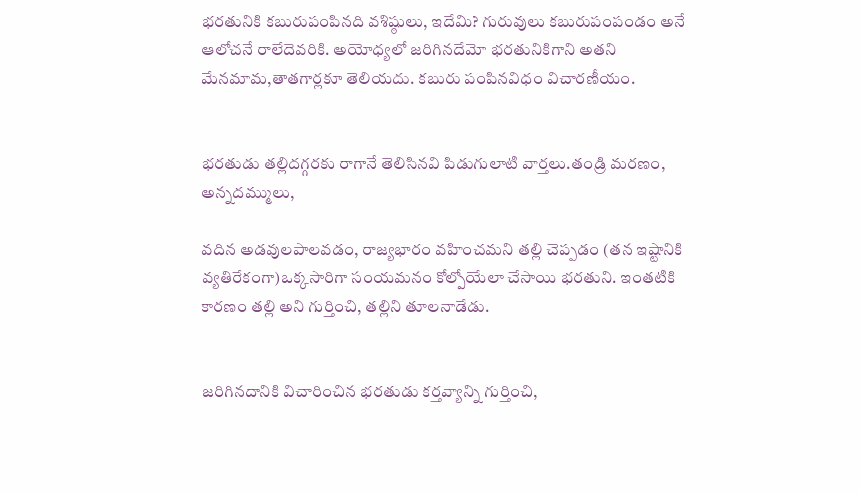భరతునికి కబురుపంపినది వశిష్ఠులు, ఇదేమి? గురువులు కబురుపంపండం అనే ఆలోచనే రాలేదెవరికి. అయోధ్యలో జరిగినదేమో భరతునికిగాని అతని మేనమామ,తాతగార్లకూ తెలియదు. కబురు పంపినవిధం విచారణీయం.


భరతుడు తల్లిదగ్గరకు రాగానే తెలిసినవి పిడుగులాటి వార్తలు.తండ్రి మరణం, అన్నదమ్ములు,

వదిన అడవులపాలవడం, రాజ్యభారం వహించమని తల్లి చెప్పడం (తన ఇష్టానికి వ్యతిరేకంగా)ఒక్కసారిగా సంయమనం కోల్పోయేలా చేసాయి భరతుని. ఇంతటికి కారణం తల్లి అని గుర్తించి, తల్లిని తూలనాడేడు.


జరిగినదానికి విచారించిన భరతుడు కర్తవ్యాన్ని గుర్తించి,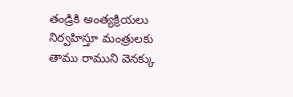తండ్రికి అంత్యక్రియలు నిర్వహిస్తూ మంత్రులకు తాము రాముని వెనక్కు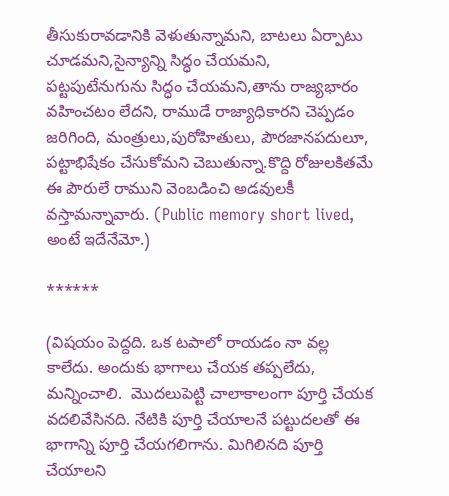తీసుకురావడానికి వెళుతున్నామని, బాటలు ఏర్పాటు చూడమని,సైన్యాన్ని సిద్ధం చేయమని, పట్టపుటేనుగును సిద్ధం చేయమని,తాను రాజ్యభారం వహించటం లేదని, రాముడే రాజ్యాధికారని చెప్పడం జరిగింది, మంత్రులు,పురోహితులు, పౌరజానపదులూ, పట్టాభిషేకం చేసుకోమని చెబుతున్నా.కొద్ది రోజులకితమే ఈ పౌరులే రాముని వెంబడించి అడవులకీ వస్తామన్నావారు. (Public memory short lived, అంటే ఇదేనేమో.)

******

(విషయం పెద్దది. ఒక టపాలో రాయడం నా వల్ల కాలేదు. అందుకు భాగాలు చేయక తప్పలేదు, మన్నించాలి.  మొదలుపెట్టి చాలాకాలంగా పూర్తి చేయక వదలివేసినది. నేటికి పూర్తి చేయాలనే పట్టుదలతో ఈ భాగాన్ని పూర్తి చేయగలిగాను. మిగిలినది పూర్తి చేయాలని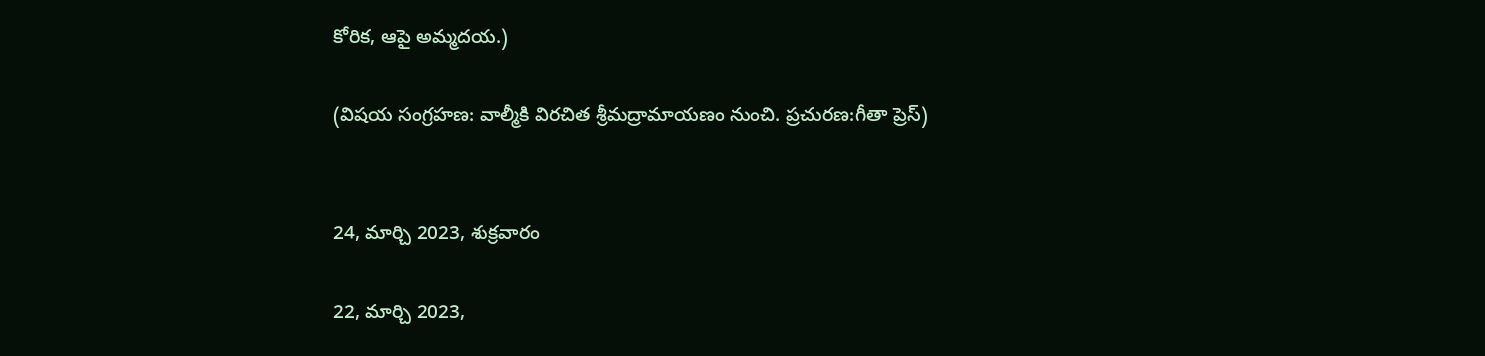కోరిక, ఆపై అమ్మదయ.)

(విషయ సంగ్రహణ: వాల్మీకి విరచిత శ్రీమద్రామాయణం నుంచి. ప్రచురణ:గీతా ప్రెస్)


24, మార్చి 2023, శుక్రవారం

22, మార్చి 2023,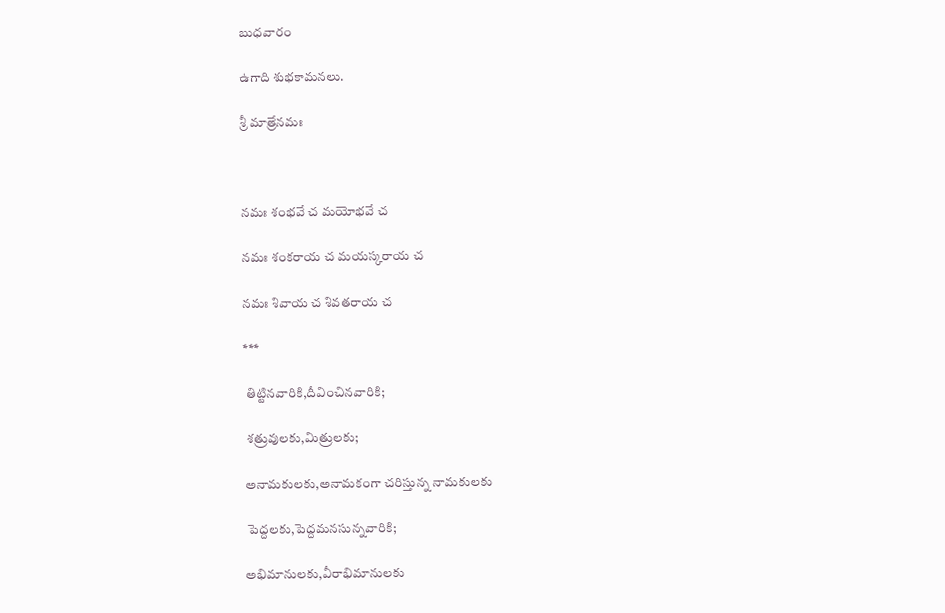బుధవారం

ఉగాది శుభకామనలు.

శ్రీ మాత్రేనమః



నమః శంభవే చ మయోభవే చ

నమః శంకరాయ చ మయస్కరాయ చ

నమః శివాయ చ శివతరాయ చ

***

 తిట్టినవారికి,దీవించినవారికి;

 శత్రువులకు,మిత్రులకు;

అనామకులకు,అనామకంగా చరిస్తున్న నామకులకు

 పెద్దలకు,పెద్దమనసున్నవారికి;

అభిమానులకు,వీరాభిమానులకు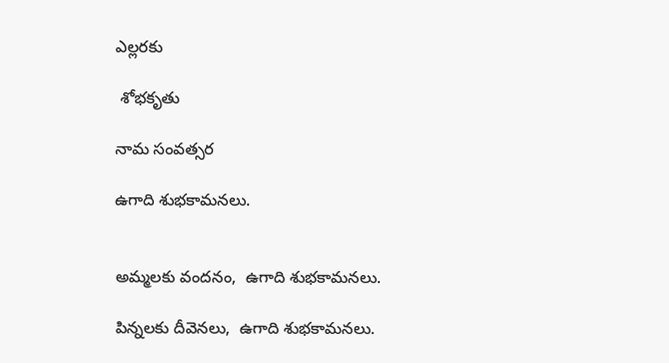ఎల్లరకు

 శోభకృతు

నామ సంవత్సర

ఉగాది శుభకామనలు.


అమ్మలకు వందనం,  ఉగాది శుభకామనలు.

పిన్నలకు దీవెనలు,  ఉగాది శుభకామనలు.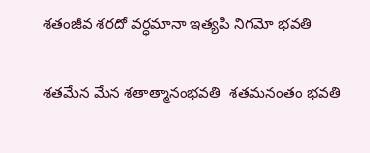శతంజీవ శరదో వర్ధమానా ఇత్యపి నిగమో భవతి

శతమేన మేన శతాత్మానంభవతి  శతమనంతం భవతి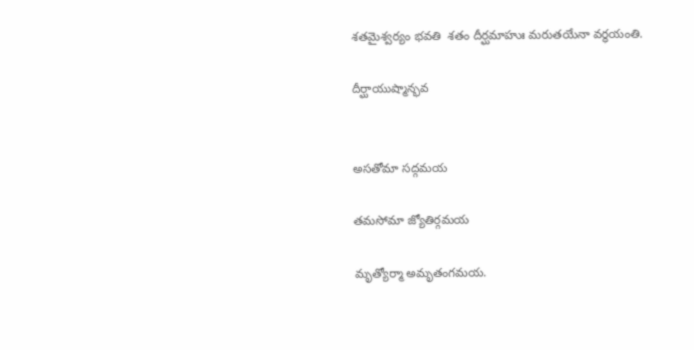శతమైశ్వర్యం భవతి  శతం దీర్ఘమాహుః మరుతయేనా వర్ధయంతి.

దీర్ఘాయుష్మాన్భవ


అసతోమా సద్గమయ

తమసోమా జ్యోతిర్గమయ

మృత్యోర్మా అమృతంగమయ.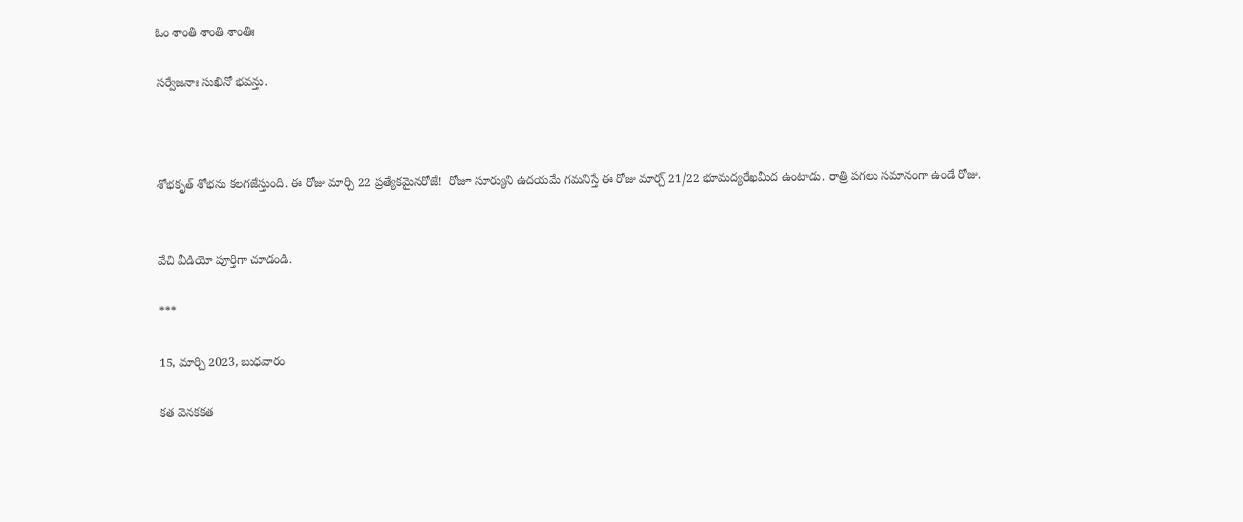ఓం శాంతి శాంతి శాంతిః

సర్వేజనాః సుఖినో భవన్తు.



శోభకృత్ శోభను కలగజేస్తుంది. ఈ రోజు మార్చి 22 ప్రత్యేకమైనరోజే!  రోజూ సూర్యుని ఉదయమే గమనిస్తే ఈ రోజు మార్చ్ 21/22 భూమద్యరేఖమీద ఉంటాడు. రాత్రి పగలు సమానంగా ఉండే రోజు.


వేచి వీడియో పూర్తిగా చూడండి.

***

15, మార్చి 2023, బుధవారం

కత వెనకకత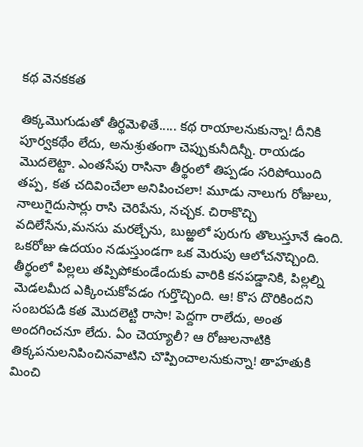కథ వెనకకత

తిక్కమొగుడుతో తీర్థమెళితే..... కథ రాయాలనుకున్నా! దీనికి పూర్వకథేం లేదు, అనుశ్రుతంగా చెప్పుకునీదిన్నీ. రాయడం మొదలెట్టా. ఎంతసేపు రాసినా తీర్థంలో తిప్పడం సరిపోయింది తప్ప, కత చదివించేలా అనిపించలా! మూడు నాలుగు రోజులు, నాలుగైదుసార్లు రాసి చెరిపేను, నచ్చక. చిరాకొచ్చి వదిలేసేను,మనసు మరల్చేను, బుఱ్ఱలో పురుగు తొలుస్తూనే ఉంది. ఒకరోజు ఉదయం నడుస్తుండగా ఒక మెరుపు ఆలోచనొచ్చింది. తీర్థంలో పిల్లలు తప్పిపోకుండేందుకు వారికి కనపడ్డానికి, పిల్లల్ని మెడలమీద ఎక్కించుకోవడం గుర్తొచ్చింది. ఆ! కొస దొరికిందని సంబరపడి కత మొదలెట్టి రాసా! పెద్దగా రాలేదు, అంత అందగించనూ లేదు. ఏం చెయ్యాలీ? ఆ రోజులనాటికి తిక్కపనులనిపించినవాటిని చొప్పించాలనుకున్నా! తాహతుకి మించి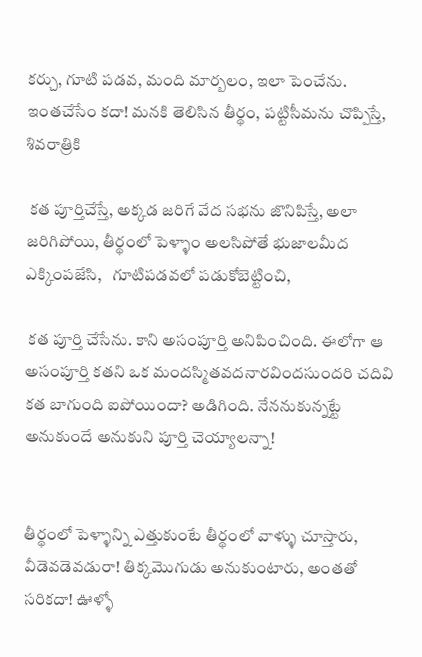కర్చు, గూటి పడవ, మంది మార్బలం, ఇలా పెంచేను. ఇంతచేసేం కదా! మనకి తెలిసిన తీర్థం, పట్టిసీమను చొప్పిస్తే, శివరాత్రికి

 కత పూర్తిచేస్తే, అక్కడ జరిగే వేద సభను జొనిపిస్తే, అలా జరిగిపోయి, తీర్థంలో పెళ్ళాం అలసిపోతే భుజాలమీద ఎక్కింపజేసి,   గూటిపడవలో పడుకోబెట్టించి,

 కత పూర్తి చేసేను. కాని అసంపూర్తి అనిపించింది. ఈలోగా ఆ అసంపూర్తి కతని ఒక మందస్మితవదనారవిందసుందరి చదివి కత బాగుంది ఐపోయిందా? అడిగింది. నేననుకున్నట్టే అనుకుందే అనుకుని పూర్తి చెయ్యాలన్నా!


తీర్థంలో పెళ్ళాన్ని ఎత్తుకుంటే తీర్థంలో వాళ్ళు చూస్తారు, వీడెవడెవడురా! తిక్కమొగుడు అనుకుంటారు, అంతతో సరికదా! ఊళ్ళో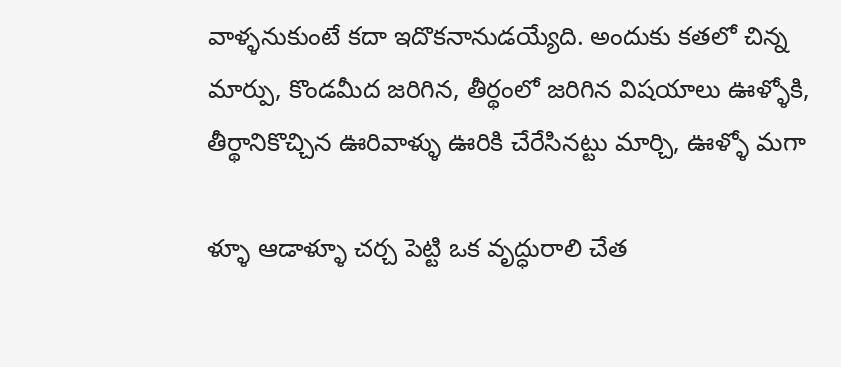వాళ్ళనుకుంటే కదా ఇదొకనానుడయ్యేది. అందుకు కతలో చిన్న మార్పు, కొండమీద జరిగిన, తీర్థంలో జరిగిన విషయాలు ఊళ్ళోకి, తీర్థానికొచ్చిన ఊరివాళ్ళు ఊరికి చేరేసినట్టు మార్చి, ఊళ్ళో మగా

ళ్ళూ ఆడాళ్ళూ చర్చ పెట్టి ఒక వృద్ధురాలి చేత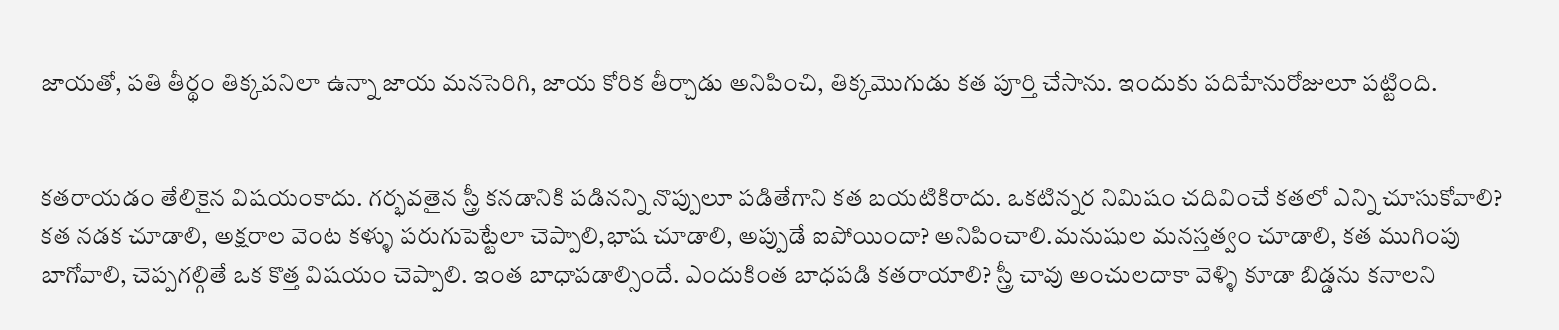జాయతో, పతి తీర్థం తిక్కపనిలా ఉన్నా జాయ మనసెరిగి, జాయ కోరిక తీర్చాడు అనిపించి, తిక్కమొగుడు కత పూర్తి చేసాను. ఇందుకు పదిహేనురోజులూ పట్టింది.


కతరాయడం తేలికైన విషయంకాదు. గర్భవతైన స్త్రీ కనడానికి పడినన్ని నొప్పులూ పడితేగాని కత బయటికిరాదు. ఒకటిన్నర నిమిషం చదివించే కతలో ఎన్ని చూసుకోవాలి? కత నడక చూడాలి, అక్షరాల వెంట కళ్ళు పరుగుపెట్టేలా చెప్పాలి,భాష చూడాలి, అప్పుడే ఐపోయిందా? అనిపించాలి.మనుషుల మనస్తత్వం చూడాలి, కత ముగింపు బాగోవాలి, చెప్పగల్గితే ఒక కొత్త విషయం చెప్పాలి. ఇంత బాధాపడాల్సిందే. ఎందుకింత బాధపడి కతరాయాలి? స్త్రీ చావు అంచులదాకా వెళ్ళి కూడా బిడ్డను కనాలని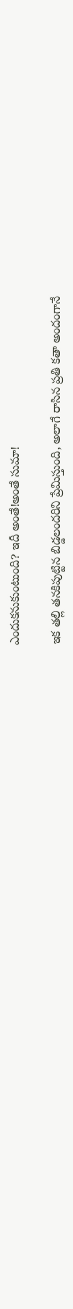ఎందుకనుకుంటుంది? ఇదీ అంతే!అంతే సుమా!

ఇక తల్లి తనకిపుట్టిన బిడ్డలందరిని ప్రేమిస్తుంది, అలాగే రాసిన ప్రతి కతా అందంగానే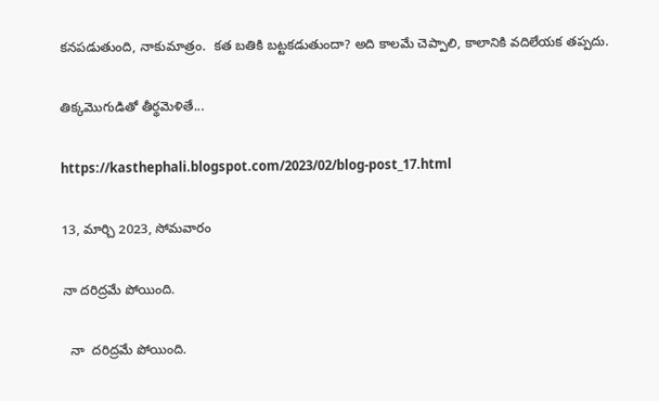కనపడుతుంది, నాకుమాత్రం.  కత బతికి బట్టకడుతుందా? అది కాలమే చెప్పాలి, కాలానికి వదిలేయక తప్పదు.

తిక్కమొగుడితో తీర్థమెళితే...

https://kasthephali.blogspot.com/2023/02/blog-post_17.html

13, మార్చి 2023, సోమవారం

నా దరిద్రమే పోయింది.

  నా  దరిద్రమే పోయింది.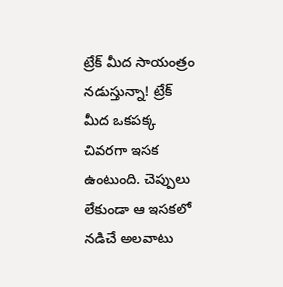ట్రేక్ మీద సాయంత్రం నడుస్తున్నా! ట్రేక్ మీద ఒకపక్క చివరగా ఇసక ఉంటుంది. చెప్పులు లేకుండా ఆ ఇసకలో నడిచే అలవాటు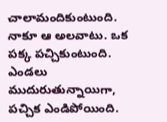చాలామందికుంటుంది. నాకూ ఆ అలవాటు. ఒక పక్క పచ్చికుంటుంది. ఎండలు ముదురుతున్నాయిగా, పచ్చిక ఎండిపోయింది.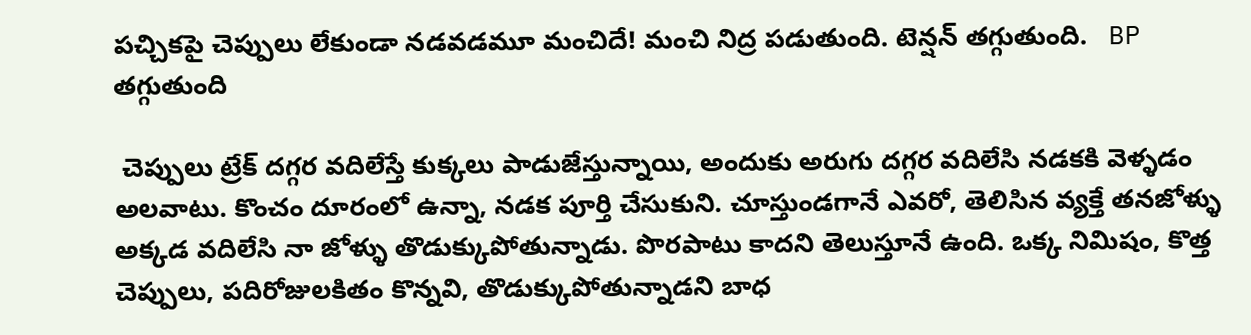పచ్చికపై చెప్పులు లేకుండా నడవడమూ మంచిదే! మంచి నిద్ర పడుతుంది. టెన్షన్ తగ్గుతుంది.   BP  తగ్గుతుంది

 చెప్పులు ట్రేక్ దగ్గర వదిలేస్తే కుక్కలు పాడుజేస్తున్నాయి, అందుకు అరుగు దగ్గర వదిలేసి నడకకి వెళ్ళడం అలవాటు. కొంచం దూరంలో ఉన్నా, నడక పూర్తి చేసుకుని. చూస్తుండగానే ఎవరో, తెలిసిన వ్యక్తే తనజోళ్ళు అక్కడ వదిలేసి నా జోళ్ళు తొడుక్కుపోతున్నాడు. పొరపాటు కాదని తెలుస్తూనే ఉంది. ఒక్క నిమిషం, కొత్త చెప్పులు, పదిరోజులకితం కొన్నవి, తొడుక్కుపోతున్నాడని బాధ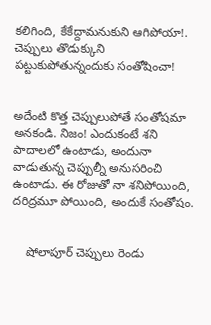కలిగింది, కేకేద్దామనుకుని ఆగిపోయా!.  చెప్పులు తొడుక్కుని పట్టుకుపోతున్నందుకు సంతోషించా!


అదేంటి కొత్త చెప్పులుపోతే సంతోషమా అనకండి. నిజం! ఎందుకంటే శని పాదాలలో ఉంటాడు, అందునా వాడుతున్న చెప్పుల్నీ అనుసరించి ఉంటాడు. ఈ రోజుతో నా శనిపోయింది, దరిద్రమూ పోయింది, అందుకే సంతోషం.


    షోలాపూర్ చెప్పులు రెండు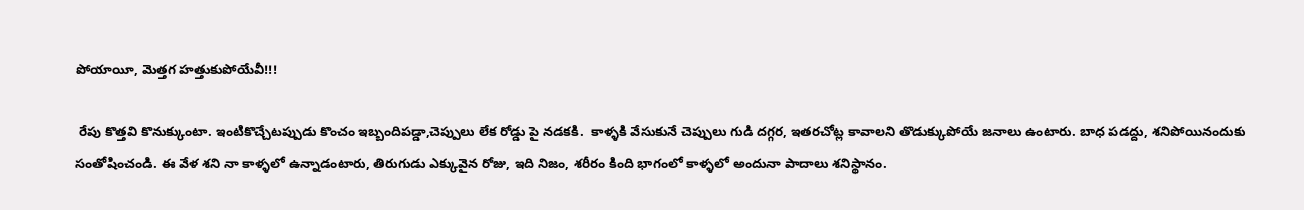పోయాయీ, మెత్తగ హత్తుకుపోయేవీ!!!

 రేపు కొత్తవి కొనుక్కుంటా. ఇంటికొచ్చేటప్పుడు కొంచం ఇబ్బందిపడ్డా,చెప్పులు లేక రోడ్డు పై నడకకి.  కాళ్ళకి వేసుకునే చెప్పులు గుడి దగ్గర, ఇతరచోట్ల కావాలని తొడుక్కుపోయే జనాలు ఉంటారు. బాధ పడద్దు, శనిపోయినందుకు సంతోషించండి. ఈ వేళ శని నా కాళ్ళలో ఉన్నాడంటారు, తిరుగుడు ఎక్కువైన రోజు, ఇది నిజం, శరీరం కింది భాగంలో కాళ్ళలో అందునా పాదాలు శనిస్థానం.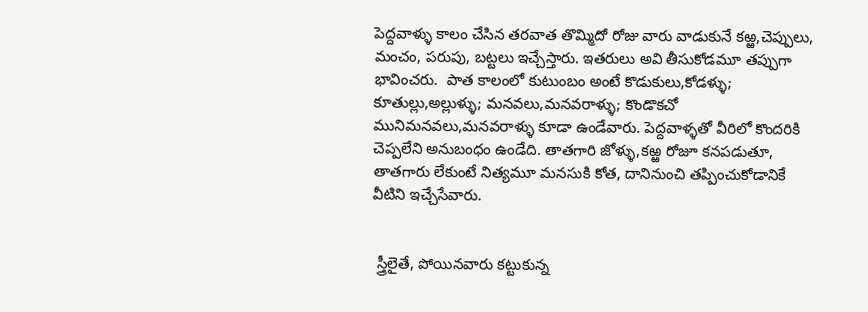పెద్దవాళ్ళు కాలం చేసిన తరవాత తొమ్మిదో రోజు వారు వాడుకునే కఱ్ఱ,చెప్పులు, మంచం, పరుపు, బట్టలు ఇచ్చేస్తారు. ఇతరులు అవి తీసుకోడమూ తప్పుగా భావించరు.  పాత కాలంలో కుటుంబం అంటే కొడుకులు,కోడళ్ళు; కూతుల్లు,అల్లుళ్ళు; మనవలు,మనవరాళ్ళు; కొండొకచో మునిమనవలు,మనవరాళ్ళు కూడా ఉండేవారు. పెద్దవాళ్ళతో వీరిలో కొందరికి చెప్పలేని అనుబంధం ఉండేది. తాతగారి జోళ్ళు,కఱ్ఱ రోజూ కనపడుతూ, తాతగారు లేకుంటే నిత్యమూ మనసుకి కోత, దానినుంచి తప్పించుకోడానికే వీటిని ఇచ్చేసేవారు.


 స్త్రీలైతే, పోయినవారు కట్టుకున్న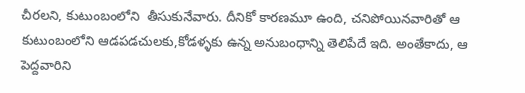చీరలని, కుటుంబంలోని  తీసుకునేవారు. దీనికో కారణమూ ఉంది, చనిపోయినవారితో ఆ కుటుంబంలోని ఆడపడచులకు,కోడళ్ళకు ఉన్న అనుబంధాన్ని తెలిపేదే ఇది. అంతేకాదు, ఆ పెద్దవారిని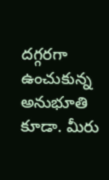దగ్గరగా ఉంచుకున్న అనుభూతి కూడా. మీరు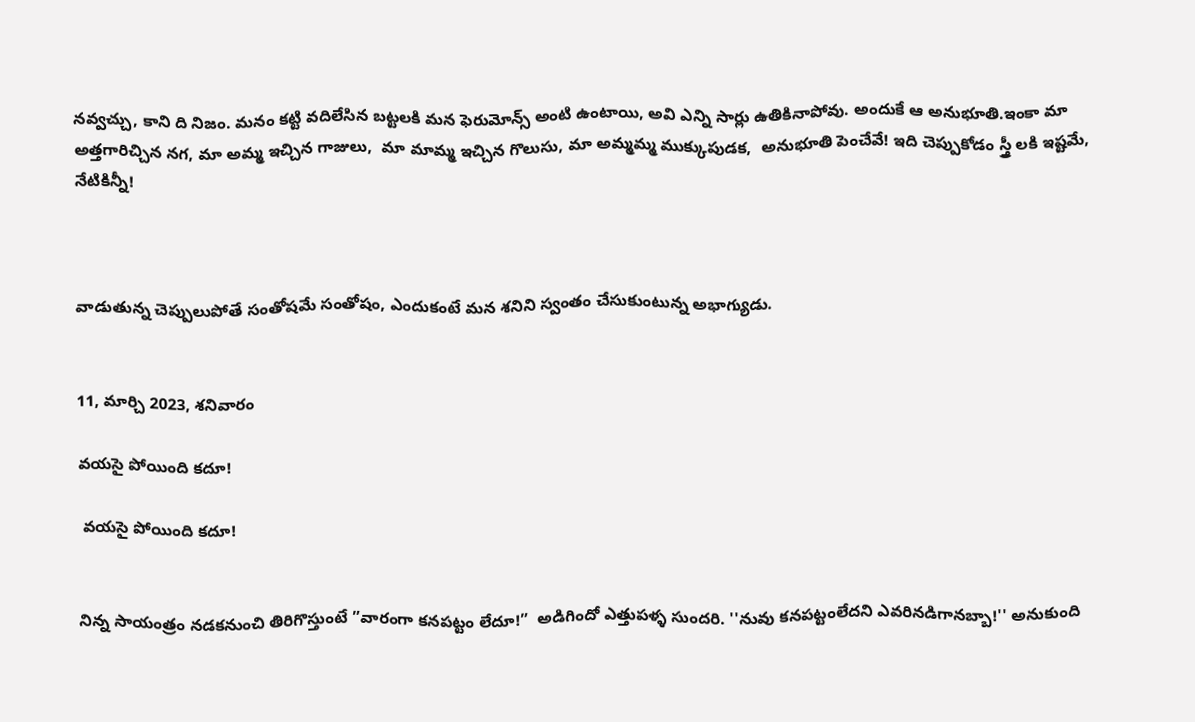నవ్వచ్చు, కాని ది నిజం. మనం కట్టి వదిలేసిన బట్టలకి మన ఫెరుమోన్స్ అంటి ఉంటాయి, అవి ఎన్ని సార్లు ఉతికినాపోవు. అందుకే ఆ అనుభూతి.ఇంకా మా అత్తగారిచ్చిన నగ, మా అమ్మ ఇచ్చిన గాజులు,  మా మామ్మ ఇచ్చిన గొలుసు, మా అమ్మమ్మ ముక్కుపుడక,  అనుభూతి పెంచేవే! ఇది చెప్పుకోడం స్త్రీ లకి ఇష్టమే, నేటికిన్నీ!



వాడుతున్న చెప్పులుపోతే సంతోషమే సంతోషం, ఎందుకంటే మన శనిని స్వంతం చేసుకుంటున్న అభాగ్యుడు.


11, మార్చి 2023, శనివారం

వయసై పోయింది కదూ!

 వయసై పోయింది కదూ!


నిన్న సాయంత్రం నడకనుంచి తిరిగొస్తుంటే ”వారంగా కనపట్టం లేదూ!”  అడిగిందో ఎత్తుపళ్ళ సుందరి. ''నువు కనపట్టంలేదని ఎవరినడిగానబ్బా!'' అనుకుంది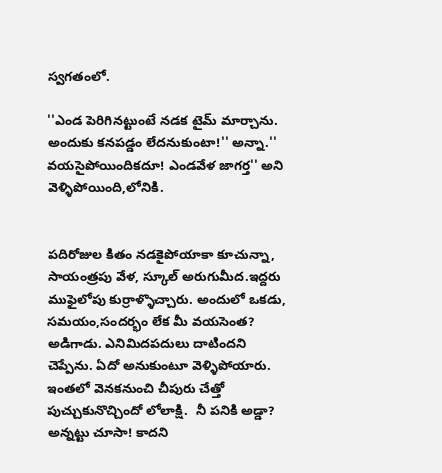స్వగతంలో.

''ఎండ పెరిగినట్టుంటే నడక టైమ్ మార్చాను. అందుకు కనపడ్డం లేదనుకుంటా!'' అన్నా.'' వయసైపోయిందికదూ! ఎండవేళ జాగర్త'' అని వెళ్ళిపోయింది,లోనికి.


పదిరోజుల కితం నడకైపోయాకా కూచున్నా, సాయంత్రపు వేళ, స్కూల్ అరుగుమీద.ఇద్దరు ముఫైలోపు కుర్రాళ్ళొచ్చారు. అందులో ఒకడు, సమయం,సందర్భం లేక మీ వయసెంత? అడిగాడు. ఎనిమిదపదులు దాటిందని చెప్పేను. ఏదో అనుకుంటూ వెళ్ళిపోయారు. ఇంతలో వెనకనుంచి చీపురు చేత్తో పుచ్చుకునొచ్చిందో లోలాక్షి.  నీ పనికి అడ్డా? అన్నట్టు చూసా! కాదని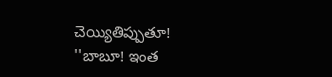చెయ్యితిప్పుతూ!   ''బాబూ! ఇంత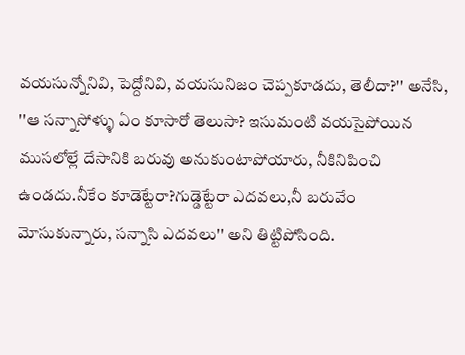వయసున్నోనివి, పెద్దోనివి, వయసునిజం చెప్పకూడదు, తెలీదా?'' అనేసి, ''ఆ సన్నాసోళ్ళు ఏం కూసారో తెలుసా? ఇసుమంటి వయసైపోయిన  ముసలోల్లే దేసానికి బరువు అనుకుంటాపోయారు, నీకినిపించి ఉండదు.నీకేం కూడెట్టేరా?గుడ్డెట్టేరా ఎదవలు,నీ బరువేం మోసుకున్నారు, సన్నాసి ఎదవలు'' అని తిట్టిపోసింది.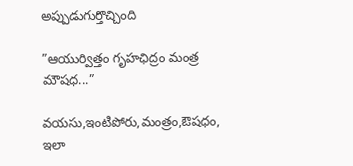అప్పుడుగుర్తొచ్చింది

”ఆయుర్విత్తం గృహఛిద్రం మంత్ర మౌషధ...”

వయసు,ఇంటిపోరు,మంత్రం,ఔషధం, ఇలా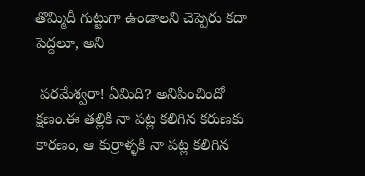తొమ్మిదీ గుట్టుగా ఉండాలని చెప్పెరు కదా పెద్దలూ, అని

 పరమేశ్వరా! ఏమిది? అనిపించిందో క్షణం.ఈ తల్లికి నా పట్ల కలిగిన కరుణకు కారణం, ఆ కుర్రాళ్ళకి నా పట్ల కలిగిన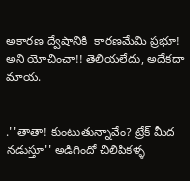అకారణ ద్వేషానికి  కారణమేమి ప్రభూ! అని యోచించా!! తెలియలేదు, అదేకదా మాయ.


.''తాతా! కుంటుతున్నావేం? ట్రేక్ మీద నడుస్తూ'' అడిగిందో చిలిపికళ్ళ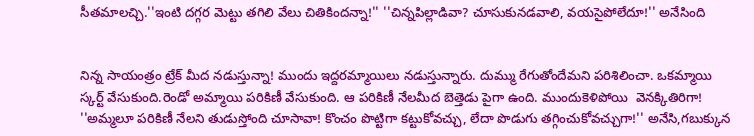సీతమాలచ్చి.''ఇంటి దగ్గర మెట్టు తగిలి వేలు చితికిందన్నా!'' ''చిన్నపిల్లాడివా? చూసుకునడవాలి, వయసైపోలేదూ!'' అనేసింది


నిన్న సాయంత్రం ట్రేక్ మీద నడుస్తున్నా! ముందు ఇద్దరమ్మాయిలు నడుస్తున్నారు. దుమ్ము రేగుతోందేమని పరిశిలించా. ఒకమ్మాయి స్కర్ట్ వేసుకుంది.రెండో అమ్మాయి పరికిణీ వేసుకుంది. ఆ పరికిణీ నేలమీద బెత్తెడు పైగా ఉంది. ముందుకెళిపోయి  వెనక్కితిరిగా! ''అమ్మలూ పరికిణీ నేలని తుడుస్తోంది చూసావా! కొంచం పొట్టిగా కట్టుకోవచ్చు, లేదా పొడుగు తగ్గించుకోవచ్చుగా!'' అనేసి,గబుక్కున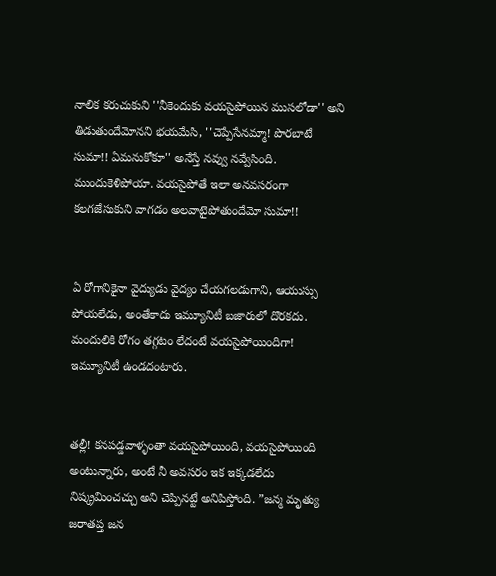నాలిక కరుచుకుని ''నీకెందుకు వయసైపోయిన ముసలోడా'' అని తిడుతుందేమోనని భయమేసి, ''చెప్పేసేనమ్మా! పొరబాటే సుమా!! ఏమనుకోకూ'' అనేస్తే నవ్వు నవ్వేసింది. ముందుకెళిపోయా. వయసైపోతే ఇలా అనవసరంగా కలగజేసుకుని వాగడం అలవాటైపోతుందేమో సుమా!!


ఏ రోగానికైనా వైద్యుడు వైద్యం చేయగలడుగాని, ఆయుస్సు పోయలేడు, అంతేకాదు ఇమ్యూనిటీ బజారులో దొరకదు. మందులికి రోగం తగ్గటం లేదంటే వయసైపోయిందిగా! ఇమ్యూనిటీ ఉండదంటారు.


తల్లీ! కనపడ్డవాళ్ళంతా వయసైపోయింది, వయసైపోయింది అంటున్నారు, అంటే నీ అవసరం ఇక ఇక్కడలేదు నిష్క్రమించచ్చు అని చెప్పినట్టే అనిపిస్తోంది. ”జన్మ మృత్యు జరాతప్త జన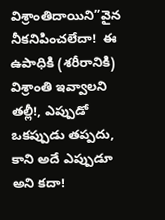విశ్రాంతిదాయిని”వైన నీకనిపించలేదా!  ఈ ఉపాధికి (శరీరానికి)  విశ్రాంతి ఇవ్వాలని తల్లీ!, ఎప్పుడో ఒకప్పుడు తప్పదు, కాని అదే ఎప్పుడూ అని కదా!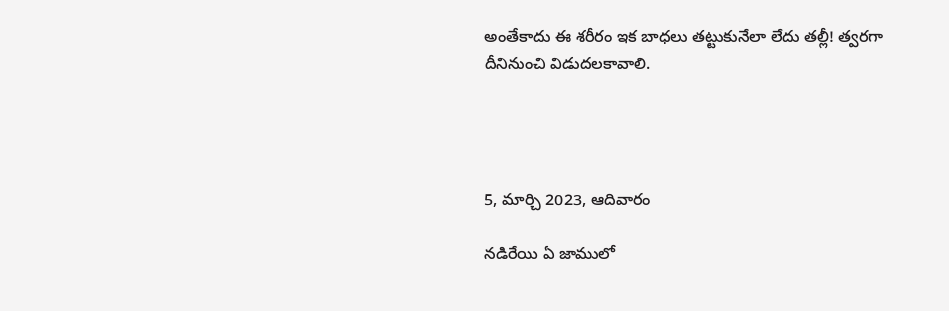అంతేకాదు ఈ శరీరం ఇక బాధలు తట్టుకునేలా లేదు తల్లీ! త్వరగా దీనినుంచి విడుదలకావాలి.




5, మార్చి 2023, ఆదివారం

నడిరేయి ఏ జాములో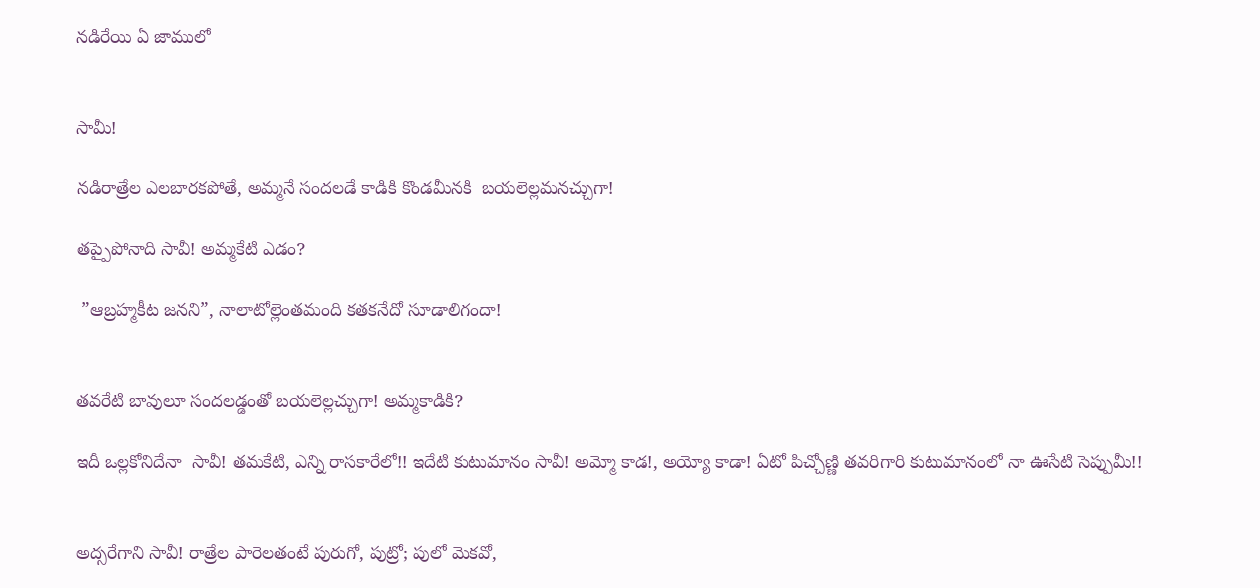నడిరేయి ఏ జాములో


సామీ!

నడిరాత్రేల ఎలబారకపోతే, అమ్మనే సందలడే కాడికి కొండమీనకి  బయలెల్లమనచ్చుగా!

తప్పైపోనాది సావీ! అమ్మకేటి ఎడం?

 ”ఆబ్రహ్మకీట జనని”, నాలాటోల్లెంతమంది కతకనేదో సూడాలిగందా!


తవరేటి బావులూ సందలడ్డంతో బయలెల్లచ్చుగా! అమ్మకాడికి?

ఇదీ ఒల్లకోనిదేనా  సావీ! తమకేటి, ఎన్ని రాసకారేలో!! ఇదేటి కుటుమానం సావీ! అమ్మో కాడ!, అయ్యో కాడా! ఏటో పిచ్చోణ్ణి తవరిగారి కుటుమానంలో నా ఊసేటి సెప్పుమీ!!


అద్సరేగాని సావీ! రాత్రేల పారెలతంటే పురుగో, పుట్రో; పులో మెకవో,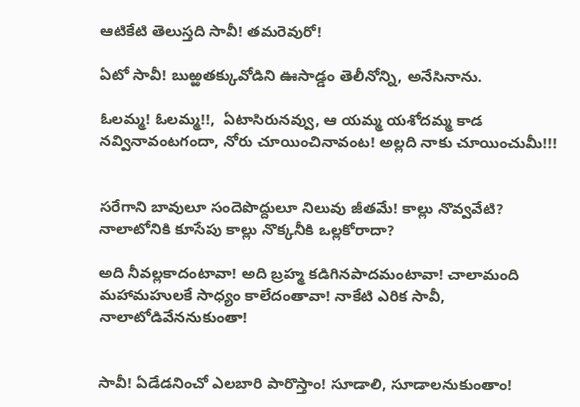ఆటికేటి తెలుస్తది సావీ! తమరెవురో!

ఏటో సావీ! బుఱ్ఱతక్కువోడిని ఊసాడ్డం తెలీనోన్ని, అనేసినాను.

ఓలమ్మ! ఓలమ్మ!!,  ఏటాసిరునవ్వు, ఆ యమ్మ యశోదమ్మ కాడ నవ్వినావంటగందా, నోరు చూయించినావంట! అల్లది నాకు చూయించుమీ!!!


సరేగాని బావులూ సందెపొద్దులూ నిలువు జీతమే! కాల్లు నొవ్వవేటి? నాలాటోనికి కూసేపు కాల్లు నొక్కనీకి ఒల్లకోరాదా?

అది నీవల్లకాదంటావా! అది బ్రహ్మ కడిగినపాదమంటావా! చాలామంది మహామహులకే సాధ్యం కాలేదంతావా! నాకేటి ఎరిక సావీ, నాలాటోడివేననుకుంతా!


సావీ! ఏడేడనించో ఎలబారి పారొస్తాం! సూడాలి, సూడాలనుకుంతాం!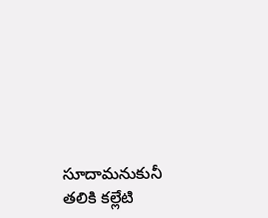సూదామనుకునీ తలికి కల్లేటి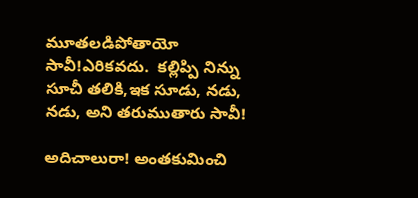మూతలడిపోతాయో సావీ!ఎరికవదు.  కల్లిప్పి నిన్ను సూచీ తలికి,ఇక సూడు, నడు, నడు, అని తరుముతారు సావీ!

అదిచాలురా! అంతకుమించి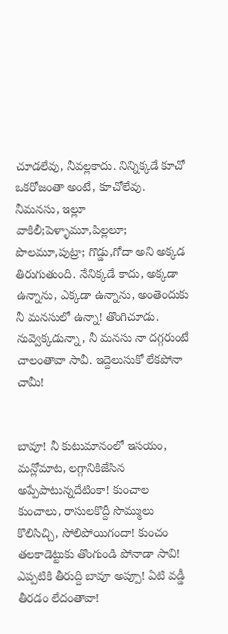చూడలేవు, నీవల్లకాదు. నిన్నిక్కడే కూచో ఒకరోజంతా అంటే, కూచోలేవు. నీమనసు, ఇల్లూ వాకిలీ;పెళ్ళామూ,పిల్లలూ; పొలమూ,పుట్రా; గొడ్డు,గోదా అని అక్కడ తిరుగుతుంది. నేనిక్కడే కాదు, అక్కడా ఉన్నాను, ఎక్కడా ఉన్నాను, అంతెందుకు నీ మనసులో ఉన్నా! తొంగిచూడు.  నువ్వెక్కడున్నా, నీ మనసు నా దగ్గరుంటే చాలంతావా సావీ. ఇద్దెలుసుకో లేకపోనా చామీ!


బావూ! నీ కుటుమానంలో ఇసయం, మన్లోమాట, లగ్గానికిజేసిన అప్పేపాటున్నదేటింకా! కుంచాల కుంచాలు, రాసులకొద్దీ సొమ్ములు కొలిసిచ్చి, సోలిపోయిగందా! కుంచం తలకాడెట్టుకు తొంగుండి పోనాడా సావి! ఎప్పటికి తీరుద్ది బావూ అప్పూ! ఏటి వడ్డీ తీరడం లేదంతావా!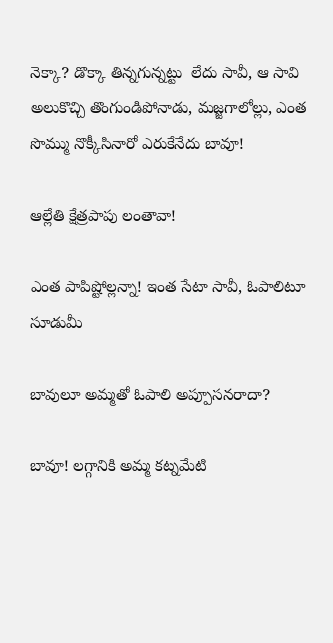నెక్కా? డొక్కా తిన్నగున్నట్టు  లేదు సావీ, ఆ సావి అలుకొచ్చి తొంగుండిపోనాడు, మజ్జగాలోల్లు, ఎంత సొమ్ము నొక్కీసినారో ఎరుకేనేదు బావూ!

ఆల్లేతి క్షేత్రపాపు లంతావా!

ఎంత పాపిష్టోల్లన్నా! ఇంత సేటా సావీ, ఓపాలిటూ సూడుమీ

బావులూ అమ్మతో ఓపాలి అప్పూసనరాదా?

బావూ! లగ్గానికి అమ్మ కట్నమేటి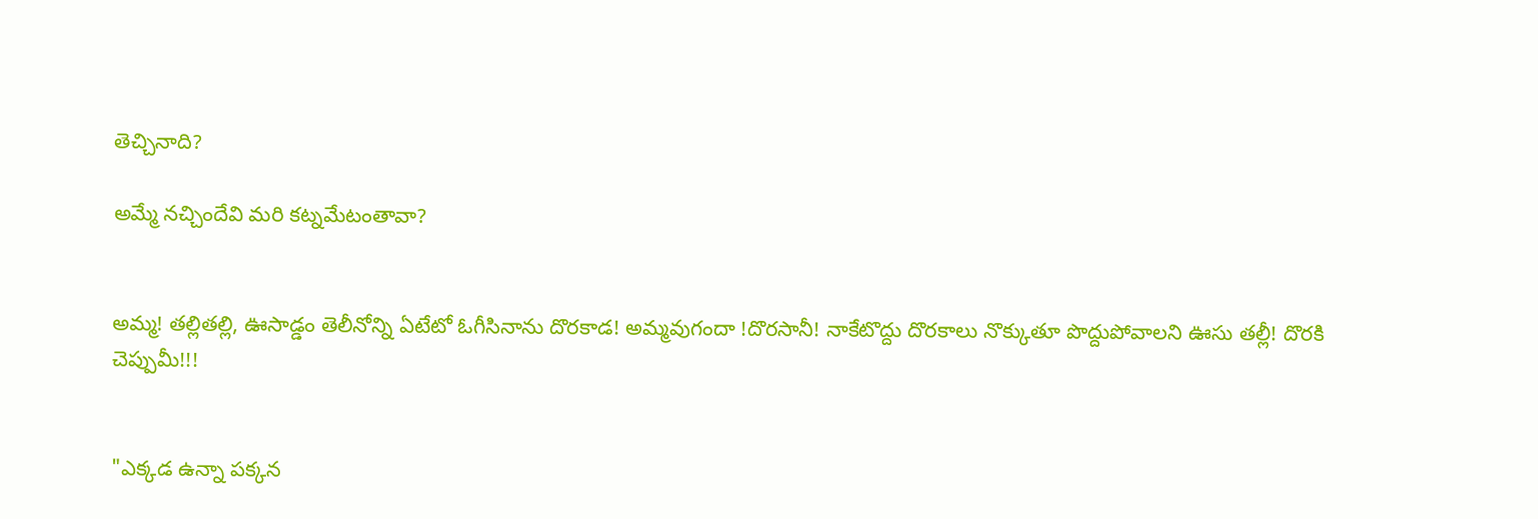తెచ్చినాది?

అమ్మే నచ్చిందేవి మరి కట్నమేటంతావా?


అమ్మ! తల్లితల్లి, ఊసాడ్డం తెలీనోన్ని ఏటేటో ఓగీసినాను దొరకాడ! అమ్మవుగందా !దొరసానీ! నాకేటొద్దు దొరకాలు నొక్కుతూ పొద్దుపోవాలని ఊసు తల్లీ! దొరకి చెప్పుమీ!!!


"ఎక్కడ ఉన్నా పక్కన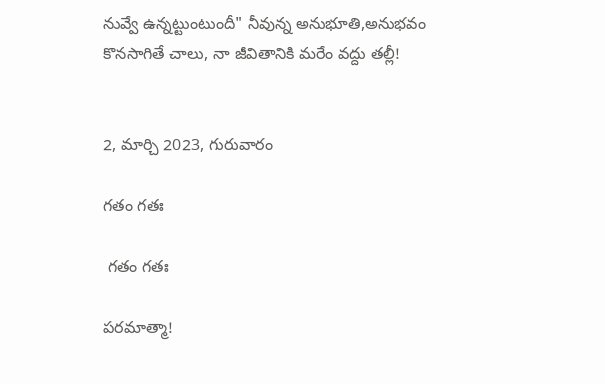నువ్వే ఉన్నట్టుంటుందీ" నీవున్న అనుభూతి,అనుభవం  కొనసాగితే చాలు, నా జీవితానికి మరేం వద్దు తల్లీ!


2, మార్చి 2023, గురువారం

గతం గతః

 గతం గతః

పరమాత్మా!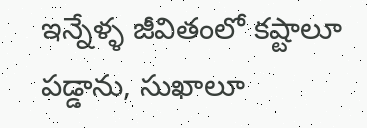ఇన్నేళ్ళ జీవితంలో కష్టాలూ పడ్డాను, సుఖాలూ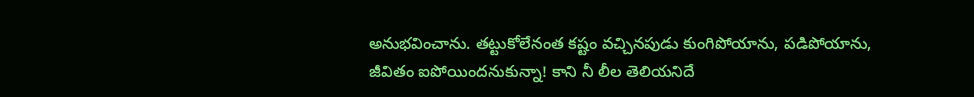అనుభవించాను. తట్టుకోలేనంత కష్టం వచ్చినపుడు కుంగిపోయాను, పడిపోయాను, జీవితం ఐపోయిందనుకున్నా! కాని నీ లీల తెలియనిదే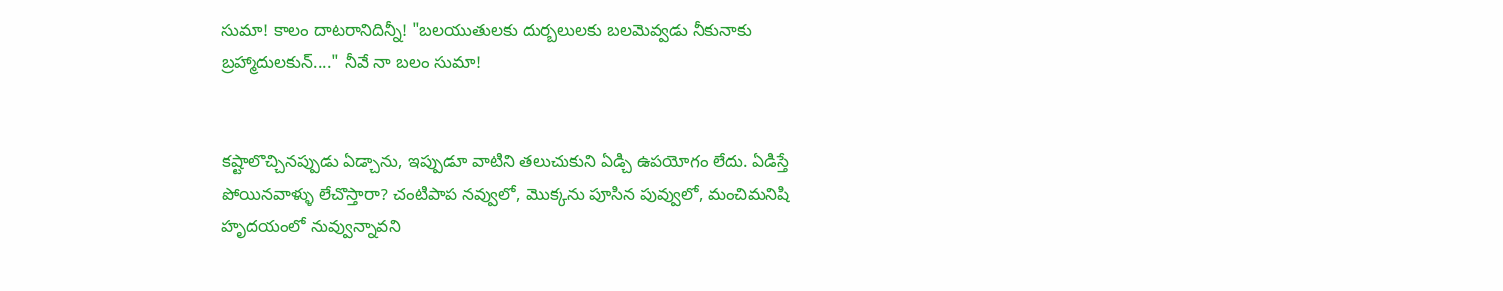సుమా! కాలం దాటరానిదిన్నీ! "బలయుతులకు దుర్బలులకు బలమెవ్వడు నీకునాకు బ్రహ్మాదులకున్...." నీవే నా బలం సుమా!


కష్టాలొచ్చినప్పుడు ఏడ్చాను, ఇప్పుడూ వాటిని తలుచుకుని ఏడ్చి ఉపయోగం లేదు. ఏడిస్తే పోయినవాళ్ళు లేచొస్తారా? చంటిపాప నవ్వులో, మొక్కను పూసిన పువ్వులో, మంచిమనిషి హృదయంలో నువ్వున్నావని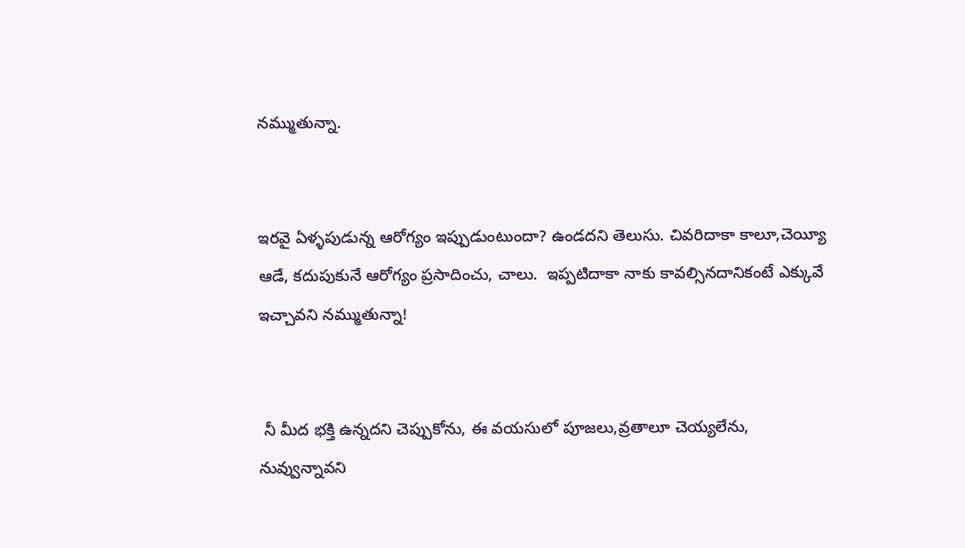నమ్ముతున్నా.


ఇరవై ఏళ్ళపుడున్న ఆరోగ్యం ఇప్పుడుంటుందా? ఉండదని తెలుసు. చివరిదాకా కాలూ,చెయ్యీ ఆడే, కదుపుకునే ఆరోగ్యం ప్రసాదించు, చాలు.  ఇప్పటిదాకా నాకు కావల్సినదానికంటే ఎక్కువే ఇచ్చావని నమ్ముతున్నా!


 నీ మీద భక్తి ఉన్నదని చెప్పుకోను, ఈ వయసులో పూజలు,వ్రతాలూ చెయ్యలేను,  నువ్వున్నావని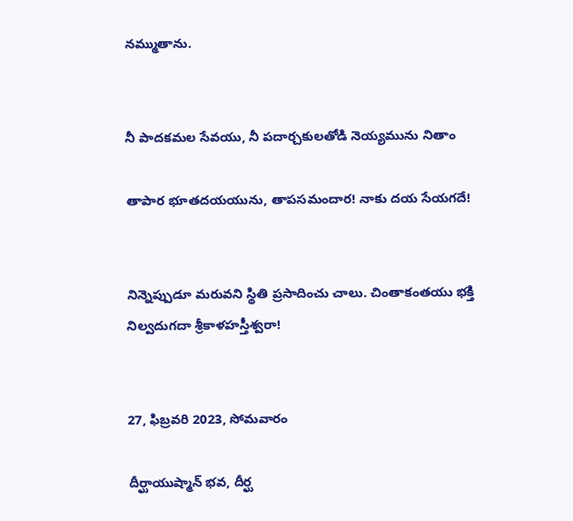నమ్ముతాను.


నీ పాదకమల సేవయు, నీ పదార్చకులతోడి నెయ్యమును నితాం

తాపార భూతదయయును, తాపసమందార! నాకు దయ సేయగదే!


నిన్నెప్పుడూ మరువని స్థితి ప్రసాదించు చాలు. చింతాకంతయు భక్తి నిల్వదుగదా శ్రీకాళహస్తీశ్వరా!


27, ఫిబ్రవరి 2023, సోమవారం

దీర్ఘాయుష్మాన్ భవ, దీర్ఘ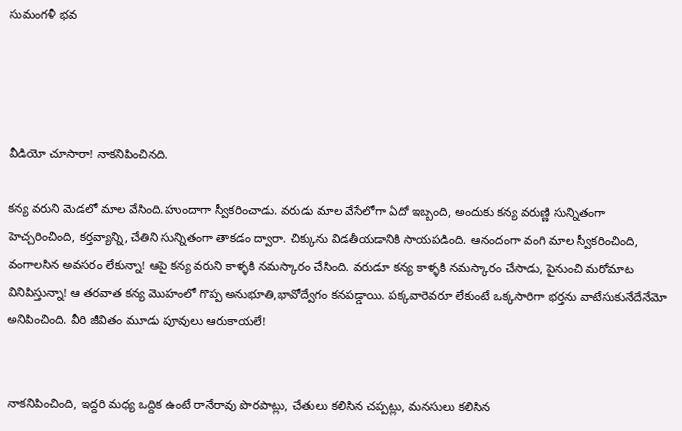సుమంగళీ భవ




వీడియో చూసారా! నాకనిపించినది.

కన్య వరుని మెడలో మాల వేసింది.హుందాగా స్వీకరించాడు. వరుడు మాల వేసేలోగా ఏదో ఇబ్బంది, అందుకు కన్య వరుణ్ణి సున్నితంగా హెచ్చరించింది, కర్తవ్యాన్ని, చేతిని సున్నితంగా తాకడం ద్వారా. చిక్కును విడతీయడానికి సాయపడింది. ఆనందంగా వంగి మాల స్వీకరించింది, వంగాలసిన అవసరం లేకున్నా! ఆపై కన్య వరుని కాళ్ళకి నమస్కారం చేసింది. వరుడూ కన్య కాళ్ళకి నమస్కారం చేసాడు, పైనుంచి మరోమాట వినిపిస్తున్నా! ఆ తరవాత కన్య మొహంలో గొప్ప అనుభూతి,భావోద్వేగం కనపడ్డాయి. పక్కవారెవరూ లేకుంటే ఒక్కసారిగా భర్తను వాటేసుకునేదేనేమో అనిపించింది. వీరి జీవితం మూడు పూవులు ఆరుకాయలే!


నాకనిపించింది, ఇద్దరి మధ్య ఒద్దిక ఉంటే రానేరావు పొరపాట్లు, చేతులు కలిసిన చప్పట్లు, మనసులు కలిసిన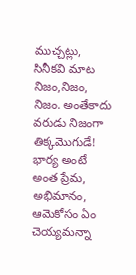ముచ్చట్లు, సినీకవి మాట నిజం,నిజం, నిజం. అంతేకాదు వరుడు నిజంగా తిక్కమొగుడే! భార్య అంటే అంత ప్రేమ, అభిమానం, ఆమెకోసం ఏం చెయ్యమన్నా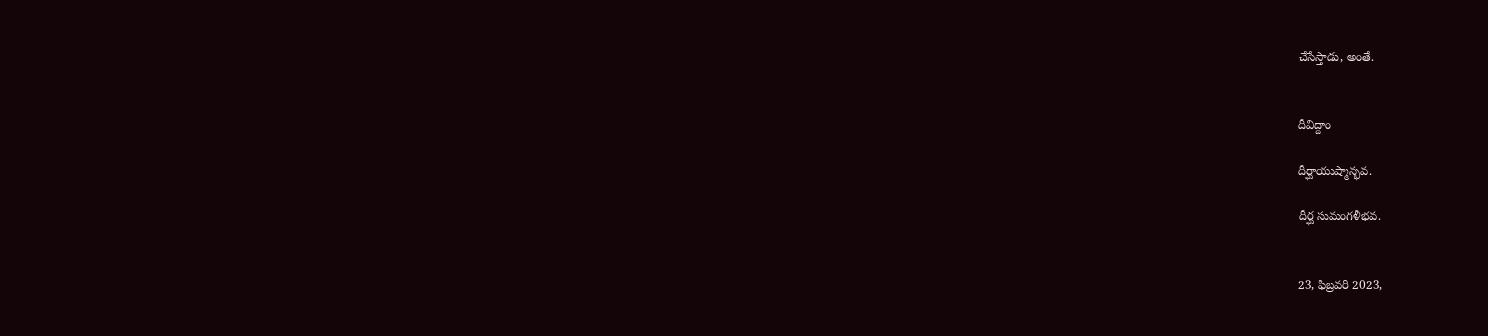చేసేస్తాడు, అంతే.


దీవిద్దాం

దీర్ఘాయుష్మాన్భవ.

దీర్ఘ సుమంగళీభవ.


23, ఫిబ్రవరి 2023,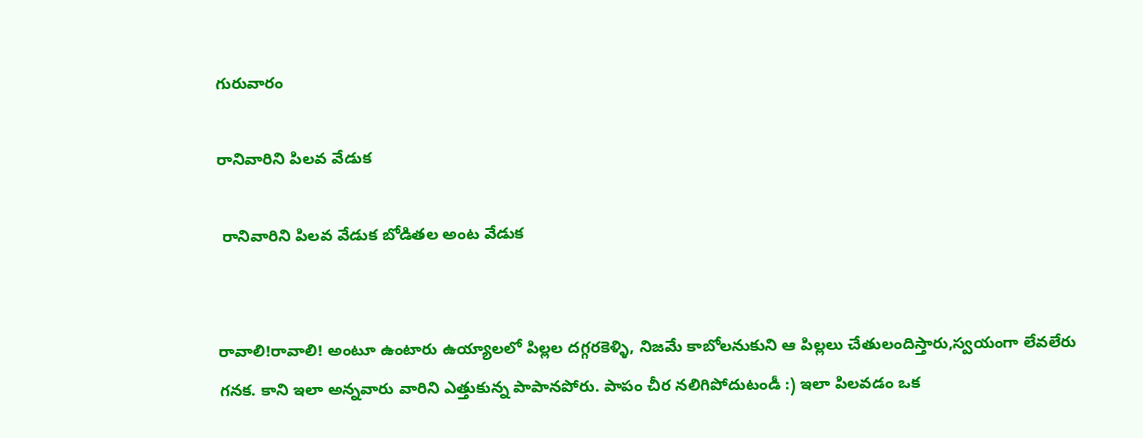గురువారం

రానివారిని పిలవ వేడుక

 రానివారిని పిలవ వేడుక బోడితల అంట వేడుక


రావాలి!రావాలి! అంటూ ఉంటారు ఉయ్యాలలో పిల్లల దగ్గరకెళ్ళి, నిజమే కాబోలనుకుని ఆ పిల్లలు చేతులందిస్తారు,స్వయంగా లేవలేరు గనక. కాని ఇలా అన్నవారు వారిని ఎత్తుకున్న పాపానపోరు. పాపం చీర నలిగిపోదుటండీ :) ఇలా పిలవడం ఒక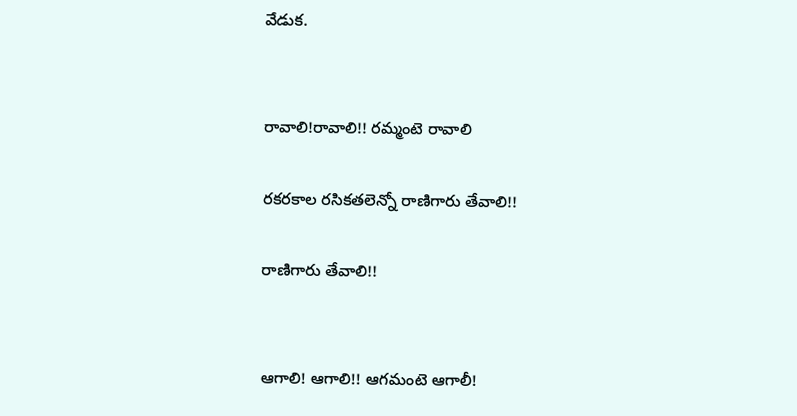వేడుక.


రావాలి!రావాలి!! రమ్మంటె రావాలి

రకరకాల రసికతలెన్నో రాణిగారు తేవాలి!!

రాణిగారు తేవాలి!!


ఆగాలి! ఆగాలి!! ఆగమంటె ఆగాలీ!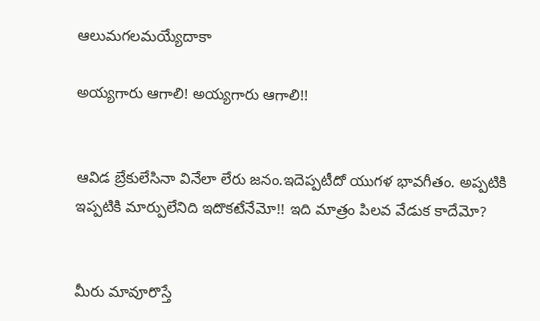ఆలుమగలమయ్యేదాకా

అయ్యగారు ఆగాలి! అయ్యగారు ఆగాలి!!


ఆవిడ బ్రేకులేసినా వినేలా లేరు జనం.ఇదెప్పటీదో యుగళ భావగీతం. అప్పటికి ఇప్పటికి మార్పులేనిది ఇదొకటేనేమో!! ఇది మాత్రం పిలవ వేడుక కాదేమో?


మీరు మావూరొస్తే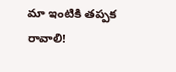మా ఇంటికి తప్పక రావాలి!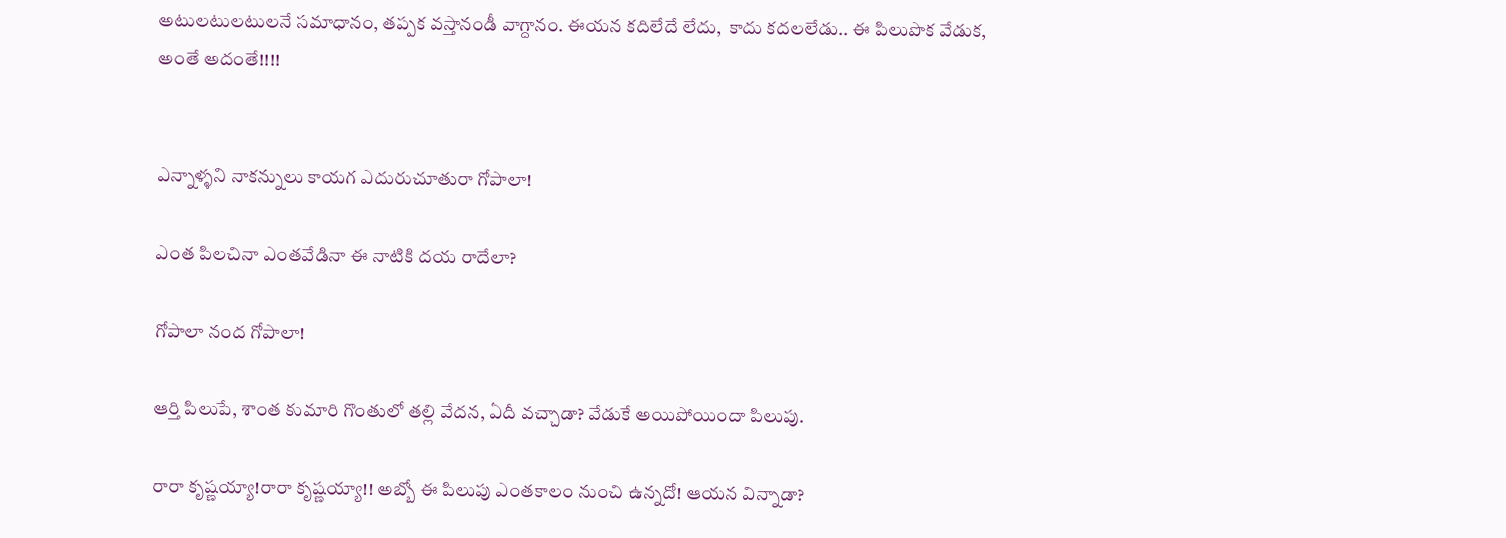అటులటులటులనే సమాధానం, తప్పక వస్తానండీ వాగ్దానం. ఈయన కదిలేదే లేదు,  కాదు కదలలేడు.. ఈ పిలుపొక వేడుక, అంతే అదంతే!!!!


ఎన్నాళ్ళని నాకన్నులు కాయగ ఎదురుచూతురా గోపాలా!

ఎంత పిలచినా ఎంతవేడినా ఈ నాటికి దయ రాదేలా?

గోపాలా నంద గోపాలా!

ఆర్తి పిలుపే, శాంత కుమారి గొంతులో తల్లి వేదన, ఏదీ వచ్చాడా? వేడుకే అయిపోయిందా పిలుపు.

రారా కృష్ణయ్యా!రారా కృష్ణయ్యా!! అబ్బో ఈ పిలుపు ఎంతకాలం నుంచి ఉన్నదో! ఆయన విన్నాడా?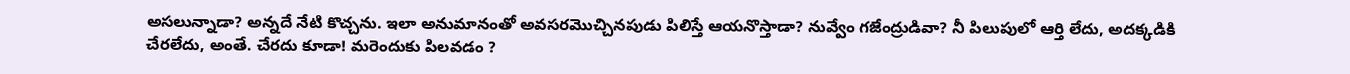అసలున్నాడా? అన్నదే నేటి కొచ్చను. ఇలా అనుమానంతో అవసరమొచ్చినపుడు పిలిస్తే ఆయనొస్తాడా? నువ్వేం గజేంద్రుడివా? నీ పిలుపులో ఆర్తి లేదు, అదక్కడికి చేరలేదు, అంతే. చేరదు కూడా! మరెందుకు పిలవడం ?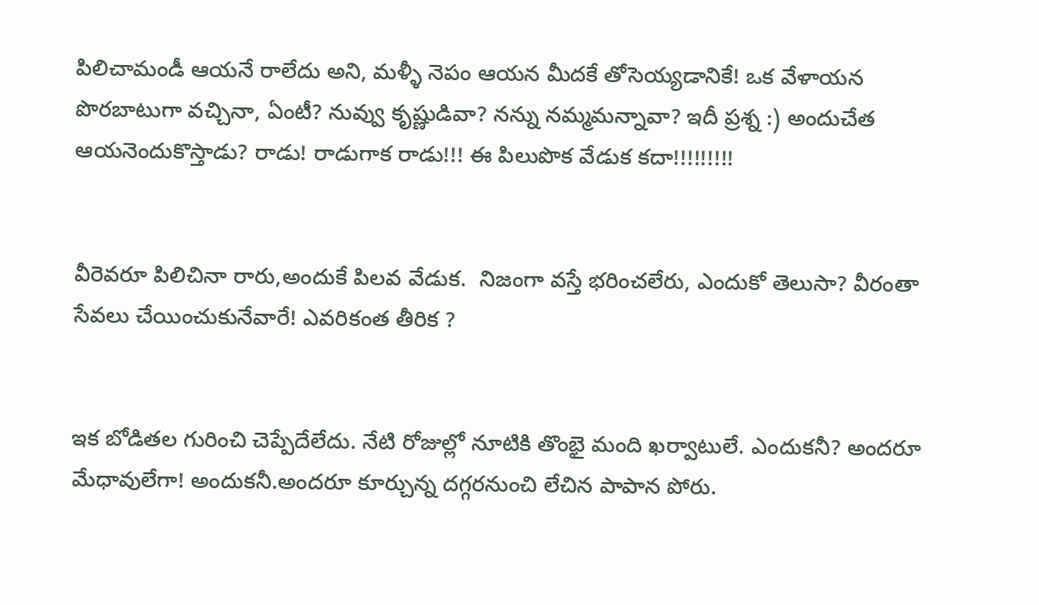పిలిచామండీ ఆయనే రాలేదు అని, మళ్ళీ నెపం ఆయన మీదకే తోసెయ్యడానికే! ఒక వేళాయన పొరబాటుగా వచ్చినా, ఏంటీ? నువ్వు కృష్ణుడివా? నన్ను నమ్మమన్నావా? ఇదీ ప్రశ్న :) అందుచేత ఆయనెందుకొస్తాడు? రాడు! రాడుగాక రాడు!!! ఈ పిలుపొక వేడుక కదా!!!!!!!!!


వీరెవరూ పిలిచినా రారు,అందుకే పిలవ వేడుక.  నిజంగా వస్తే భరించలేరు, ఎందుకో తెలుసా? వీరంతా సేవలు చేయించుకునేవారే! ఎవరికంత తీరిక ?


ఇక బోడితల గురించి చెప్పేదేలేదు. నేటి రోజుల్లో నూటికి తొంభై మంది ఖర్వాటులే. ఎందుకనీ? అందరూ మేధావులేగా! అందుకనీ.అందరూ కూర్చున్న దగ్గరనుంచి లేచిన పాపాన పోరు.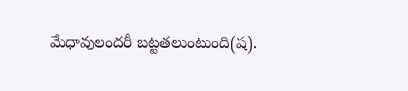మేధావులందరీ బట్టతలుంటుంది(ష).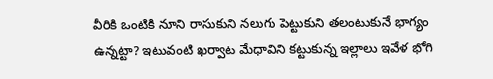వీరికి ఒంటికి నూని రాసుకుని నలుగు పెట్టుకుని తలంటుకునే భాగ్యం ఉన్నట్టా? ఇటువంటి ఖర్వాట మేధావిని కట్టుకున్న ఇల్లాలు ఇవేళ భోగి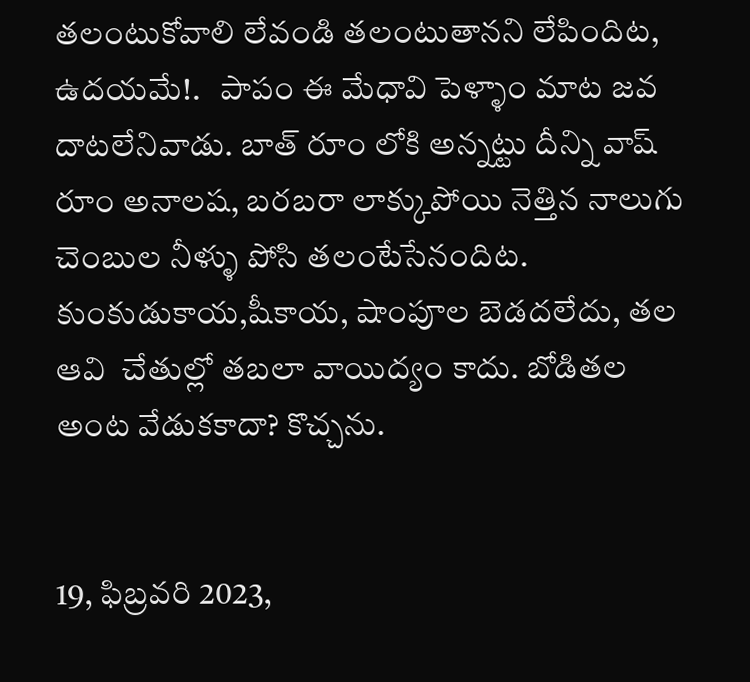తలంటుకోవాలి లేవండి తలంటుతానని లేపిందిట, ఉదయమే!.   పాపం ఈ మేధావి పెళ్ళాం మాట జవ దాటలేనివాడు. బాత్ రూం లోకి అన్నట్టు దీన్ని వాష్ రూం అనాలష, బరబరా లాక్కుపోయి నెత్తిన నాలుగు చెంబుల నీళ్ళు పోసి తలంటేసేనందిట. కుంకుడుకాయ,షీకాయ, షాంపూల బెడదలేదు, తల ఆవి  చేతుల్లో తబలా వాయిద్యం కాదు. బోడితల అంట వేడుకకాదా? కొచ్చను.


19, ఫిబ్రవరి 2023,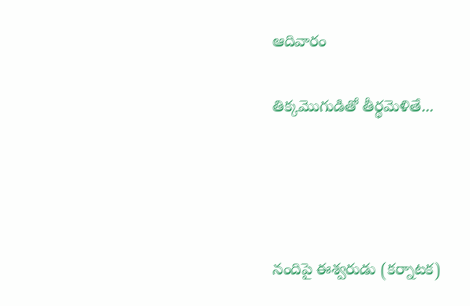ఆదివారం

తిక్కమొగుడితో తీర్థమెళితే...




నందిపై ఈశ్వరుడు (కర్నాటక)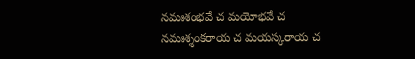నమఃశంభవే చ మయోభవే చ
నమఃశ్శంకరాయ చ మయస్కరాయ చ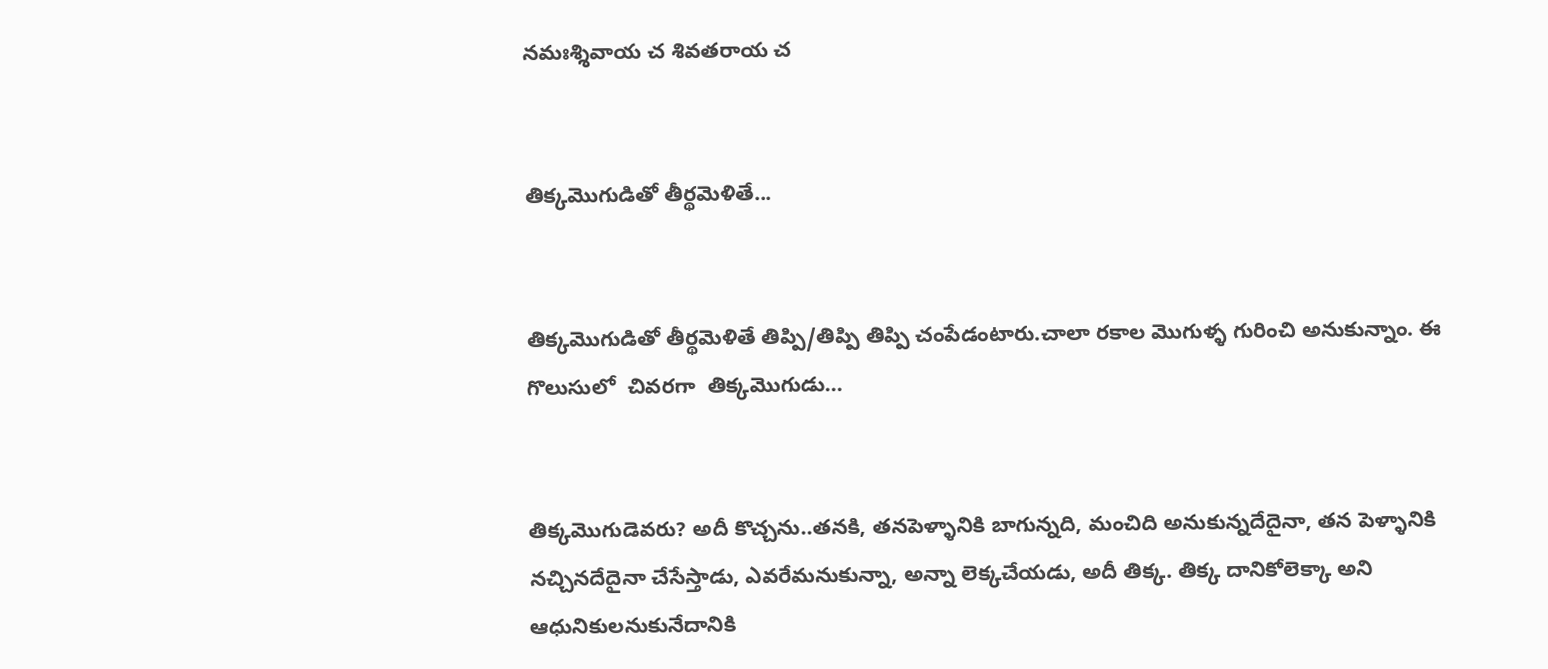నమఃశ్శివాయ చ శివతరాయ చ


తిక్కమొగుడితో తీర్థమెళితే...


తిక్కమొగుడితో తీర్థమెళితే తిప్పి/తిప్పి తిప్పి చంపేడంటారు.చాలా రకాల మొగుళ్ళ గురించి అనుకున్నాం. ఈ గొలుసులో  చివరగా  తిక్కమొగుడు...


తిక్కమొగుడెవరు? అదీ కొచ్చను..తనకి, తనపెళ్ళానికి బాగున్నది, మంచిది అనుకున్నదేదైనా, తన పెళ్ళానికి నచ్చినదేదైనా చేసేస్తాడు, ఎవరేమనుకున్నా, అన్నా లెక్కచేయడు, అదీ తిక్క. తిక్క దానికోలెక్కా అని ఆధునికులనుకునేదానికి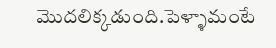మొదలిక్కడుంది.పెళ్ళామంటే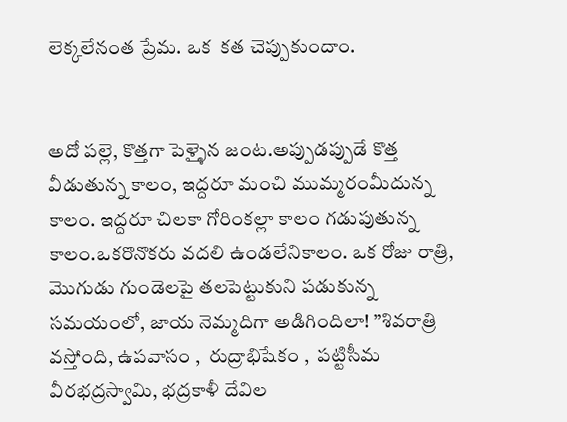లెక్కలేనంత ప్రేమ. ఒక  కత చెప్పుకుందాం.


అదో పల్లె, కొత్తగా పెళ్ళైన జంట.అప్పుడప్పుడే కొత్త వీడుతున్న కాలం, ఇద్దరూ మంచి ముమ్మరంమీదున్న కాలం. ఇద్దరూ చిలకా గోరింకల్లా కాలం గడుపుతున్న కాలం.ఒకరొనొకరు వదలి ఉండలేనికాలం. ఒక రోజు రాత్రి, మొగుడు గుండెలపై తలపెట్టుకుని పడుకున్న సమయంలో, జాయ నెమ్మదిగా అడిగిందిలా! ”శివరాత్రి వస్తోంది, ఉపవాసం ,  రుద్రాభిషేకం ,  పట్టిసీమ వీరభద్రస్వామి, భద్రకాళీ దేవిల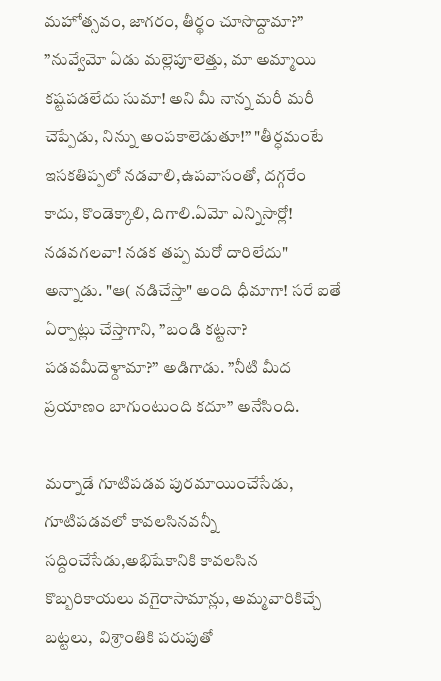మహోత్సవం, జాగరం, తీర్థం చూసొద్దామా?”  ”నువ్వేమో ఏడు మల్లెపూలెత్తు, మా అమ్మాయి కష్టపడలేదు సుమా! అని మీ నాన్న మరీ మరీ చెప్పేడు, నిన్ను అంపకాలెడుతూ!” "తీర్ధమంటే ఇసకతిప్పలో నడవాలి,ఉపవాసంతో, దగ్గరేం కాదు, కొండెక్కాలి, దిగాలి.ఏమో ఎన్నిసార్లో! నడవగలవా! నడక తప్ప మరో దారిలేదు" అన్నాడు. "ఆ( నడిచేస్తా" అంది ధీమాగా! సరే ఐతే ఏర్పాట్లు చేస్తాగాని, ”బండి కట్టనా? పడవమీదెళ్దామా?” అడిగాడు. ”నీటి మీద ప్రయాణం బాగుంటుంది కదూ” అనేసింది.

మర్నాడే గూటిపడవ పురమాయించేసేడు,  గూటిపడవలో కావలసినవన్నీ సద్దించేసేడు,అభిషేకానికి కావలసిన కొబ్బరికాయలు వగైరాసామాన్లు, అమ్మవారికిచ్చే బట్టలు,  విశ్రాంతికి పరుపుతో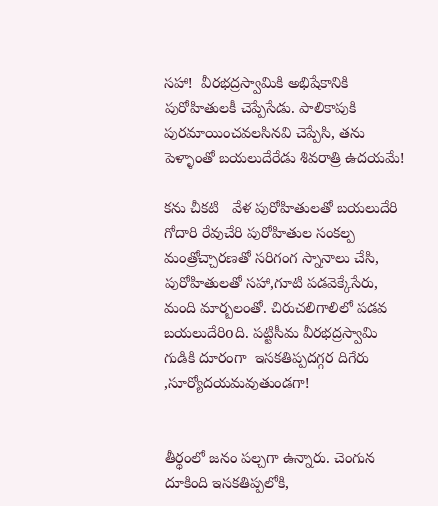సహా!  వీరభద్రస్వామికి అభిషేకానికి పురోహితులకీ చెప్పేసేడు. పాలికాపుకి పురమాయించవలసినవి చెప్పేసి, తను పెళ్ళాంతో బయలుదేరేడు శివరాత్రి ఉదయమే!

కను చీకటి   వేళ పురోహితులతో బయలుదేరి గోదారి రేవుచేరి పురోహితుల సంకల్ప మంత్రోచ్చారణతో సరిగంగ స్నానాలు చేసి, పురోహితులతో సహా,గూటి పడవెక్కేసేరు, మంది మార్బలంతో. చిరుచలిగాలిలో పడవ బయలుదేరిoది. పట్టిసీమ వీరభద్రస్వామి గుడికి దూరంగా  ఇసకతిప్పదగ్గర దిగేరు ,సూర్యోదయమవుతుండగా!


తీర్థంలో జనం పల్చగా ఉన్నారు. చెంగున దూకింది ఇసకతిప్పలోకి,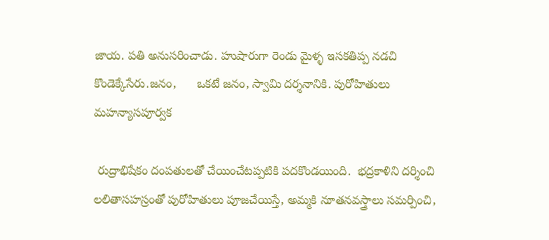జాయ. పతి అనుసరించాడు. హుషారుగా రెండు మైళ్ళ ఇసకతిప్ప నడచి కొండెక్కేసేరు.జనం,      ఒకటే జనం, స్వామి దర్శనానికి. పురోహితులు  మహన్యాసపూర్వక

 రుద్రాభిషేకం దంపతులతో చేయించేటప్పటికి పదకొండయింది.  భద్రకాళిని దర్శించి లలితాసహస్రంతో పురోహితులు పూజచేయిస్తే, అమ్మకి నూతనవస్త్రాలు సమర్పించి,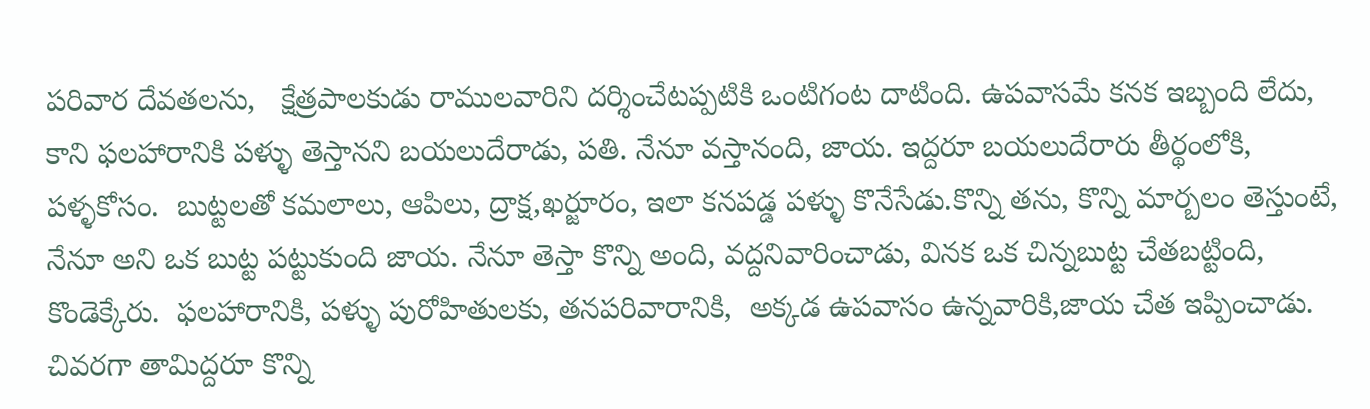పరివార దేవతలను,   క్షేత్రపాలకుడు రాములవారిని దర్శించేటప్పటికి ఒంటిగంట దాటింది. ఉపవాసమే కనక ఇబ్బంది లేదు, కాని ఫలహారానికి పళ్ళు తెస్తానని బయలుదేరాడు, పతి. నేనూ వస్తానంది, జాయ. ఇద్దరూ బయలుదేరారు తీర్థంలోకి, పళ్ళకోసం.  బుట్టలతో కమలాలు, ఆపిలు, ద్రాక్ష,ఖర్జూరం, ఇలా కనపడ్డ పళ్ళు కొనేసేడు.కొన్ని తను, కొన్ని మార్బలం తెస్తుంటే, నేనూ అని ఒక బుట్ట పట్టుకుంది జాయ. నేనూ తెస్తా కొన్ని అంది, వద్దనివారించాడు, వినక ఒక చిన్నబుట్ట చేతబట్టింది, కొండెక్కేరు.  ఫలహారానికి, పళ్ళు పురోహితులకు, తనపరివారానికి,  అక్కడ ఉపవాసం ఉన్నవారికి,జాయ చేత ఇప్పించాడు. చివరగా తామిద్దరూ కొన్ని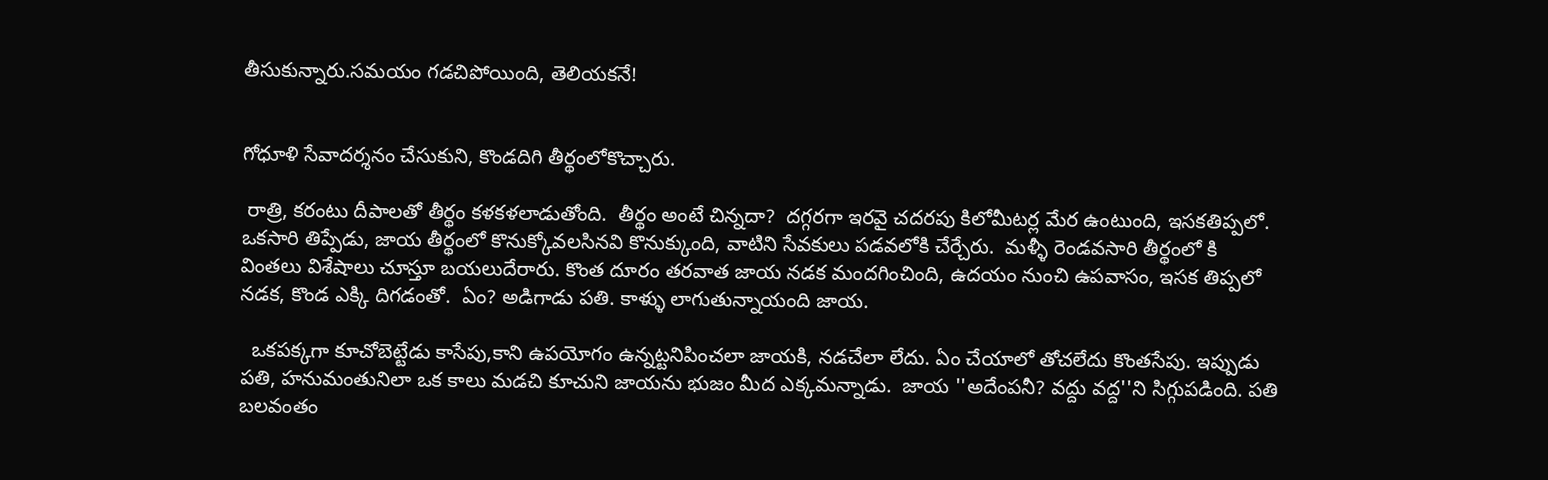తీసుకున్నారు.సమయం గడచిపోయింది, తెలియకనే!


గోధూళి సేవాదర్శనం చేసుకుని, కొండదిగి తీర్థంలోకొచ్చారు.

 రాత్రి, కరంటు దీపాలతో తీర్థం కళకళలాడుతోంది.  తీర్థం అంటే చిన్నదా?  దగ్గరగా ఇరవై చదరపు కిలోమీటర్ల మేర ఉంటుంది, ఇసకతిప్పలో. ఒకసారి తిప్పేడు, జాయ తీర్థంలో కొనుక్కోవలసినవి కొనుక్కుంది, వాటిని సేవకులు పడవలోకి చేర్చేరు.  మళ్ళీ రెండవసారి తీర్థంలో కి  వింతలు విశేషాలు చూస్తూ బయలుదేరారు. కొంత దూరం తరవాత జాయ నడక మందగించింది, ఉదయం నుంచి ఉపవాసం, ఇసక తిప్పలో నడక, కొండ ఎక్కి దిగడంతో.  ఏం? అడిగాడు పతి. కాళ్ళు లాగుతున్నాయంది జాయ.

  ఒకపక్కగా కూచోబెట్టేడు కాసేపు,కాని ఉపయోగం ఉన్నట్టనిపించలా జాయకి, నడచేలా లేదు. ఏం చేయాలో తోచలేదు కొంతసేపు. ఇప్పుడు పతి, హనుమంతునిలా ఒక కాలు మడచి కూచుని జాయను భుజం మీద ఎక్కమన్నాడు.  జాయ ''అదేంపనీ? వద్దు వద్ద''ని సిగ్గుపడింది. పతి బలవంతం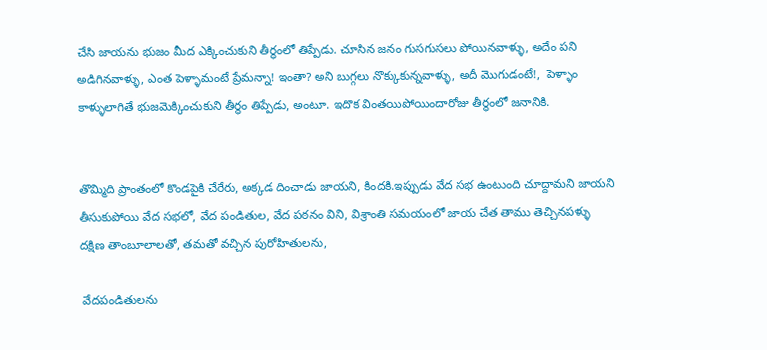చేసి జాయను భుజం మీద ఎక్కించుకుని తీర్థంలో తిప్పేడు. చూసిన జనం గుసగుసలు పోయినవాళ్ళు, అదేం పని అడిగినవాళ్ళు, ఎంత పెళ్ళామంటే ప్రేమన్నా! ఇంతా? అని బుగ్గలు నొక్కుకున్నవాళ్ళు, అదీ మొగుడంటే!,  పెళ్ళాం కాళ్ళులాగితే భుజమెక్కించుకుని తీర్థం తిప్పేడు, అంటూ. ఇదొక వింతయిపోయిందారోజు తీర్థంలో జనానికి.


తొమ్మిది ప్రాంతంలో కొండపైకి చేరేరు, అక్కడ దించాడు జాయని, కిందకి.ఇప్పుడు వేద సభ ఉంటుంది చూద్దామని జాయని తీసుకుపోయి వేద సభలో, వేద పండితుల, వేద పఠనం విని, విశ్రాంతి సమయంలో జాయ చేత తాము తెచ్చినపళ్ళు దక్షిణ తాంబూలాలతో, తమతో వచ్చిన పురోహితులను,

 వేదపండితులను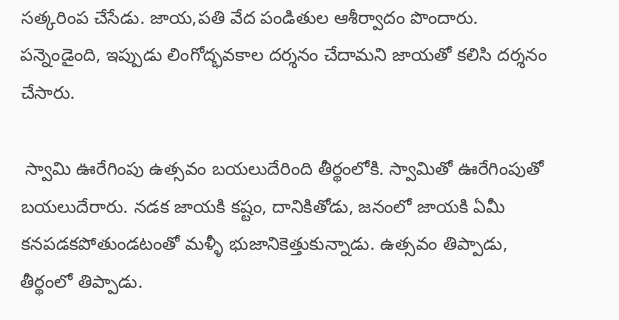సత్కరింప చేసేడు. జాయ,పతి వేద పండితుల ఆశీర్వాదం పొందారు. పన్నెండైంది, ఇప్పుడు లింగోద్భవకాల దర్శనం చేదామని జాయతో కలిసి దర్శనం  చేసారు.

 స్వామి ఊరేగింపు ఉత్సవం బయలుదేరింది తీర్థంలోకి. స్వామితో ఊరేగింపుతో బయలుదేరారు. నడక జాయకి కష్టం, దానికితోడు, జనంలో జాయకి ఏమీ కనపడకపోతుండటంతో మళ్ళీ భుజానికెత్తుకున్నాడు. ఉత్సవం తిప్పాడు, తీర్థంలో తిప్పాడు.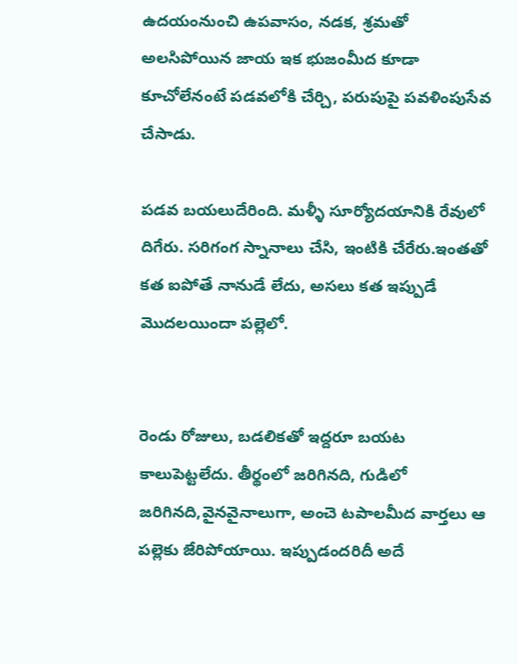ఉదయంనుంచి ఉపవాసం, నడక, శ్రమతో అలసిపోయిన జాయ ఇక భుజంమీద కూడా కూచోలేనంటే పడవలోకి చేర్చి, పరుపుపై పవళింపుసేవ చేసాడు.

పడవ బయలుదేరింది. మళ్ళీ సూర్యోదయానికి రేవులో దిగేరు. సరిగంగ స్నానాలు చేసి, ఇంటికి చేరేరు.ఇంతతో కత ఐపోతే నానుడే లేదు, అసలు కత ఇప్పుడే మొదలయిందా పల్లెలో.


రెండు రోజులు, బడలికతో ఇద్దరూ బయట కాలుపెట్టలేదు. తీర్థంలో జరిగినది, గుడిలో జరిగినది,వైనవైనాలుగా, అంచె టపాలమీద వార్తలు ఆ పల్లెకు జేరిపోయాయి. ఇప్పుడందరిదీ అదే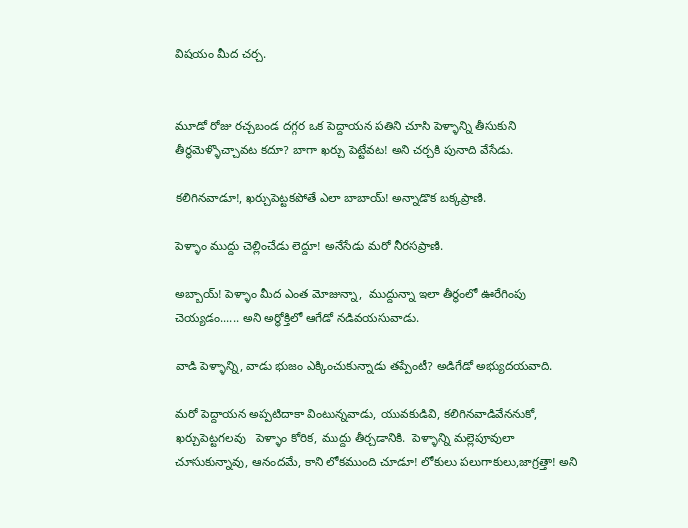విషయం మీద చర్చ.


మూడో రోజు రచ్చబండ దగ్గర ఒక పెద్దాయన పతిని చూసి పెళ్ళాన్ని తీసుకుని తీర్థమెళ్ళొచ్చావట కదూ? బాగా ఖర్చు పెట్టేవట! అని చర్చకి పునాది వేసేడు.

కలిగినవాడూ!, ఖర్చుపెట్టకపోతే ఎలా బాబాయ్! అన్నాడొక బక్కప్రాణి.

పెళ్ళాం ముద్దు చెల్లించేడు లెద్దూ! అనేసేడు మరో నీరసప్రాణి.

అబ్బాయ్! పెళ్ళాం మీద ఎంత మోజున్నా,  ముద్దున్నా ఇలా తీర్థంలో ఊరేగింపు చెయ్యడం...... అని అర్ధోక్తిలో ఆగేడో నడివయసువాడు.

వాడి పెళ్ళాన్ని, వాడు భుజం ఎక్కించుకున్నాడు తప్పేంటీ? అడిగేడో అభ్యుదయవాది.

మరో పెద్దాయన అప్పటిదాకా వింటున్నవాడు, యువకుడివి, కలిగినవాడివేననుకో,   ఖర్చుపెట్టగలవు   పెళ్ళాం కోరిక, ముద్దు తీర్చడానికి.  పెళ్ళాన్ని మల్లెపూవులా చూసుకున్నావు, ఆనందమే, కాని లోకముంది చూడూ! లోకులు పలుగాకులు,జాగ్రత్తా! అని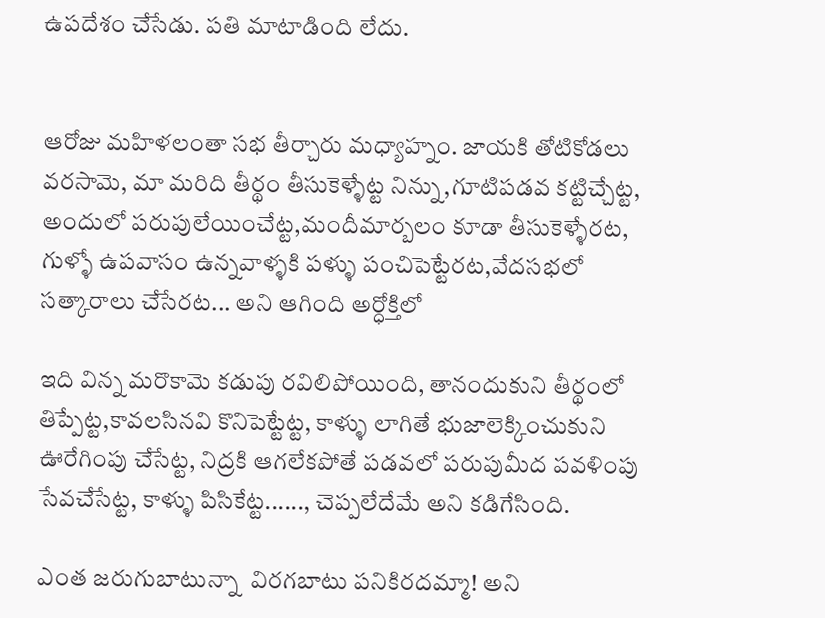ఉపదేశం చేసేడు. పతి మాటాడింది లేదు.


ఆరోజు మహిళలంతా సభ తీర్చారు మధ్యాహ్నం. జాయకి తోటికోడలు వరసామె, మా మరిది తీర్థం తీసుకెళ్ళేట్ట నిన్ను,గూటిపడవ కట్టిచ్చేట్ట, అందులో పరుపులేయించేట్ట,మందీమార్బలం కూడా తీసుకెళ్ళేరట, గుళ్ళో ఉపవాసం ఉన్నవాళ్ళకి పళ్ళు పంచిపెట్టేరట,వేదసభలో సత్కారాలు చేసేరట... అని ఆగింది అర్ధోక్తిలో

ఇది విన్న మరొకామె కడుపు రవిలిపోయింది, తానందుకుని తీర్థంలో తిప్పేట్ట,కావలసినవి కొనిపెట్టేట్ట, కాళ్ళు లాగితే భుజాలెక్కించుకుని ఊరేగింపు చేసేట్ట, నిద్రకి ఆగలేకపోతే పడవలో పరుపుమీద పవళింపు సేవచేసేట్ట, కాళ్ళు పిసికేట్ట......, చెప్పలేదేమే అని కడిగేసింది.

ఎంత జరుగుబాటున్నా  విరగబాటు పనికిరదమ్మా! అని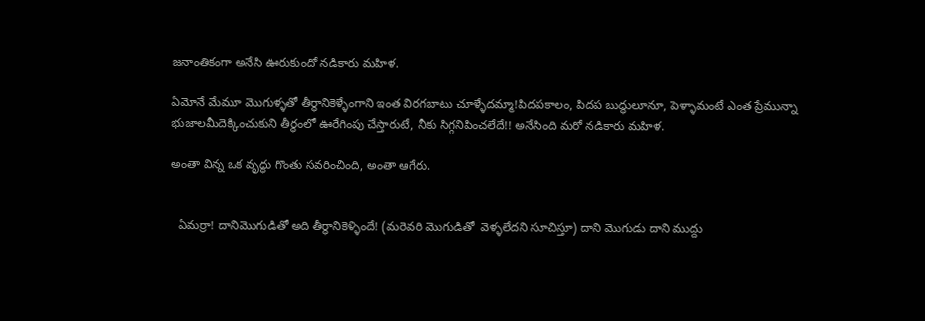జనాంతికంగా అనేసి ఊరుకుందో నడికారు మహిళ.

ఏమోనే మేమూ మొగుళ్ళతో తీర్థానికెళ్ళేంగాని ఇంత విరగబాటు చూళ్ళేదమ్మా!పిదపకాలం, పిదప బుద్ధులూనూ, పెళ్ళామంటే ఎంత ప్రేమున్నా భుజాలమీదెక్కించుకుని తీర్థంలో ఊరేగింపు చేస్తారుటే, నీకు సిగ్గనిపించలేదే!! అనేసింది మరో నడికారు మహిళ.

అంతా విన్న ఒక వృద్ధు గొంతు సవరించింది, అంతా ఆగేరు.


  ఏమర్రా! దానిమొగుడితో అది తీర్థానికెళ్ళిందే! (మరెవరి మొగుడితో  వెళ్ళలేదని సూచిస్తూ) దాని మొగుడు దాని ముద్దు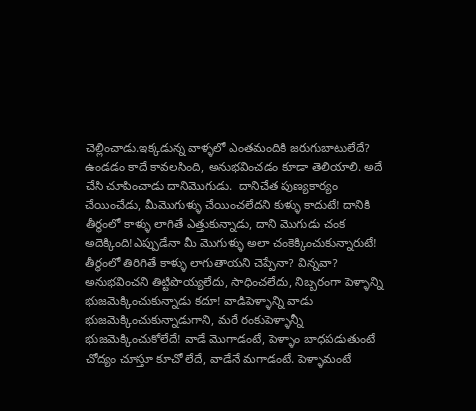చెల్లించాడు.ఇక్కడున్న వాళ్ళలో ఎంతమందికి జరుగుబాటులేదే? ఉండడం కాదే కావలసింది, అనుభవించడం కూడా తెలియాలి. అదే చేసి చూపించాడు దానిమొగుడు.  దానిచేత పుణ్యకార్యం చేయించేడు, మీమొగుళ్ళు చేయించలేదని కుళ్ళు కాదుటే! దానికి తీర్థంలో కాళ్ళు లాగితే ఎత్తుకున్నాడు, దాని మొగుడు చంక అదెక్కింది!ఎప్పుడేనా మీ మొగుళ్ళు అలా చంకెక్కించుకున్నారుటే! తీర్థంలో తిరిగితే కాళ్ళు లాగుతాయని చెప్పేనా? విన్నవా? అనుభవించని తిట్టిపొయ్యలేదు, సాధించలేదు, నిబ్బరంగా పెళ్ళాన్ని భుజమెక్కించుకున్నాడు కదూ! వాడిపెళ్ళాన్ని వాడు భుజమెక్కించుకున్నాడుగాని, మరే రంకుపెళ్ళాన్నీ భుజమెక్కించుకోలేదే! వాడే మొగాడంటే, పెళ్ళాం బాధపడుతుంటే చోద్యం చూస్తూ కూచో లేదే, వాడేనే మగాడంటే. పెళ్ళామంటే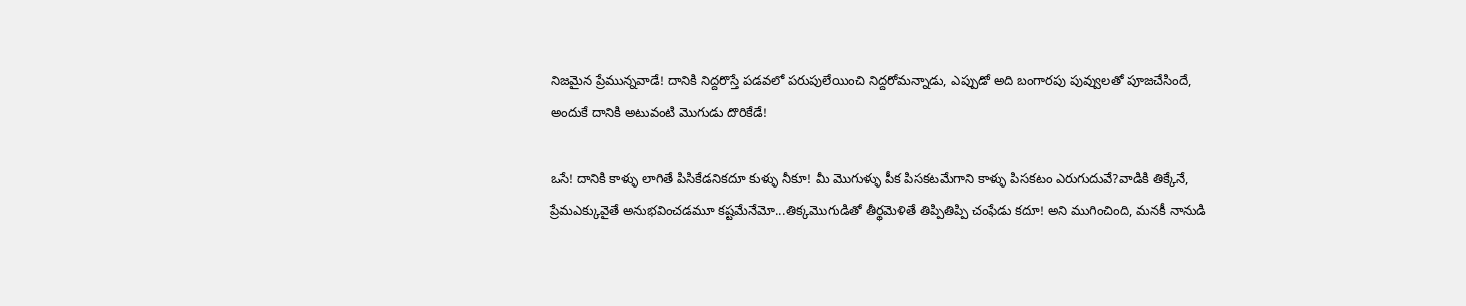నిజమైన ప్రేమున్నవాడే! దానికి నిద్దరొస్తే పడవలో పరుపులేయించి నిద్దరోమన్నాడు, ఎప్పుడో అది బంగారపు పువ్వులతో పూజచేసిందే, అందుకే దానికి అటువంటి మొగుడు దొరికేడే!

ఒసే! దానికి కాళ్ళు లాగితే పిసికేడనికదూ కుళ్ళు నీకూ! మీ మొగుళ్ళు పీక పిసకటమేగాని కాళ్ళు పిసకటం ఎరుగుదువే?వాడికి తిక్కేనే, ప్రేమఎక్కువైతే అనుభవించడమూ కష్టమేనేమో...తిక్కమొగుడితో తీర్థమెళితే తిప్పితిప్పి చంఫేడు కదూ! అని ముగించింది, మనకీ నానుడి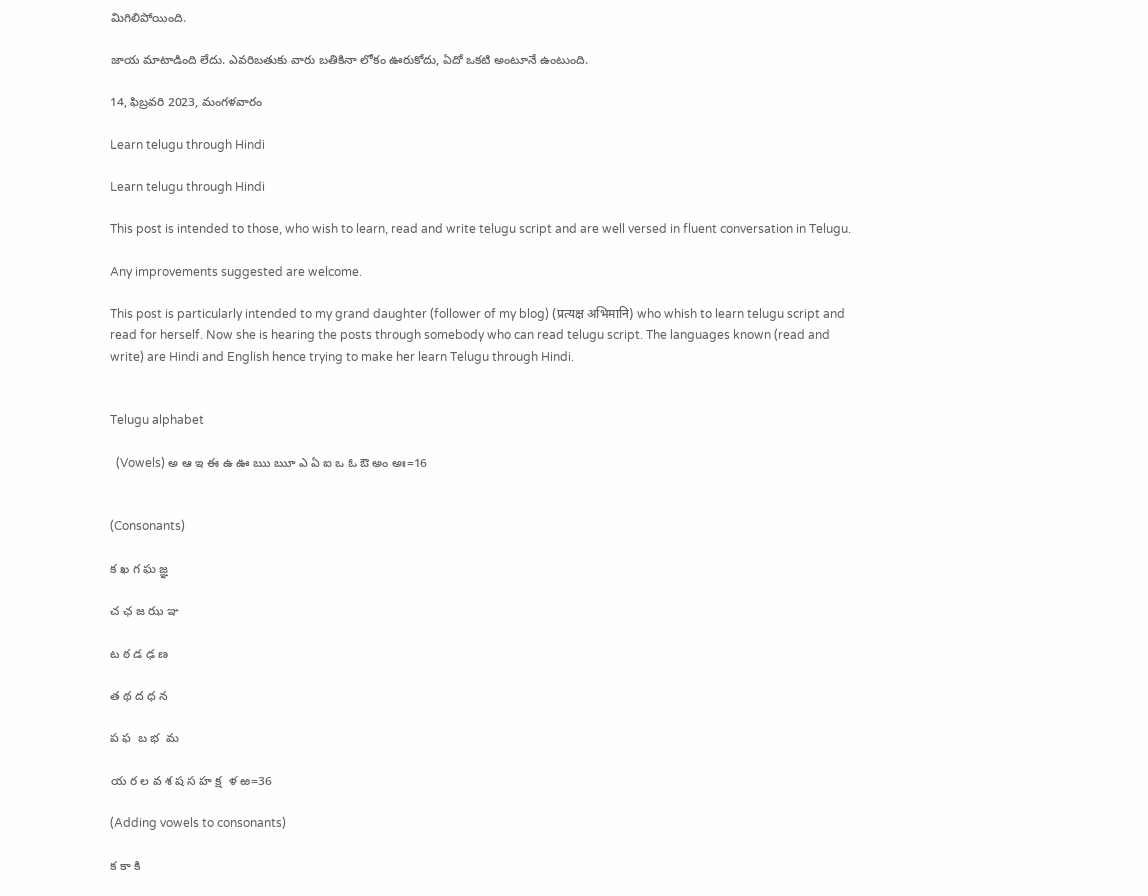మిగిలిపోయింది.

జాయ మాటాడింది లేదు. ఎవరిబతుకు వారు బతికినా లోకం ఊరుకోదు, ఏదో ఒకటి అంటూనే ఉంటుంది.

14, ఫిబ్రవరి 2023, మంగళవారం

Learn telugu through Hindi

Learn telugu through Hindi

This post is intended to those, who wish to learn, read and write telugu script and are well versed in fluent conversation in Telugu.

Any improvements suggested are welcome.

This post is particularly intended to my grand daughter (follower of my blog) (प्रत्यक्ष अभिमानि) who whish to learn telugu script and read for herself. Now she is hearing the posts through somebody who can read telugu script. The languages known (read and write) are Hindi and English hence trying to make her learn Telugu through Hindi.


Telugu alphabet

  (Vowels) అ ఆ ఇ ఈ ఉ ఊ ఋ ౠ ఎ ఏ ఐ ఒ ఓ ఔ అం అః=16


(Consonants)

క ఖ గ ఘ జ్ఞ

చ ఛ జ ఝ ఞ

ట ఠ డ ఢ ణ

త థ ద ధ న

ప ఫ  బ భ  మ

య ర ల వ శ ష స హ క్ష  ళ ఱ=36

(Adding vowels to consonants)

క కా కి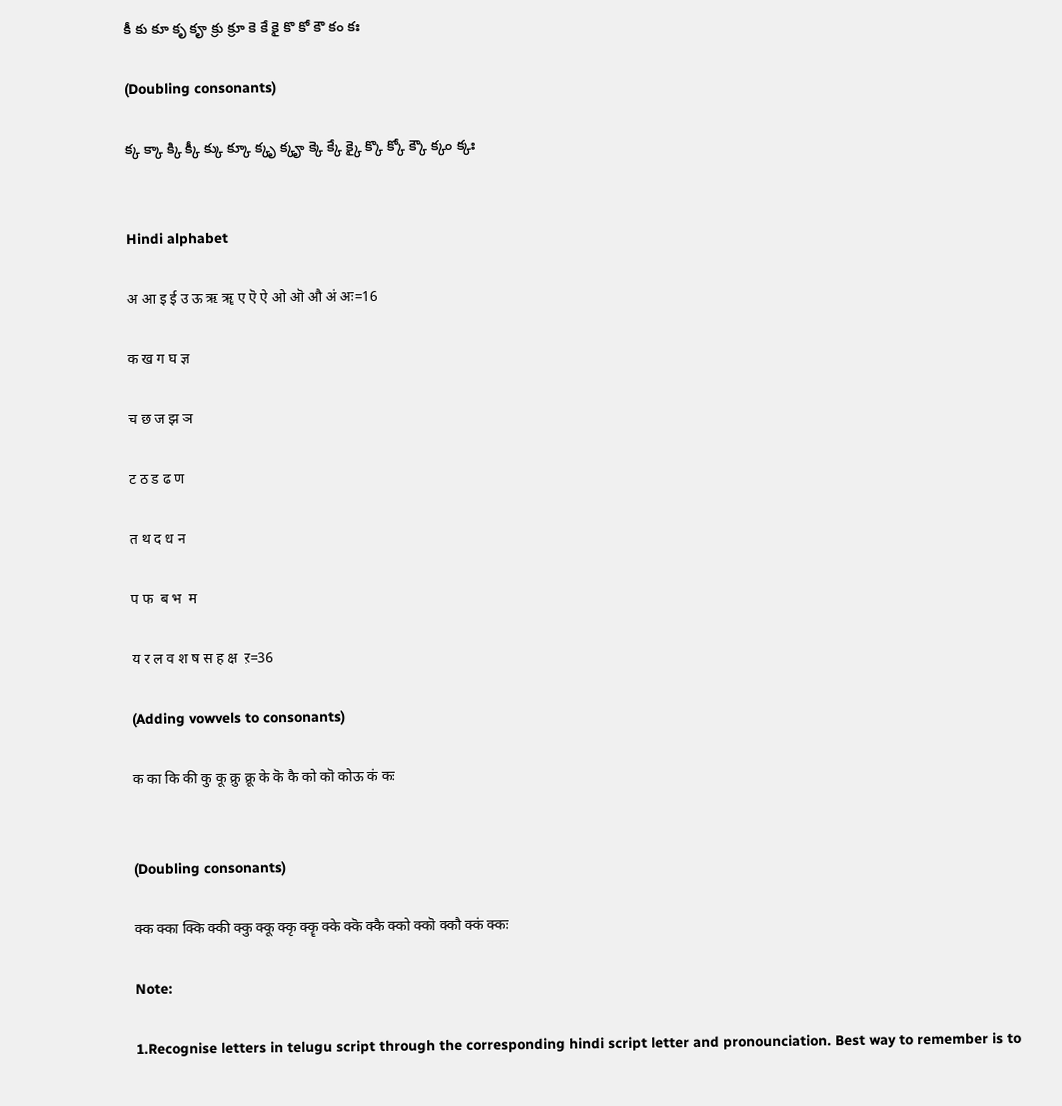కీ కు కూ కృ కౄ క్రు క్రూ కె కే కై కొ కో కౌ కం కః

(Doubling consonants)

క్క క్కా క్కి క్కీ క్కు క్కూ క్కృ క్కౄ క్కె క్కే క్కై క్కొ క్కో క్కౌ క్కం క్కః


Hindi alphabet

अ आ इ ई उ ऊ ऋ ॠ ए ऎ ऐ ओ ऒ औ अं अः=16

क ख ग घ ज्ञ

च छ ज झ ञ

ट ठ ड ढ ण

त थ द ध न

प फ  ब भ  म

य र ल व श ष स ह क्ष  ऱ=36

(Adding vowvels to consonants)

क का कि की कु कू क्रु क्रू के कॆ कै को कॊ कोऊ कं कः


(Doubling consonants)

क्क क्का क्कि क्की क्कु क्कू क्कृ क्कॄ क्के क्कॆ क्कै क्को क्कॊ क्कौ क्कं क्कः

Note:

1.Recognise letters in telugu script through the corresponding hindi script letter and pronounciation. Best way to remember is to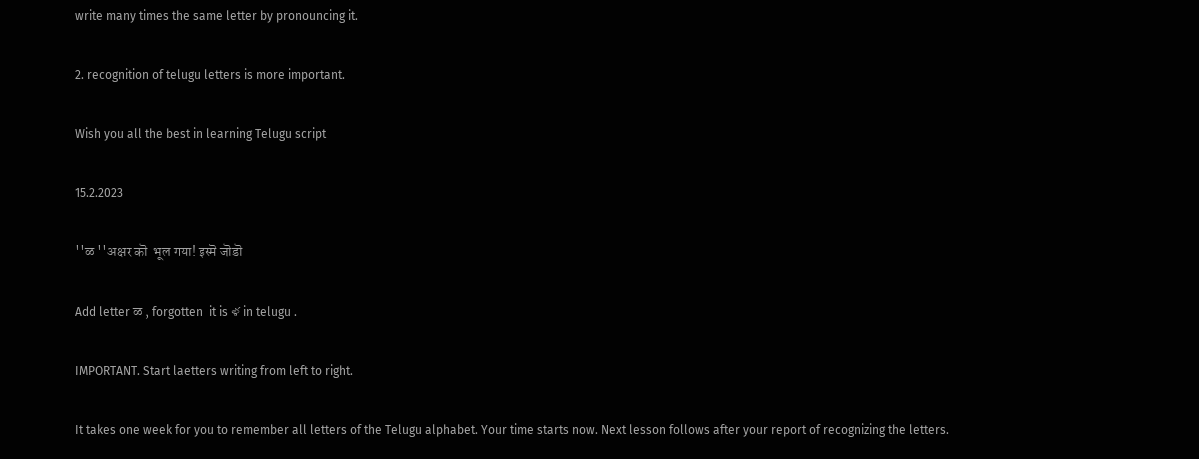write many times the same letter by pronouncing it.

2. recognition of telugu letters is more important.

Wish you all the best in learning Telugu script

15.2.2023

''ळ ''अक्षर कॊ  भूल गया! इस्मॆ जॊडॊ

Add letter ळ , forgotten  it is ళ in telugu .

IMPORTANT. Start laetters writing from left to right.

It takes one week for you to remember all letters of the Telugu alphabet. Your time starts now. Next lesson follows after your report of recognizing the letters.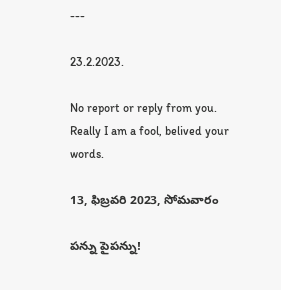---

23.2.2023.

No report or reply from you. Really I am a fool, belived your words.

13, ఫిబ్రవరి 2023, సోమవారం

పన్ను పైపన్ను!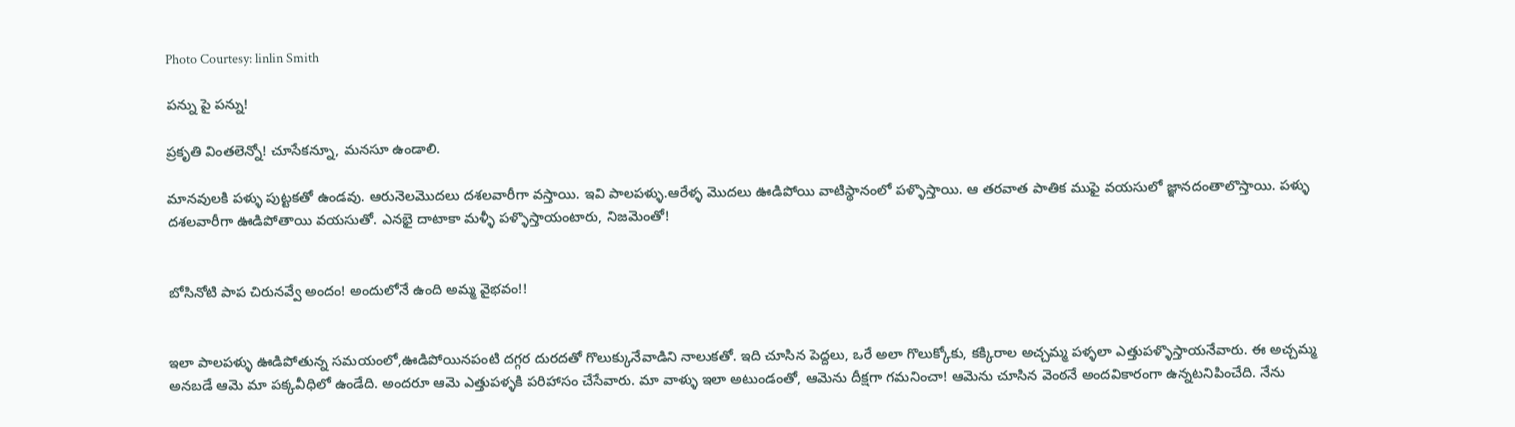Photo Courtesy: linlin Smith

పన్ను పై పన్ను!

ప్రకృతి వింతలెన్నో! చూసేకన్నూ, మనసూ ఉండాలి.

మానవులకి పళ్ళు పుట్టకతో ఉండవు. ఆరునెలమొదలు దశలవారీగా వస్తాయి. ఇవి పాలపళ్ళు.ఆరేళ్ళ మొదలు ఊడిపోయి వాటిస్థానంలో పళ్ళొస్తాయి. ఆ తరవాత పాతిక ముఫై వయసులో జ్ఞానదంతాలొస్తాయి. పళ్ళు దశలవారీగా ఊడిపోతాయి వయసుతో. ఎనభై దాటాకా మళ్ళీ పళ్ళొస్తాయంటారు, నిజమెంతో!


బోసినోటి పాప చిరునవ్వే అందం! అందులోనే ఉంది అమ్మ వైభవం!!


ఇలా పాలపళ్ళు ఊడిపోతున్న సమయంలో,ఊడిపోయినపంటి దగ్గర దురదతో గొలుక్కునేవాడిని నాలుకతో. ఇది చూసిన పెద్దలు, ఒరే అలా గొలుక్కోకు, కక్కిరాల అచ్చమ్మ పళ్ళలా ఎత్తుపళ్ళొస్తాయనేవారు. ఈ అచ్చమ్మ అనబడే ఆమె మా పక్కవీధిలో ఉండేది. అందరూ ఆమె ఎత్తుపళ్ళకి పరిహాసం చేసేవారు. మా వాళ్ళు ఇలా అటుండంతో, ఆమెను దీక్షగా గమనించా! ఆమెను చూసిన వెంఠనే అందవికారంగా ఉన్నటనిపించేది. నేను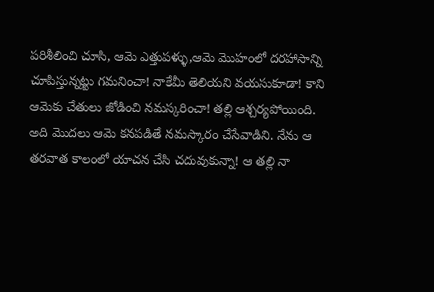పరిశీలించి చూసి, ఆమె ఎత్తుపళ్ళు,ఆమె మొహంలో దరహాసాన్ని చూపిస్తున్నట్టు గమనించా! నాకేమీ తెలియని వయసుకూడా! కాని ఆమెకు చేతులు జోడించి నమస్కరించా! తల్లి ఆశ్చర్యపోయింది. అది మొదలు ఆమె కనపడితే నమస్కారం చేసేవాడిని. నేను ఆ తరవాత కాలంలో యాచన చేసి చదువుకున్నా! ఆ తల్లి నా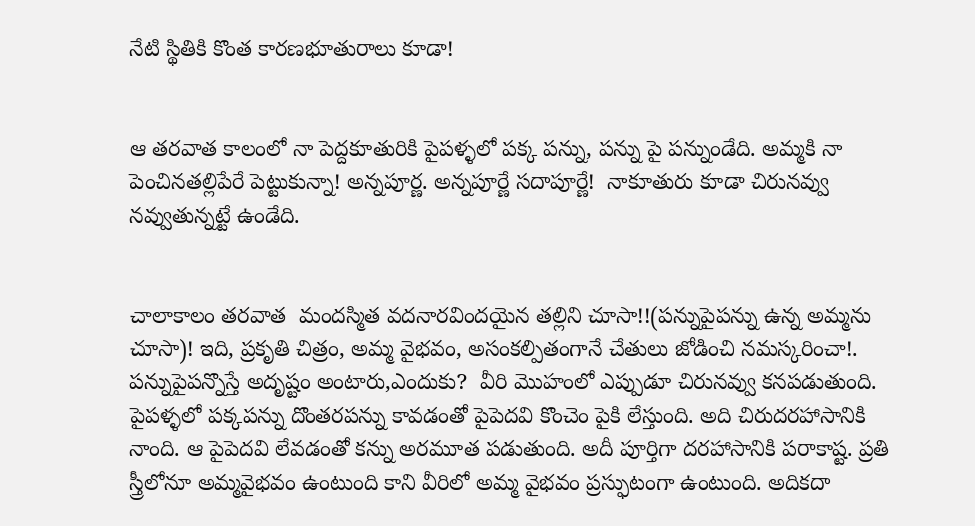నేటి స్థితికి కొంత కారణభూతురాలు కూడా!


ఆ తరవాత కాలంలో నా పెద్దకూతురికి పైపళ్ళలో పక్క పన్ను, పన్ను పై పన్నుండేది. అమ్మకి నా పెంచినతల్లిపేరే పెట్టుకున్నా! అన్నపూర్ణ. అన్నపూర్ణే సదాపూర్ణే!  నాకూతురు కూడా చిరునవ్వు నవ్వుతున్నట్టే ఉండేది.


చాలాకాలం తరవాత  మందస్మిత వదనారవిందయైన తల్లిని చూసా!!(పన్నుపైపన్ను ఉన్న అమ్మను చూసా)! ఇది, ప్రకృతి చిత్రం, అమ్మ వైభవం, అసంకల్పితంగానే చేతులు జోడించి నమస్కరించా!. పన్నుపైపన్నొస్తే అదృష్టం అంటారు,ఎందుకు?  వీరి మొహంలో ఎప్పుడూ చిరునవ్వు కనపడుతుంది.  పైపళ్ళలో పక్కపన్ను దొంతరపన్ను కావడంతో పైపెదవి కొంచెం పైకి లేస్తుంది. అది చిరుదరహాసానికి నాంది. ఆ పైపెదవి లేవడంతో కన్ను అరమూత పడుతుంది. అదీ పూర్తిగా దరహాసానికి పరాకాష్ట. ప్రతి స్త్రీలోనూ అమ్మవైభవం ఉంటుంది కాని వీరిలో అమ్మ వైభవం ప్రస్ఫుటంగా ఉంటుంది. అదికదా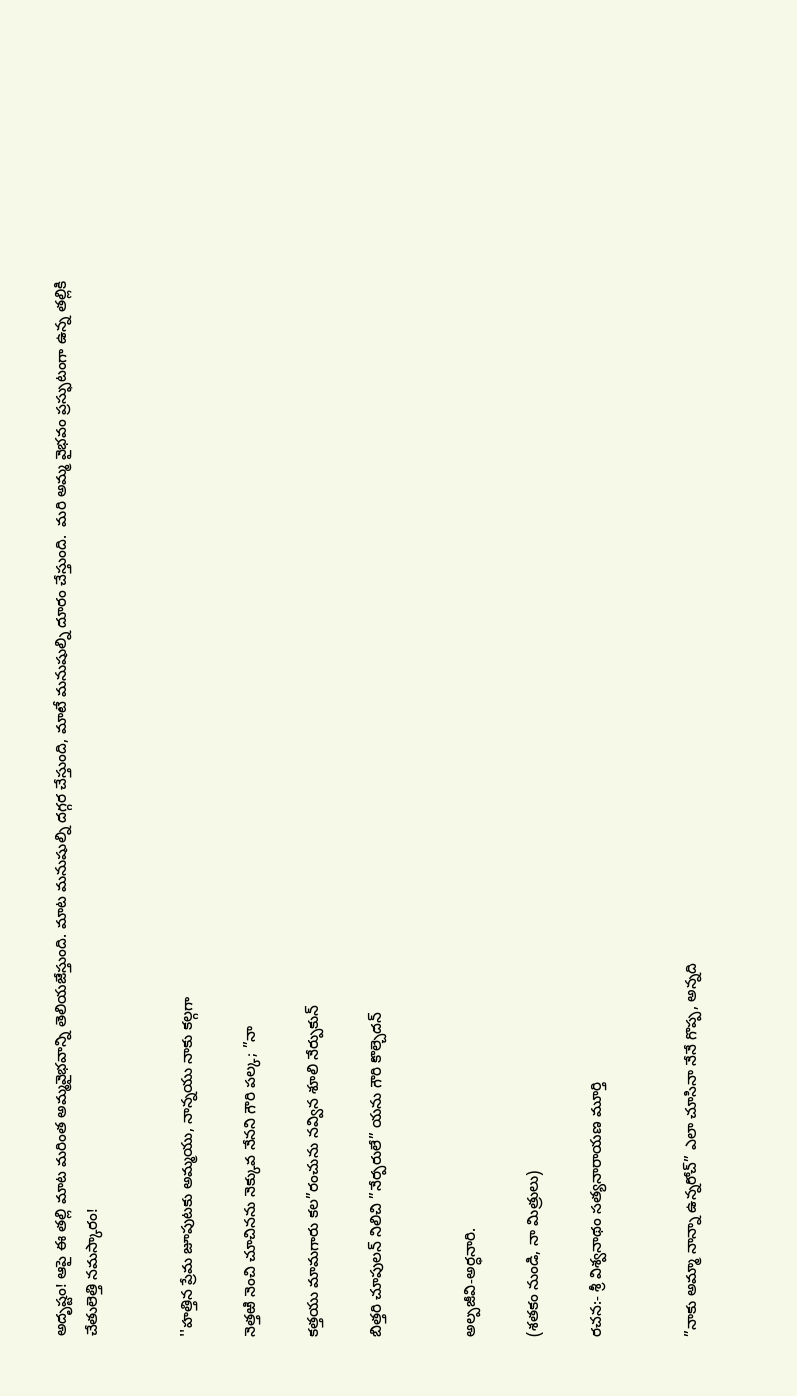అదృష్టం! ఆపై ఈ తల్లి మాట మరింత అమ్మవైభవాన్ని తెలియజేస్తుంది. మాట మనుషుల్ని దగ్గర చేస్తుంది, మాటే మనుషుల్ని దూరం చేస్తుంది.  మరి అమ్మ వైభవం ప్రస్ఫుటంగా ఉన్న తల్లికి  చేతులెత్తి నమస్కారం!


''హత్తిన ప్రేమ జూపుటకు అమ్మయు, నాన్నయు నాకు కల్గగా

నెత్తఱి నెంచి చూచినను నెక్కువ నేనని గౌరి పల్క; ”నా

కత్తయు మామగారు కల”రంచును నవ్విన శూలి నేర్పుకున్

బిత్తరి చూపులన్ నిలిచి ”నేర్పరులే” యను గౌరి కొల్చెదన్


అల్పజీవి-అర్ధనారి.

(శతకం నుండి, నా మిత్రులు)

రచన:- శ్రీ విశ్వనాథం సత్యనారాయణ మూర్తి


”నాకు అమ్మా నాన్నా ఉన్నరోచ్” ఎలా చూసినా నేనే గొప్ప, అన్నది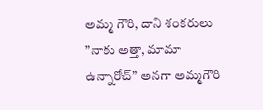అమ్మ గౌరి, దాని శంకరులు ”నాకు అత్తా, మామా ఉన్నారోచ్” అనగా అమ్మగౌరి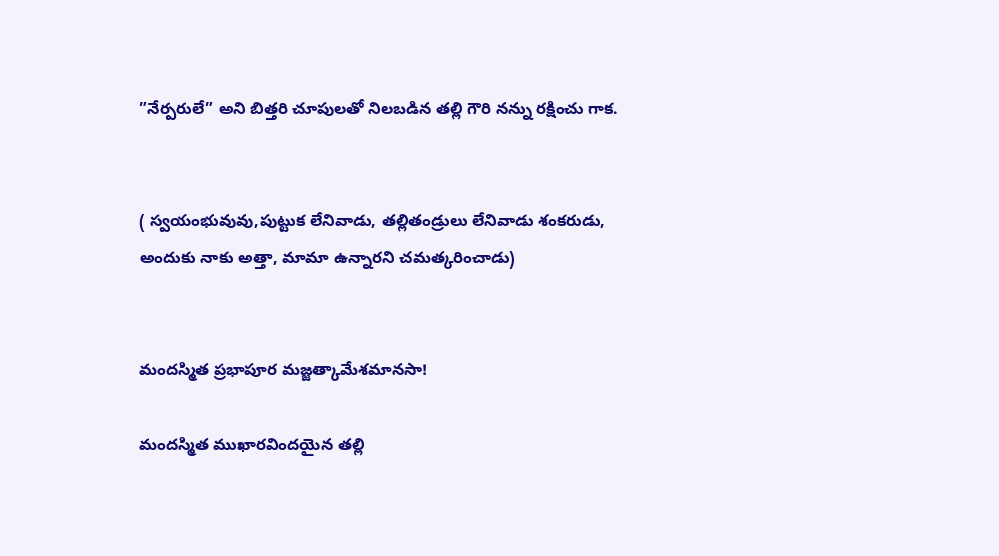”నేర్పరులే” అని బిత్తరి చూపులతో నిలబడిన తల్లి గౌరి నన్ను రక్షించు గాక.


( స్వయంభువువు,పుట్టుక లేనివాడు, తల్లితండ్రులు లేనివాడు శంకరుడు, అందుకు నాకు అత్తా, మామా ఉన్నారని చమత్కరించాడు)


మందస్మిత ప్రభాపూర మజ్జత్కామేశమానసా!

మందస్మిత ముఖారవిందయైన తల్లి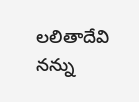లలితాదేవి నన్ను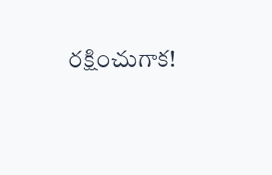రక్షించుగాక!